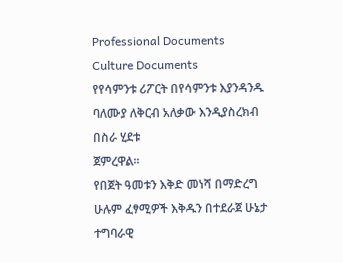Professional Documents
Culture Documents
የየሳምንቱ ሪፖርት በየሳምንቱ እያንዳንዱ ባለሙያ ለቅርብ አለቃው እንዲያስረክብ በስራ ሂደቱ
ጀምረዋል፡፡
የበጀት ዓመቱን እቅድ መነሻ በማድረግ ሁሉም ፈፃሚዎች እቅዱን በተደራጀ ሁኔታ ተግባራዊ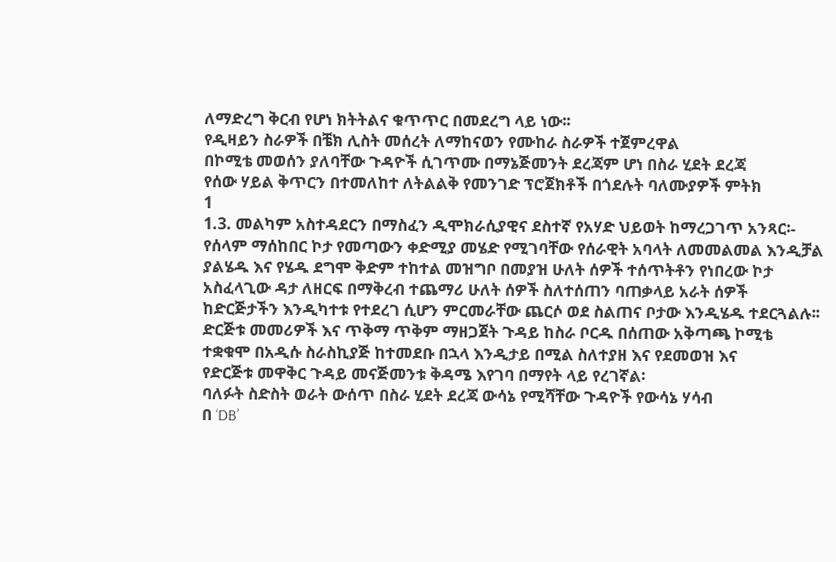ለማድረግ ቅርብ የሆነ ክትትልና ቁጥጥር በመደረግ ላይ ነው፡፡
የዲዛይን ስራዎች በቼክ ሊስት መሰረት ለማከናወን የሙከራ ስራዎች ተጀምረዋል
በኮሚቴ መወሰን ያለባቸው ጉዳዮች ሲገጥሙ በማኔጅመንት ደረጃም ሆነ በስራ ሂደት ደረጃ
የሰው ሃይል ቅጥርን በተመለከተ ለትልልቅ የመንገድ ፕሮጀክቶች በጎደሉት ባለሙያዎች ምትክ
1
1.3. መልካም አስተዳደርን በማስፈን ዲሞክራሲያዊና ደስተኛ የአሃድ ህይወት ከማረጋገጥ አንጻር፡-
የሰላም ማሰከበር ኮታ የመጣውን ቀድሚያ መሄድ የሚገባቸው የሰራዊት አባላት ለመመልመል እንዲቻል
ያልሄዱ እና የሄዱ ደግሞ ቅድም ተከተል መዝግቦ በመያዝ ሁለት ሰዎች ተሰጥትቶን የነበረው ኮታ
አስፈላጊው ዳታ ለዘርፍ በማቅረብ ተጨማሪ ሁለት ሰዎች ስለተሰጠን ባጠቃላይ አራት ሰዎች
ከድርጅታችን እንዲካተቱ የተደረገ ሲሆን ምርመራቸው ጨርሶ ወደ ስልጠና ቦታው እንዲሄዱ ተደርጓልሉ፡፡
ድርጅቱ መመሪዎች እና ጥቅማ ጥቅም ማዘጋጀት ጉዳይ ከስራ ቦርዱ በሰጠው አቅጣጫ ኮሚቴ
ተቋቁሞ በአዲሱ ስራስኪያጅ ከተመደቡ በኋላ እንዲታይ በሚል ስለተያዘ እና የደመወዝ እና
የድርጅቱ መዋቅር ጉዳይ መናጅመንቱ ቅዳሜ እየገባ በማየት ላይ የረገኛል፡
ባለፉት ስድስት ወራት ውሰጥ በስራ ሂደት ደረጃ ውሳኔ የሚሻቸው ጉዳዮች የውሳኔ ሃሳብ
በ ‘DB’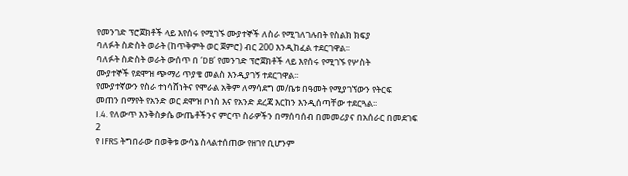የመንገድ ፕሮጀክቶች ላይ እየሰሩ የሚገኙ ሙያተኞች ለስራ የሚገለገሉበት የስልክ ክፍያ
ባለፉት ስድስት ወራት (ከጥቅምት ወር ጀምሮ) ብር 200 እንዲከፈል ተደርገዋል፡፡
ባለፉት ስድስት ወራት ውሰጥ በ ‘DB’ የመንገድ ፕሮጀክቶች ላይ እየሰሩ የሚገኙ የሦስት
ሙያተኞች የደሞዝ ጭማሪ ጥያቄ መልስ እንዲያገኝ ተደርገዋል፡፡
የሙያተኛውን የስራ ተነሳሸነትና የሞራል አቅም ለማሳደግ መ/ቤቱ በዓመት የሚያገኘውን የትርፍ
መጠን በማየት የአንድ ወር ደሞዝ ቦነስ እና የአንድ ደረጃ እርከን እንዲሰጣቸው ተደርጓል፡፡
I.4. የለውጥ እንቅስቃሴ ውጤቶችንና ምርጥ ስራዎችን በማሰባሰብ በመመሪያና በአሰራር በመደገፍ
2
የ IFRS ትግበራው በወቅቱ ውሳኔ ስላልተሰጠው የዘገየ ቢሆንም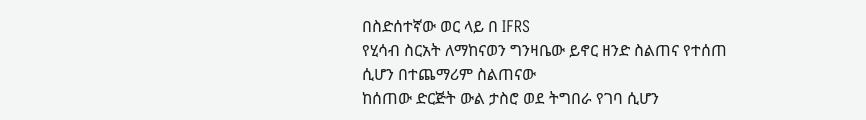በስድሰተኛው ወር ላይ በ IFRS
የሂሳብ ስርአት ለማከናወን ግንዛቤው ይኖር ዘንድ ስልጠና የተሰጠ ሲሆን በተጨማሪም ስልጠናው
ከሰጠው ድርጅት ውል ታስሮ ወደ ትግበራ የገባ ሲሆን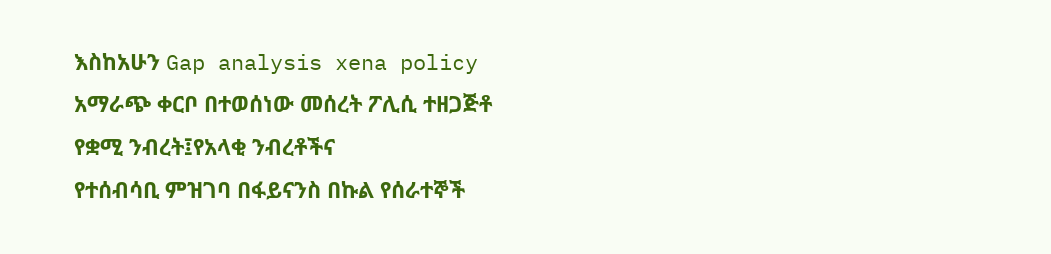እስከአሁን Gap analysis xena policy
አማራጭ ቀርቦ በተወሰነው መሰረት ፖሊሲ ተዘጋጅቶ የቋሚ ንብረት፤የአላቂ ንብረቶችና
የተሰብሳቢ ምዝገባ በፋይናንስ በኩል የሰራተኞች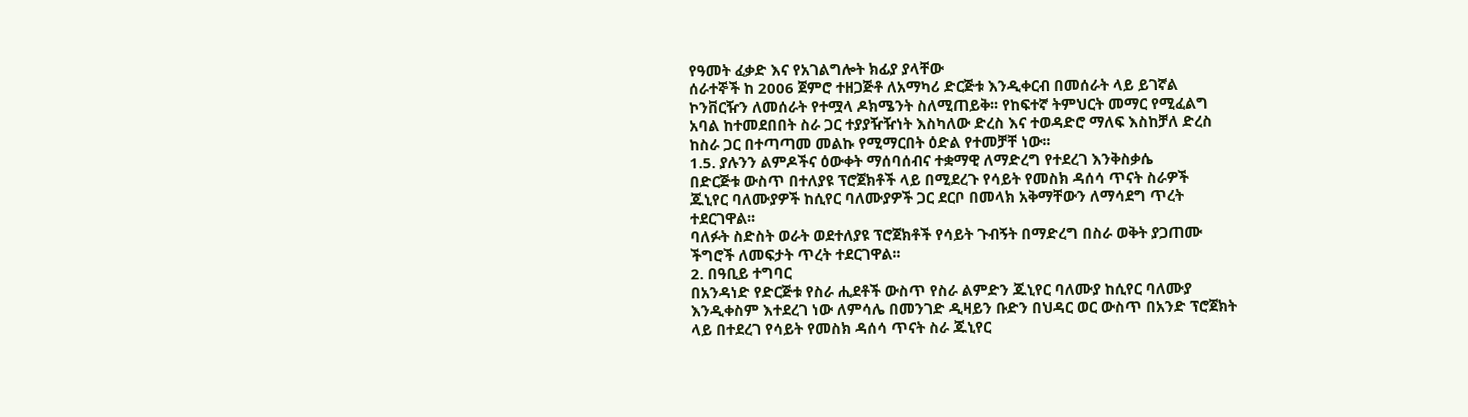የዓመት ፈቃድ እና የአገልግሎት ክፊያ ያላቸው
ሰራተኞች ከ 2006 ጀምሮ ተዘጋጅቶ ለአማካሪ ድርጅቱ እንዲቀርብ በመሰራት ላይ ይገኛል
ኮንቨርዥን ለመሰራት የተሟላ ዶክሜንት ስለሚጠይቅ፡፡ የከፍተኛ ትምህርት መማር የሚፈልግ
አባል ከተመደበበት ስራ ጋር ተያያዥዥነት እስካለው ድረስ እና ተወዳድሮ ማለፍ እስከቻለ ድረስ
ከስራ ጋር በተጣጣመ መልኩ የሚማርበት ዕድል የተመቻቸ ነው፡፡
1.5. ያሉንን ልምዶችና ዕውቀት ማሰባሰብና ተቋማዊ ለማድረግ የተደረገ እንቅስቃሴ
በድርጅቱ ውስጥ በተለያዩ ፕሮጀክቶች ላይ በሚደረጉ የሳይት የመስክ ዳሰሳ ጥናት ስራዎች
ጁኒየር ባለሙያዎች ከሲየር ባለሙያዎች ጋር ደርቦ በመላክ አቅማቸውን ለማሳደግ ጥረት
ተደርገዋል፡፡
ባለፉት ስድስት ወራት ወደተለያዩ ፕሮጀክቶች የሳይት ጉብኝት በማድረግ በስራ ወቅት ያጋጠሙ
ችግሮች ለመፍታት ጥረት ተደርገዋል፡፡
2. በዓቢይ ተግባር
በአንዳነድ የድርጅቱ የስራ ሒደቶች ውስጥ የስራ ልምድን ጁኒየር ባለሙያ ከሲየር ባለሙያ
እንዲቀስም እተደረገ ነው ለምሳሌ በመንገድ ዲዛይን ቡድን በህዳር ወር ውስጥ በአንድ ፕሮጀክት
ላይ በተደረገ የሳይት የመስክ ዳሰሳ ጥናት ስራ ጁኒየር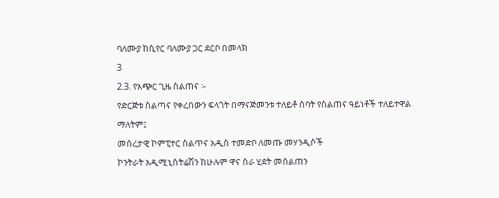ባለሙያ ከሲየር ባለሙያ ጋር ደርቦ በመላክ
3
2.3. የአጭር ጊዜ ስልጠና ፡-
የድርጅቱ ስልጣና የቀረበውን ፍላጎት በማናጅመንቱ ተለይቶ ሰባት የስልጠና ዓይነቶች ተለይተዋል
ማለትም፤
መሰረታዊ ኮምፒተር ስልጥና አዲስ ተመድቦ ለመጡ መሃንዲሶች
ኮንትራት አዲሚኒስትሬሽን ከሁሉም ዋና ስራ ሂደት መሰልጠን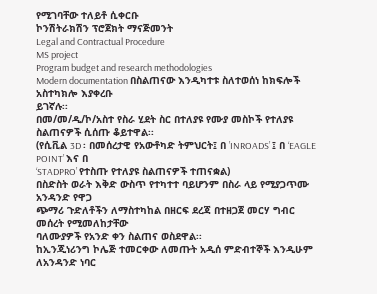የሚገባቸው ተለይቶ ሲቀርቡ
ኮንሽትራክሽን ፕሮጀክት ማናጅመንት
Legal and Contractual Procedure
MS project
Program budget and research methodologies
Modern documentation በስልጠናው እንዲካተቱ ስለተወሰነ ከክፍሎች አስተካክሎ እያቀረቡ
ይገኛሉ፡፡
በመ/መ/ዲ/ኮ/አስተ የስራ ሂደት ስር በተለያዩ የሙያ መስኮች የተለያዩ ስልጠናዎች ሲሰጡ ቆይተዋል፡፡
(የሲቪል 3D ፡ በመሰረታዊ የአውቶካድ ትምህርት፤ በ ’INROADS’ ፤ በ ‘EAGLE POINT’ እና በ
‘STADPRO’ የተስጡ የተለያዩ ስልጠናዎች ተጠናቋል)
በስድስት ወራት እቅድ ውስጥ የተካተተ ባይሆንም በስራ ላይ የሚያጋጥሙ አንዳንድ የዋጋ
ጭማሪ ጉድለቶችን ለማስተካከል በዘርፍ ደረጃ በተዘጋጀ መርሃ ግብር መሰረት የሚመለከታቸው
ባለሙያዎች የአንድ ቀን ስልጠና ወስደዋል፡፡
ከኢንጂነሪንግ ኮሌጅ ተመርቀው ለመጡት አዲሰ ምድብተኞች እንዲሁም ለአንዳንድ ነባር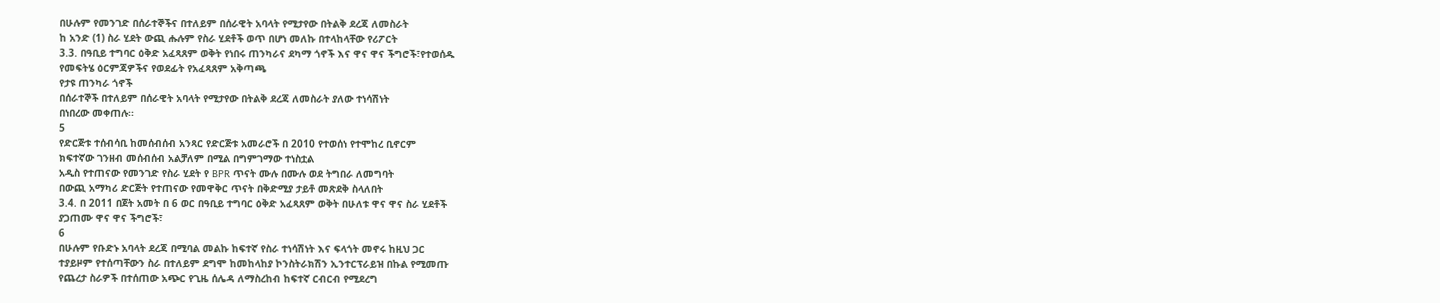በሁሉም የመንገድ በሰራተኞችና በተለይም በሰራዊት አባላት የሚታየው በትልቅ ደረጃ ለመስራት
ከ አንድ (1) ስራ ሂደት ውጪ ሑሉም የስራ ሂደቶች ወጥ በሆነ መለኩ በተላከላቸው የሪፖርት
3.3. በዓቢይ ተግባር ዕቅድ አፈጻጸም ወቅት የነበሩ ጠንካራና ደካማ ጎኖች እና ዋና ዋና ችግሮች፣የተወሰዱ
የመፍትሄ ዕርምጃዎችና የወደፊት የአፈጻጸም አቅጣጫ
የታዩ ጠንካራ ጎኖች
በሰራተኞች በተለይም በሰራዊት አባላት የሚታየው በትልቅ ደረጃ ለመስራት ያለው ተነሳሽነት
በነበረው መቀጠሉ፡፡
5
የድርጅቱ ተሰብሳቢ ከመሰብሰብ አንጻር የድርጅቱ አመራሮች በ 2010 የተወሰነ የተሞከረ ቢኖርም
ክፍተኛው ገንዘብ መሰብሰብ አልቻለም በሚል በግምገማው ተነስቷል
አዲስ የተጠናው የመንገድ የስራ ሂደት የ BPR ጥናት ሙሉ በሙሉ ወደ ትግበራ ለመግባት
በውጪ አማካሪ ድርጅት የተጠናው የመዋቅር ጥናት በቅድሚያ ታይቶ መጽደቅ ስላለበት
3.4. በ 2011 በጀት አመት በ 6 ወር በዓቢይ ተግባር ዕቅድ አፈጻጸም ወቅት በሁለቱ ዋና ዋና ስራ ሂደቶች
ያጋጠሙ ዋና ዋና ችግሮች፣
6
በሁሉም የቡድኑ አባላት ደረጃ በሚባል መልኩ ከፍተኛ የስራ ተነሳሽነት እና ፍላጎት መኖሩ ከዚህ ጋር
ተያይዞም የተሰጣቸውን ስራ በተለይም ደግሞ ከመከላከያ ኮንስትራክሽን ኢንተርፕራይዝ በኩል የሚመጡ
የጨረታ ስራዎች በተሰጠው አጭር የጊዜ ሰሌዳ ለማስረከብ ከፍተኛ ርብርብ የሚደረግ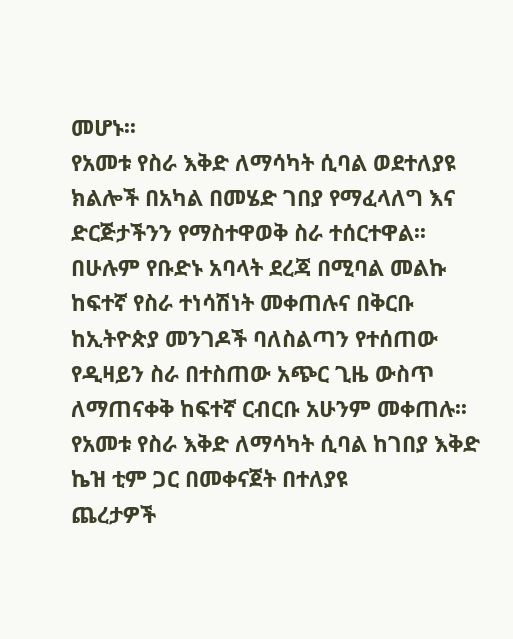መሆኑ፡፡
የአመቱ የስራ እቅድ ለማሳካት ሲባል ወደተለያዩ ክልሎች በአካል በመሄድ ገበያ የማፈላለግ እና
ድርጅታችንን የማስተዋወቅ ስራ ተሰርተዋል፡፡
በሁሉም የቡድኑ አባላት ደረጃ በሚባል መልኩ ከፍተኛ የስራ ተነሳሽነት መቀጠሉና በቅርቡ
ከኢትዮጵያ መንገዶች ባለስልጣን የተሰጠው የዲዛይን ስራ በተስጠው አጭር ጊዜ ውስጥ
ለማጠናቀቅ ከፍተኛ ርብርቡ አሁንም መቀጠሉ፡፡
የአመቱ የስራ እቅድ ለማሳካት ሲባል ከገበያ እቅድ ኬዝ ቲም ጋር በመቀናጀት በተለያዩ
ጨረታዎች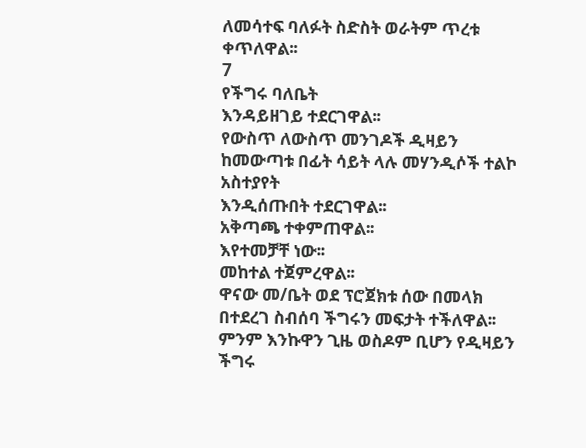ለመሳተፍ ባለፉት ስድስት ወራትም ጥረቱ ቀጥለዋል፡፡
7
የችግሩ ባለቤት
እንዳይዘገይ ተደርገዋል፡፡
የውስጥ ለውስጥ መንገዶች ዲዛይን ከመውጣቱ በፊት ሳይት ላሉ መሃንዲሶች ተልኮ አስተያየት
እንዲሰጡበት ተደርገዋል፡፡
አቅጣጫ ተቀምጠዋል፡፡
እየተመቻቸ ነው፡፡
መከተል ተጀምረዋል፡፡
ዋናው መ/ቤት ወደ ፕሮጀክቱ ሰው በመላክ በተደረገ ስብሰባ ችግሩን መፍታት ተችለዋል፡፡
ምንም እንኩዋን ጊዜ ወስዶም ቢሆን የዲዛይን ችግሩ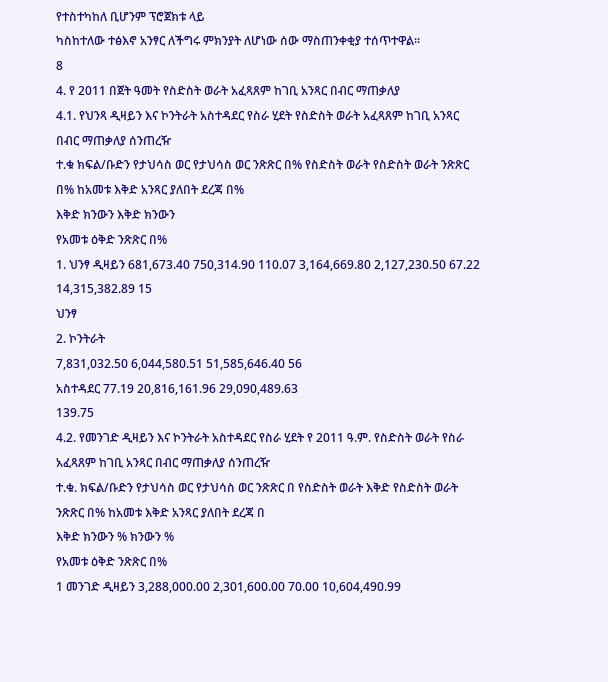የተስተካከለ ቢሆንም ፕሮጀክቱ ላይ
ካስከተለው ተፅእኖ አንፃር ለችግሩ ምክንያት ለሆነው ሰው ማስጠንቀቂያ ተሰጥተዋል፡፡
8
4. የ 2011 በጀት ዓመት የስድስት ወራት አፈጻጸም ከገቢ አንጻር በብር ማጠቃለያ
4.1. የህንጻ ዲዛይን እና ኮንትራት አስተዳደር የስራ ሂደት የስድስት ወራት አፈጻጸም ከገቢ አንጻር በብር ማጠቃለያ ሰንጠረዥ
ተ.ቁ ክፍል/ቡድን የታህሳስ ወር የታህሳስ ወር ንጽጽር በ% የስድስት ወራት የስድስት ወራት ንጽጽር በ% ከአመቱ እቅድ አንጻር ያለበት ደረጃ በ%
እቅድ ክንውን እቅድ ክንውን
የአመቱ ዕቅድ ንጽጽር በ%
1. ህንፃ ዲዛይን 681,673.40 750,314.90 110.07 3,164,669.80 2,127,230.50 67.22 14,315,382.89 15
ህንፃ
2. ኮንትራት
7,831,032.50 6,044,580.51 51,585,646.40 56
አስተዳደር 77.19 20,816,161.96 29,090,489.63
139.75
4.2. የመንገድ ዲዛይን እና ኮንትራት አስተዳደር የስራ ሂደት የ 2011 ዓ.ም. የስድስት ወራት የስራ አፈጻጸም ከገቢ አንጻር በብር ማጠቃለያ ሰንጠረዥ
ተ.ቁ. ክፍል/ቡድን የታህሳስ ወር የታህሳስ ወር ንጽጽር በ የስድስት ወራት እቅድ የስድስት ወራት ንጽጽር በ% ከአመቱ እቅድ አንጻር ያለበት ደረጃ በ
እቅድ ክንውን % ክንውን %
የአመቱ ዕቅድ ንጽጽር በ%
1 መንገድ ዲዛይን 3,288,000.00 2,301,600.00 70.00 10,604,490.99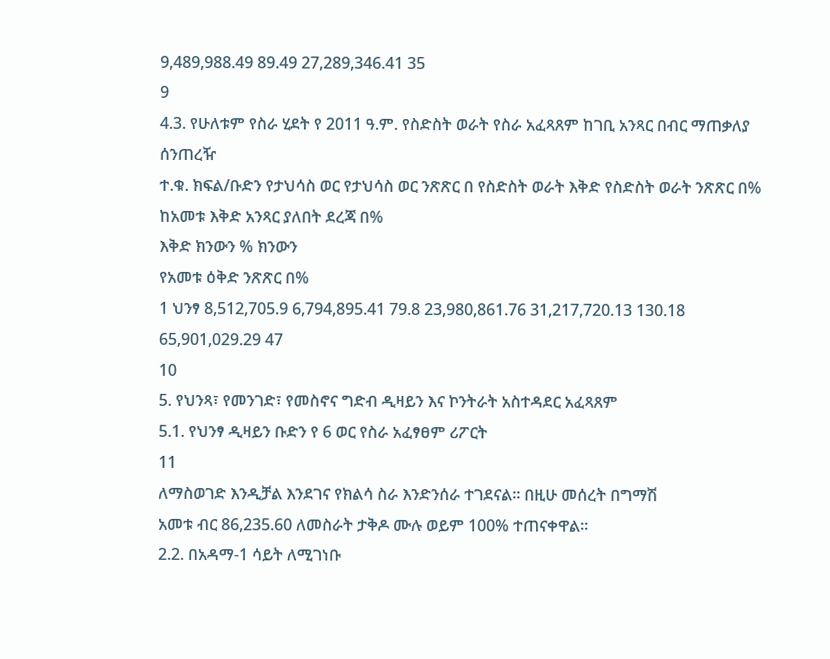9,489,988.49 89.49 27,289,346.41 35
9
4.3. የሁለቱም የስራ ሂደት የ 2011 ዓ.ም. የስድስት ወራት የስራ አፈጻጸም ከገቢ አንጻር በብር ማጠቃለያ ሰንጠረዥ
ተ.ቁ. ክፍል/ቡድን የታህሳስ ወር የታህሳስ ወር ንጽጽር በ የስድስት ወራት እቅድ የስድስት ወራት ንጽጽር በ% ከአመቱ እቅድ አንጻር ያለበት ደረጃ በ%
እቅድ ክንውን % ክንውን
የአመቱ ዕቅድ ንጽጽር በ%
1 ህንፃ 8,512,705.9 6,794,895.41 79.8 23,980,861.76 31,217,720.13 130.18 65,901,029.29 47
10
5. የህንጻ፣ የመንገድ፣ የመስኖና ግድብ ዲዛይን እና ኮንትራት አስተዳደር አፈጻጸም
5.1. የህንፃ ዲዛይን ቡድን የ 6 ወር የስራ አፈፃፀም ሪፖርት
11
ለማስወገድ እንዲቻል እንደገና የክልሳ ስራ እንድንሰራ ተገደናል፡፡ በዚሁ መሰረት በግማሽ
አመቱ ብር 86,235.60 ለመስራት ታቅዶ ሙሉ ወይም 100% ተጠናቀዋል፡፡
2.2. በአዳማ-1 ሳይት ለሚገነቡ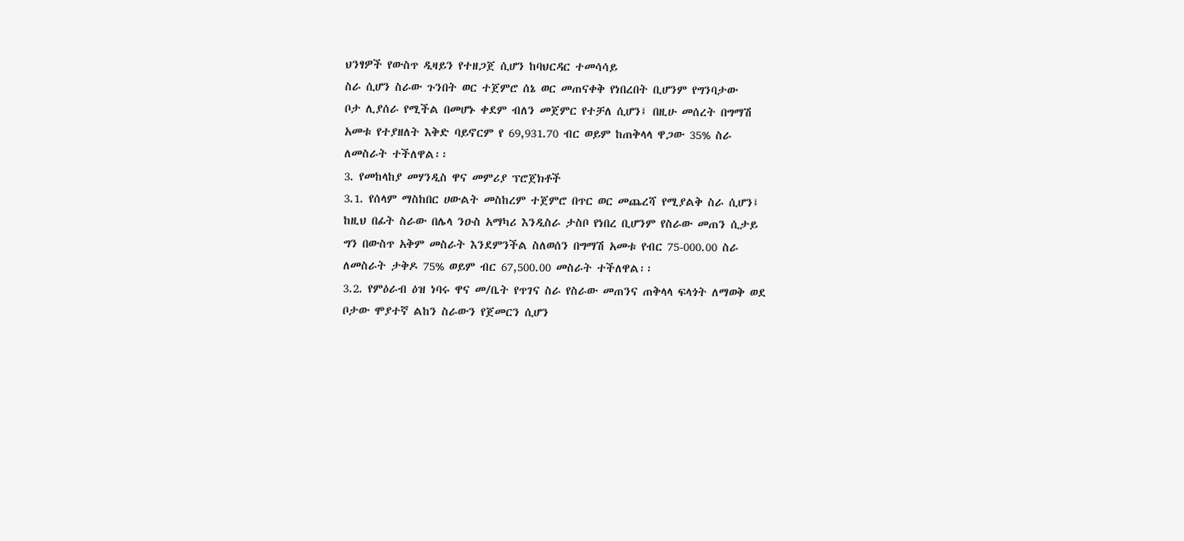ህንፃዎች የውስጥ ዲዛይን የተዘጋጀ ሲሆን ከባህርዳር ተመሳሳይ
ስራ ሲሆን ስራው ጉንበት ወር ተጀምሮ ሰኔ ወር መጠናቀቅ የነበረበት ቢሆንም የግንባታው
ቦታ ሊያሰራ የሚችል በመሆኑ ቀደም ብለን መጀምር የተቻለ ሲሆን፤ በዚሁ መሰረት በግማሽ
አመቱ የተያዘለት እቅድ ባይኖርም የ 69,931.70 ብር ወይም ከጠቅላላ ዋጋው 35% ስራ
ለመስራት ተችለዋል፡፡
3. የመከላከያ መሃንዲስ ዋና መምሪያ ፕሮጀክቶች
3.1. የሰላም ማስከበር ሀውልት መስከረም ተጀምሮ በጥር ወር መጨረሻ የሚያልቅ ስራ ሲሆን፤
ከዚህ በፊት ስራው በሌላ ንዑስ አማካሪ እንዲስራ ታስቦ የነበረ ቢሆንም የስራው መጠን ሲታይ
ግን በውስጥ አቅም መስራት እንደምንችል ስለወሰን በግማሽ አመቱ የብር 75-000.00 ስራ
ለመስራት ታቅዶ 75% ወይም ብር 67,500.00 መስራት ተችለዋል፡፡
3.2. የምዕራብ ዕዝ ነባሩ ዋና መ/ቤት የጥገና ስራ የስራው መጠንና ጠቅላላ ፍላጎት ለማወቅ ወደ
ቦታው ሞያተኛ ልከን ስራውን የጀመርን ሲሆን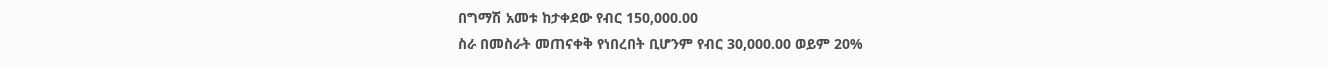በግማሽ አመቱ ከታቀደው የብር 150,000.00
ስራ በመስራት መጠናቀቅ የነበረበት ቢሆንም የብር 30,000.00 ወይም 20%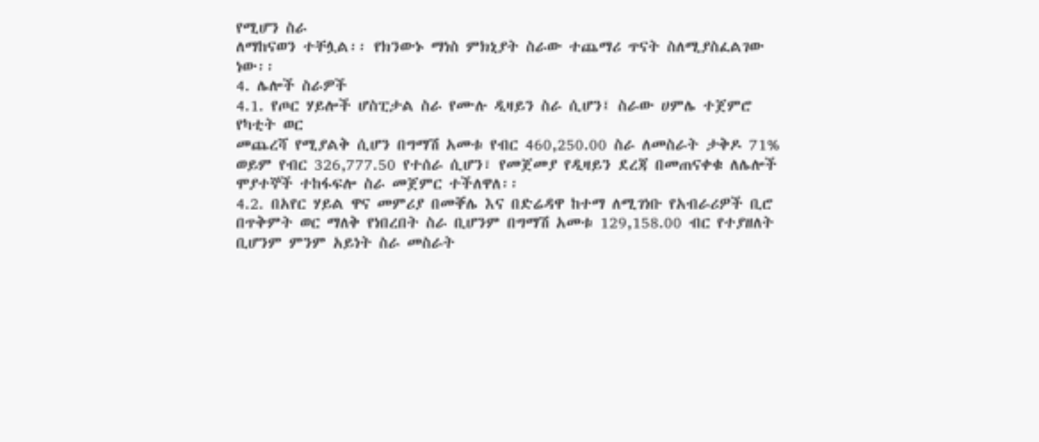የሚሆን ስራ
ለማከናወን ተቸሏል፡፡ የክንውኑ ማነስ ምክኒያት ስራው ተጨማሪ ጥናት ስለሚያስፈልገው
ነው፡፡
4. ሌሎች ስራዎች
4.1. የጦር ሃይሎች ሆስፒታል ስራ የሙሉ ዲዛይን ስራ ሲሆን፤ ስራው ሀምሌ ተጀምሮ የካቲት ወር
መጨረሻ የሚያልቅ ሲሆን በግማሽ አመቱ የብር 460,250.00 ስራ ለመስራት ታቅዶ 71%
ወይም የብር 326,777.50 የተሰራ ሲሆን፣ የመጀመያ የዲዛይን ደረጃ በመጠናቀቁ ለሌሎች
ሞያተኞች ተከፋፍሎ ስራ መጀምር ተችለዋለ፡፡
4.2. በአየር ሃይል ዋና መምሪያ በመቐሌ እና በድሬዳዋ ከተማ ለሚገነቡ የአብራሪዎች ቢሮ
በጥቅምት ወር ማለቅ የነበረበት ስራ ቢሆንም በግማሽ አመቱ 129,158.00 ብር የተያዘለት
ቢሆንም ምንም አይነት ስራ መስራት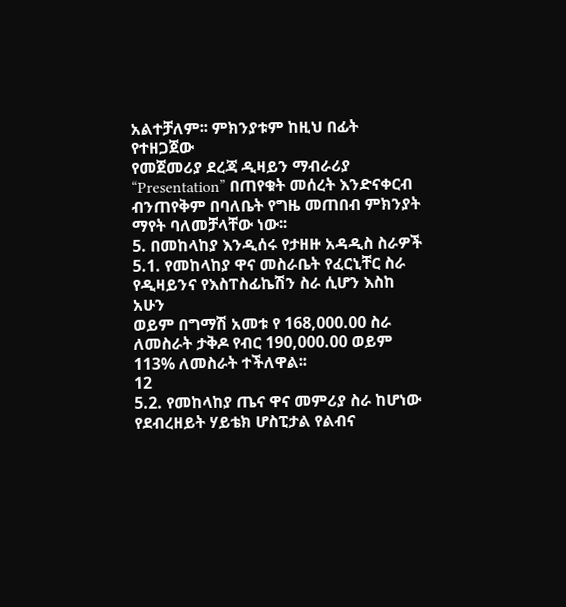አልተቻለም፡፡ ምክንያቱም ከዚህ በፊት የተዘጋጀው
የመጀመሪያ ደረጃ ዲዛይን ማብራሪያ “Presentation” በጠየቁት መሰረት እንድናቀርብ
ብንጠየቅም በባለቤት የግዜ መጠበብ ምክንያት ማየት ባለመቻላቸው ነው፡፡
5. በመከላከያ እንዲሰሩ የታዘዙ አዳዲስ ስራዎች
5.1. የመከላከያ ዋና መስራቤት የፈርኒቸር ስራ የዲዛይንና የእስፐስፊኬሽን ስራ ሲሆን እስከ አሁን
ወይም በግማሽ አመቱ የ 168,000.00 ስራ ለመስራት ታቅዶ የብር 190,000.00 ወይም
113% ለመስራት ተችለዋል፡፡
12
5.2. የመከላከያ ጤና ዋና መምሪያ ስራ ከሆነው የደብረዘይት ሃይቴክ ሆስፒታል የልብና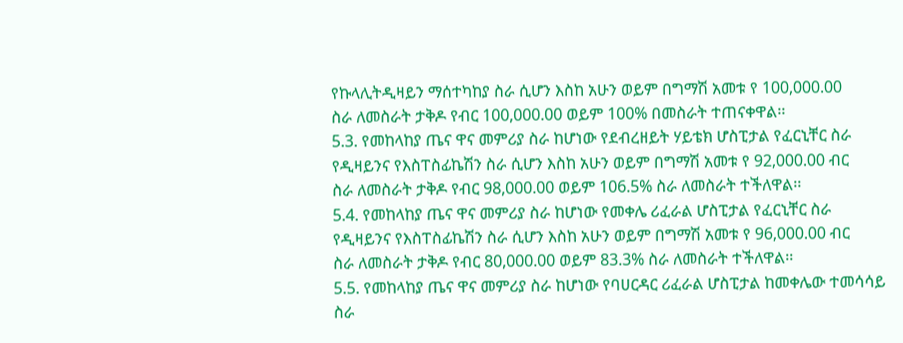የኩላሊትዲዛይን ማሰተካከያ ስራ ሲሆን እስከ አሁን ወይም በግማሽ አመቱ የ 100,000.00
ስራ ለመስራት ታቅዶ የብር 100,000.00 ወይም 100% በመስራት ተጠናቀዋል፡፡
5.3. የመከላከያ ጤና ዋና መምሪያ ስራ ከሆነው የደብረዘይት ሃይቴክ ሆስፒታል የፈርኒቸር ስራ
የዲዛይንና የእስፐስፊኬሽን ስራ ሲሆን እስከ አሁን ወይም በግማሽ አመቱ የ 92,000.00 ብር
ስራ ለመስራት ታቅዶ የብር 98,000.00 ወይም 106.5% ስራ ለመስራት ተችለዋል፡፡
5.4. የመከላከያ ጤና ዋና መምሪያ ስራ ከሆነው የመቀሌ ሪፈራል ሆስፒታል የፈርኒቸር ስራ
የዲዛይንና የእስፐስፊኬሽን ስራ ሲሆን እስከ አሁን ወይም በግማሽ አመቱ የ 96,000.00 ብር
ስራ ለመስራት ታቅዶ የብር 80,000.00 ወይም 83.3% ስራ ለመስራት ተችለዋል፡፡
5.5. የመከላከያ ጤና ዋና መምሪያ ስራ ከሆነው የባሀርዳር ሪፈራል ሆስፒታል ከመቀሌው ተመሳሳይ
ስራ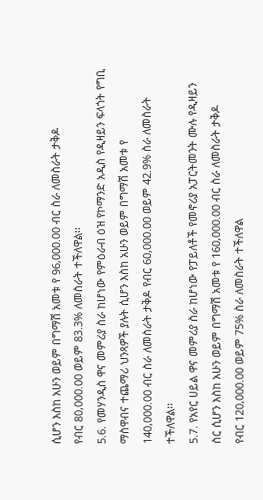ሲሆን እስከ አሁን ወይም በግማሽ አመቱ የ 96,000.00 ብር ስራ ለመስራት ታቅዶ
የብር 80,000.00 ወይም 83.3% ለመስራት ተችለዋል፡፡
5.6. የመሃንዲስ ዋና መምሪያ ስራ ከሆነው የምዕራብ ዕዝ የኮማንድ አዲስ የዲዛይን ፍላጎት የግቢ
ማስዋብና ተጨማሪ ህንጻዎች ያሉት ሲሆን እስከ አሁን ወይም በግማሽ አመቱ የ
140,000.00 ብር ስራ ለመስራት ታቅዶ የብር 60,000.00 ወይም 42.9% ስራ ለመስራት
ተችለዋል፡፡
5.7. የአየር ሀይል ዋና መምሪያ ስራ ከሆነው የፓይለቶች የመኖሪያ አፓርትመንት ሙሉ የዲዛይን
ስር ሲሆን እስከ አሁን ወይም በግማሽ አመቱ የ 160,000.00 ብር ስራ ለመስራት ታቅዶ
የብር 120,000.00 ወይም 75% ስራ ለመስራት ተችለዋል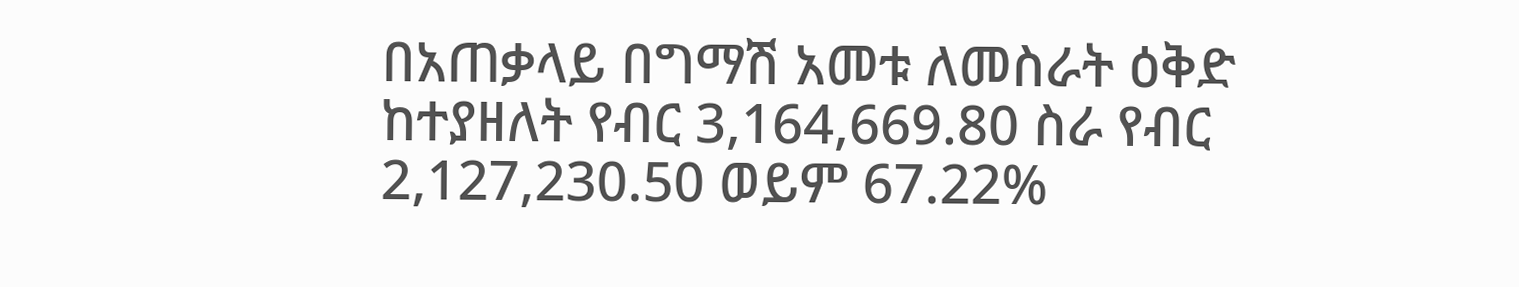በአጠቃላይ በግማሽ አመቱ ለመስራት ዕቅድ ከተያዘለት የብር 3,164,669.80 ስራ የብር
2,127,230.50 ወይም 67.22%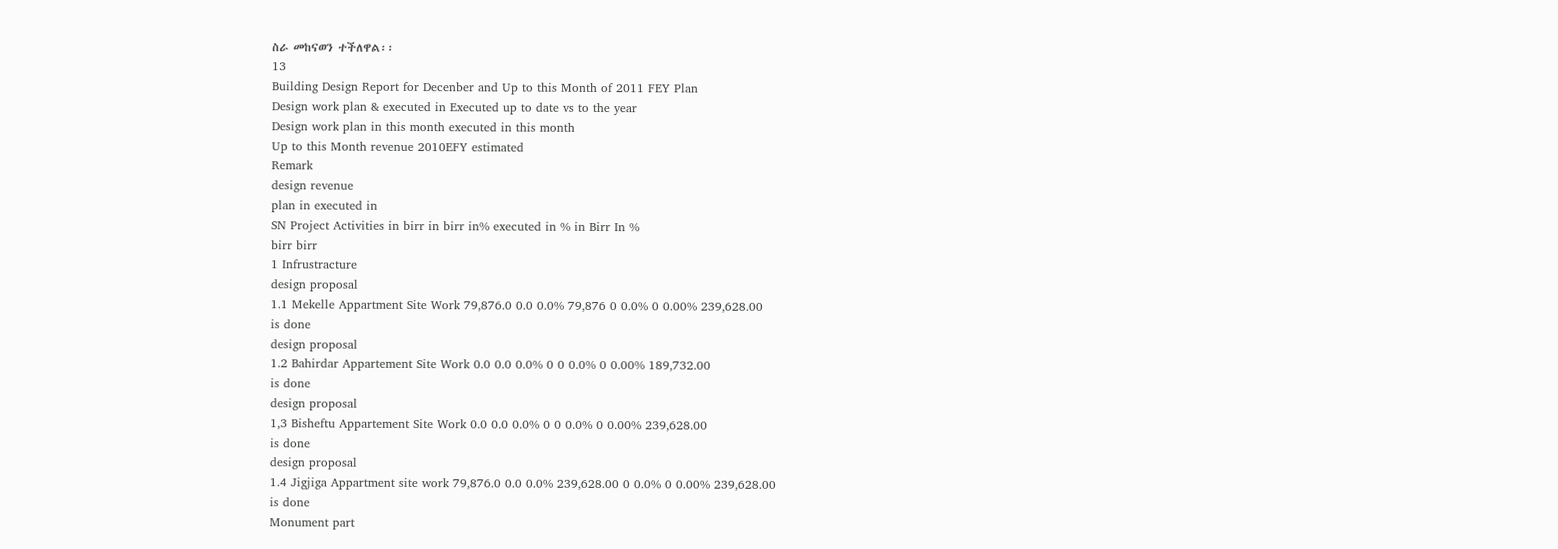ስራ መከናወን ተችለዋል፡፡
13
Building Design Report for Decenber and Up to this Month of 2011 FEY Plan
Design work plan & executed in Executed up to date vs to the year
Design work plan in this month executed in this month
Up to this Month revenue 2010EFY estimated
Remark
design revenue
plan in executed in
SN Project Activities in birr in birr in% executed in % in Birr In %
birr birr
1 Infrustracture
design proposal
1.1 Mekelle Appartment Site Work 79,876.0 0.0 0.0% 79,876 0 0.0% 0 0.00% 239,628.00
is done
design proposal
1.2 Bahirdar Appartement Site Work 0.0 0.0 0.0% 0 0 0.0% 0 0.00% 189,732.00
is done
design proposal
1,3 Bisheftu Appartement Site Work 0.0 0.0 0.0% 0 0 0.0% 0 0.00% 239,628.00
is done
design proposal
1.4 Jigjiga Appartment site work 79,876.0 0.0 0.0% 239,628.00 0 0.0% 0 0.00% 239,628.00
is done
Monument part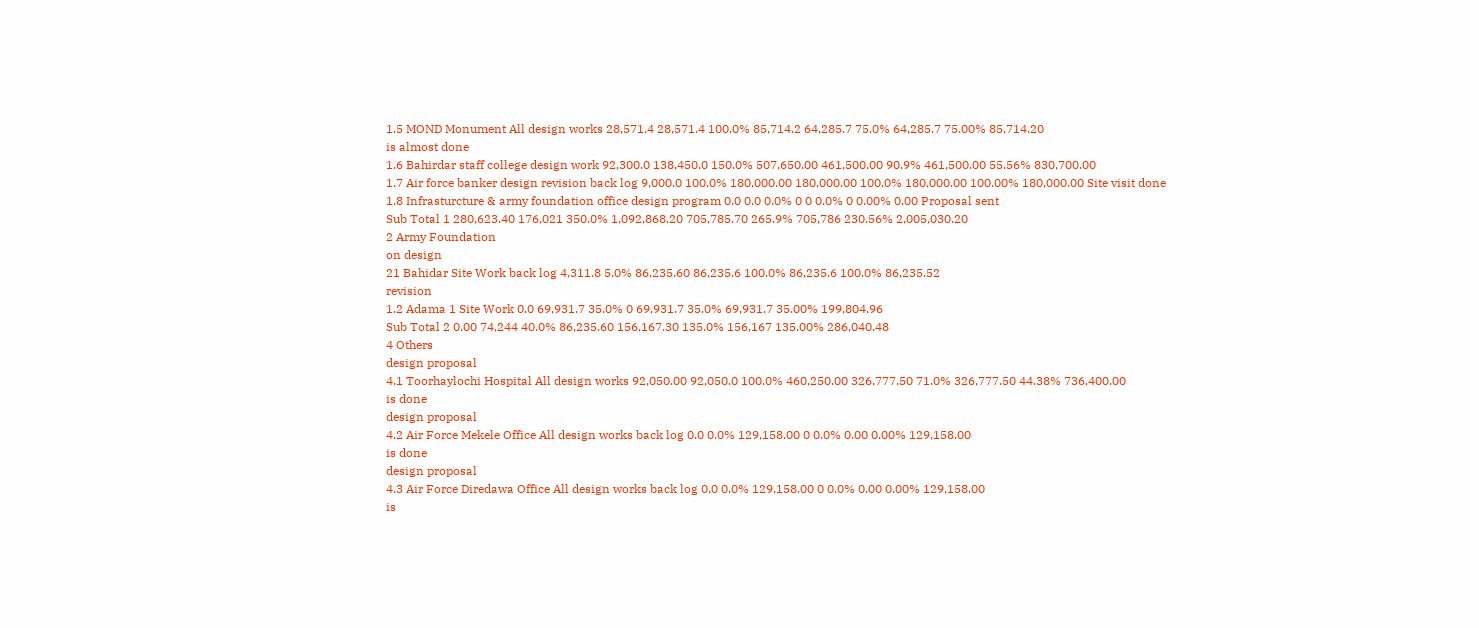1.5 MOND Monument All design works 28,571.4 28,571.4 100.0% 85,714.2 64,285.7 75.0% 64,285.7 75.00% 85,714.20
is almost done
1.6 Bahirdar staff college design work 92,300.0 138,450.0 150.0% 507,650.00 461,500.00 90.9% 461,500.00 55.56% 830,700.00
1.7 Air force banker design revision back log 9,000.0 100.0% 180,000.00 180,000.00 100.0% 180,000.00 100.00% 180,000.00 Site visit done
1.8 Infrasturcture & army foundation office design program 0.0 0.0 0.0% 0 0 0.0% 0 0.00% 0.00 Proposal sent
Sub Total 1 280,623.40 176,021 350.0% 1,092,868.20 705,785.70 265.9% 705,786 230.56% 2,005,030.20
2 Army Foundation
on design
21 Bahidar Site Work back log 4,311.8 5.0% 86,235.60 86,235.6 100.0% 86,235.6 100.0% 86,235.52
revision
1.2 Adama 1 Site Work 0.0 69,931.7 35.0% 0 69,931.7 35.0% 69,931.7 35.00% 199,804.96
Sub Total 2 0.00 74,244 40.0% 86,235.60 156,167.30 135.0% 156,167 135.00% 286,040.48
4 Others
design proposal
4.1 Toorhaylochi Hospital All design works 92,050.00 92,050.0 100.0% 460,250.00 326,777.50 71.0% 326,777.50 44.38% 736,400.00
is done
design proposal
4.2 Air Force Mekele Office All design works back log 0.0 0.0% 129,158.00 0 0.0% 0.00 0.00% 129,158.00
is done
design proposal
4.3 Air Force Diredawa Office All design works back log 0.0 0.0% 129,158.00 0 0.0% 0.00 0.00% 129,158.00
is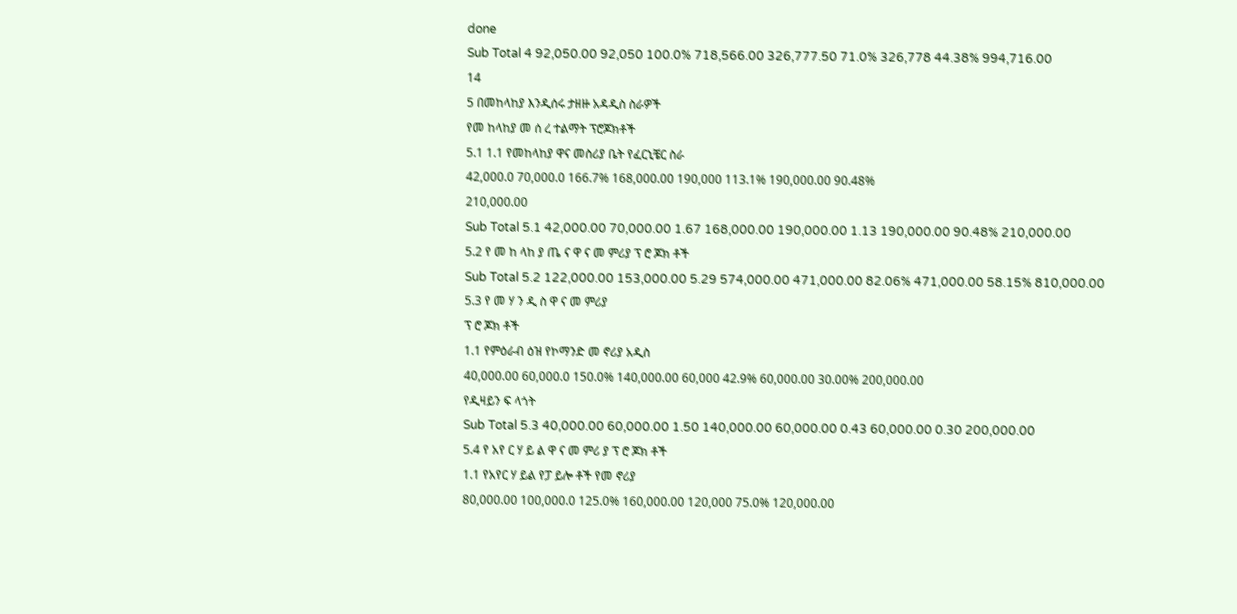done
Sub Total 4 92,050.00 92,050 100.0% 718,566.00 326,777.50 71.0% 326,778 44.38% 994,716.00
14
5 በመከላከያ እንዲሰሩ ታዘዙ አዳዲስ ስራዎች
የመ ከላከያ መ ሰ ረ ተልማት ፕሮጆክቶች
5.1 1.1 የመከላከያ ዋና መስሪያ ቤት የፈርኒቼር ስራ
42,000.0 70,000.0 166.7% 168,000.00 190,000 113.1% 190,000.00 90.48%
210,000.00
Sub Total 5.1 42,000.00 70,000.00 1.67 168,000.00 190,000.00 1.13 190,000.00 90.48% 210,000.00
5.2 የ መ ከ ላከ ያ ጤ ና ዋ ና መ ምሪያ ፕ ሮ ጆክ ቶች
Sub Total 5.2 122,000.00 153,000.00 5.29 574,000.00 471,000.00 82.06% 471,000.00 58.15% 810,000.00
5.3 የ መ ሃ ን ዲ ስ ዋ ና መ ምሪያ
ፕ ሮ ጆክ ቶች
1.1 የምዕራብ ዕዝ የኮማንድ መ ኖሪያ አዲስ
40,000.00 60,000.0 150.0% 140,000.00 60,000 42.9% 60,000.00 30.00% 200,000.00
የዲዛይን ፍ ላጎት
Sub Total 5.3 40,000.00 60,000.00 1.50 140,000.00 60,000.00 0.43 60,000.00 0.30 200,000.00
5.4 የ አየ ር ሃ ይ ል ዋ ና መ ምሪ ያ ፕ ሮ ጆክ ቶች
1.1 የአየር ሃ ይል የፓ ይሎ ቶች የመ ኖሪያ
80,000.00 100,000.0 125.0% 160,000.00 120,000 75.0% 120,000.00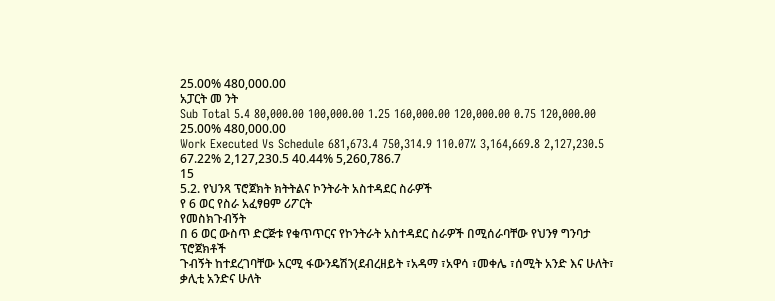25.00% 480,000.00
አፓርት መ ንት
Sub Total 5.4 80,000.00 100,000.00 1.25 160,000.00 120,000.00 0.75 120,000.00 25.00% 480,000.00
Work Executed Vs Schedule 681,673.4 750,314.9 110.07% 3,164,669.8 2,127,230.5 67.22% 2,127,230.5 40.44% 5,260,786.7
15
5.2. የህንጻ ፕሮጀክት ክትትልና ኮንትራት አስተዳደር ስራዎች
የ 6 ወር የስራ አፈፃፀም ሪፖርት
የመስክጉብኝት
በ 6 ወር ውስጥ ድርጅቱ የቁጥጥርና የኮንትራት አስተዳደር ስራዎች በሚሰራባቸው የህንፃ ግንባታ ፕሮጀክቶች
ጉብኝት ከተደረገባቸው አርሚ ፋውንዴሽን(ደብረዘይት ፣አዳማ ፣አዋሳ ፣መቀሌ ፣ሰሚት አንድ እና ሁለት፣
ቃሊቲ አንድና ሁለት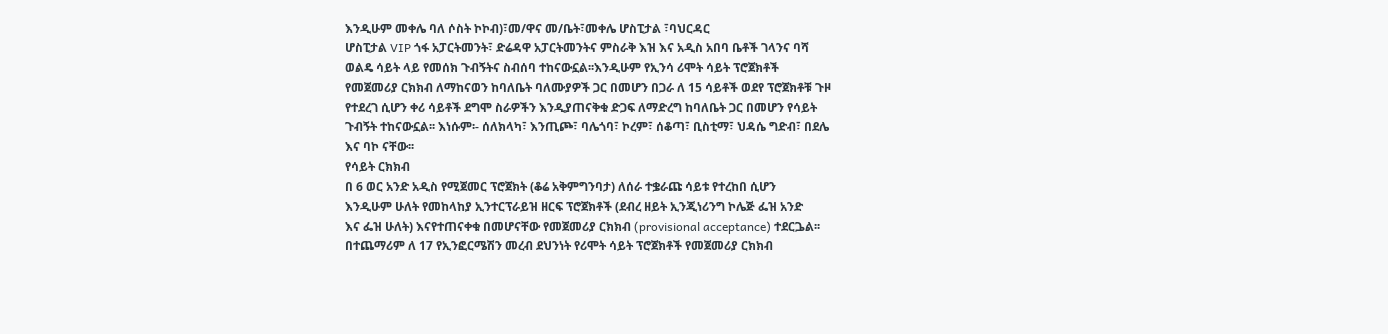እንዲሁም መቀሌ ባለ ሶስት ኮኮብ)፣መ/ዋና መ/ቤት፣መቀሌ ሆስፒታል ፣ባህርዳር
ሆስፒታል VIP ጎፋ አፓርትመንት፣ ድሬዳዋ አፓርትመንትና ምስራቅ እዝ እና አዲስ አበባ ቤቶች ገላንና ባሻ
ወልዴ ሳይት ላይ የመሰክ ጉብኝትና ስብሰባ ተከናውኗል፡፡እንዲሁም የኢንሳ ሪሞት ሳይት ፕሮጀክቶች
የመጀመሪያ ርክክብ ለማከናወን ከባለቤት ባለሙያዎች ጋር በመሆን በጋራ ለ 15 ሳይቶች ወደየ ፕሮጀክቶቹ ጉዞ
የተደረገ ሲሆን ቀሪ ሳይቶች ደግሞ ስራዎችን እንዲያጠናቅቁ ድጋፍ ለማድረግ ከባለቤት ጋር በመሆን የሳይት
ጉብኝት ተከናውኗል፡፡ እነሱም፡- ሰለክላካ፣ እንጢጮ፣ ባሌጎባ፣ ኮረም፣ ሰቆጣ፣ ቢስቲማ፣ ህዳሴ ግድብ፣ በደሌ
እና ባኮ ናቸው፡፡
የሳይት ርክክብ
በ 6 ወር አንድ አዲስ የሚጀመር ፕሮጀክት (ቆሬ አቅምግንባታ) ለሰራ ተቌራጩ ሳይቱ የተረከበ ሲሆን
እንዲሁም ሁለት የመከላከያ ኢንተርፕራይዝ ዘርፍ ፕሮጀክቶች (ደብረ ዘይት ኢንጂነሪንግ ኮሌጅ ፌዝ አንድ
እና ፌዝ ሁለት) እናየተጠናቀቁ በመሆናቸው የመጀመሪያ ርክክብ (provisional acceptance) ተደርጔል፡፡
በተጨማሪም ለ 17 የኢንፎርሜሽን መረብ ደህንነት የሪሞት ሳይት ፕሮጀክቶች የመጀመሪያ ርክክብ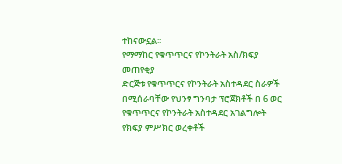ተከናውኗል፡፡
የማማከር የቁጥጥርና የኮንትራት አስ/ክፍያ መጠየቂያ
ድርጅቱ የቁጥጥርና የኮንትራት አስተዳደር ስራዎች በሚሰራባቸው የህንፃ ግንባታ ፕሮጀክቶች በ 6 ወር
የቁጥጥርና የኮንትራት አስተዳደር አገልግሎት የክፍያ ምሥክር ወረቀቶች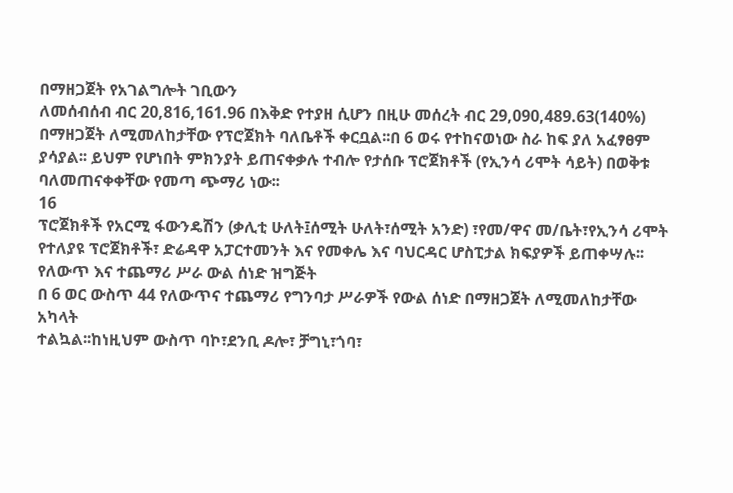በማዘጋጀት የአገልግሎት ገቢውን
ለመሰብሰብ ብር 20,816,161.96 በእቅድ የተያዘ ሲሆን በዚሁ መሰረት ብር 29,090,489.63(140%)
በማዘጋጀት ለሚመለከታቸው የፕሮጀክት ባለቤቶች ቀርቧል፡፡በ 6 ወሩ የተከናወነው ስራ ከፍ ያለ አፈፃፀም
ያሳያል፡፡ ይህም የሆነበት ምክንያት ይጠናቀቃሉ ተብሎ የታሰቡ ፕሮጀክቶች (የኢንሳ ሪሞት ሳይት) በወቅቱ
ባለመጠናቀቀቸው የመጣ ጭማሪ ነው፡፡
16
ፕሮጀክቶች የአርሚ ፋውንዴሽን (ቃሊቲ ሁለት፤ሰሚት ሁለት፣ሰሚት አንድ) ፣የመ/ዋና መ/ቤት፣የኢንሳ ሪሞት
የተለያዩ ፕሮጀክቶች፣ ድሬዳዋ አፓርተመንት እና የመቀሌ እና ባህርዳር ሆስፒታል ክፍያዎች ይጠቀሣሉ፡፡
የለውጥ እና ተጨማሪ ሥራ ውል ሰነድ ዝግጅት
በ 6 ወር ውስጥ 44 የለውጥና ተጨማሪ የግንባታ ሥራዎች የውል ሰነድ በማዘጋጀት ለሚመለከታቸው አካላት
ተልኳል፡፡ከነዚህም ውስጥ ባኮ፣ደንቢ ዶሎ፣ ቻግኒ፣ጎባ፣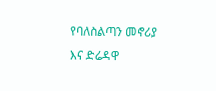የባለስልጣን መኖሪያ እና ድሬዳዋ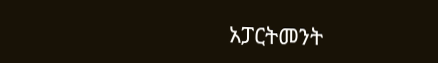አፓርትመንት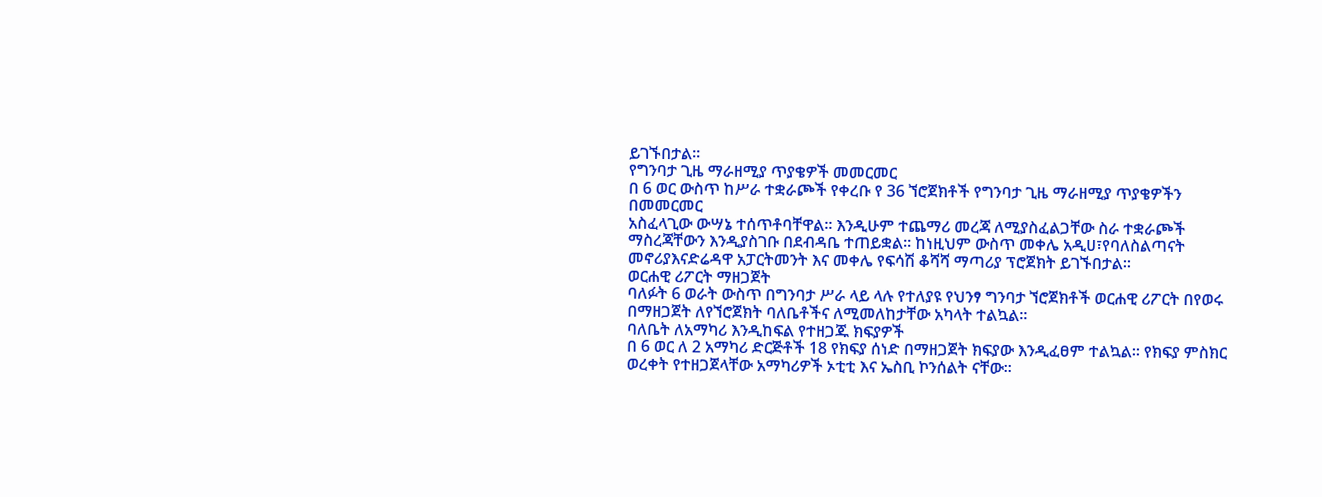ይገኙበታል፡፡
የግንባታ ጊዜ ማራዘሚያ ጥያቄዎች መመርመር
በ 6 ወር ውስጥ ከሥራ ተቋራጮች የቀረቡ የ 36 ኘሮጀክቶች የግንባታ ጊዜ ማራዘሚያ ጥያቄዎችን በመመርመር
አስፈላጊው ውሣኔ ተሰጥቶባቸዋል፡፡ እንዲሁም ተጨማሪ መረጃ ለሚያስፈልጋቸው ስራ ተቋራጮች
ማስረጃቸውን እንዲያስገቡ በደብዳቤ ተጠይቋል፡፡ ከነዚህም ውስጥ መቀሌ አዲሀ፣የባለስልጣናት
መኖሪያእናድሬዳዋ አፓርትመንት እና መቀሌ የፍሳሽ ቆሻሻ ማጣሪያ ፕሮጀክት ይገኙበታል፡፡
ወርሐዊ ሪፖርት ማዘጋጀት
ባለፉት 6 ወራት ውስጥ በግንባታ ሥራ ላይ ላሉ የተለያዩ የህንፃ ግንባታ ኘሮጀክቶች ወርሐዊ ሪፖርት በየወሩ
በማዘጋጀት ለየኘሮጀክት ባለቤቶችና ለሚመለከታቸው አካላት ተልኳል፡፡
ባለቤት ለአማካሪ እንዲከፍል የተዘጋጁ ክፍያዎች
በ 6 ወር ለ 2 አማካሪ ድርጅቶች 18 የክፍያ ሰነድ በማዘጋጀት ክፍያው እንዲፈፀም ተልኳል፡፡ የክፍያ ምስክር
ወረቀት የተዘጋጀላቸው አማካሪዎች ኦቲቲ እና ኤስቢ ኮንሰልት ናቸው፡፡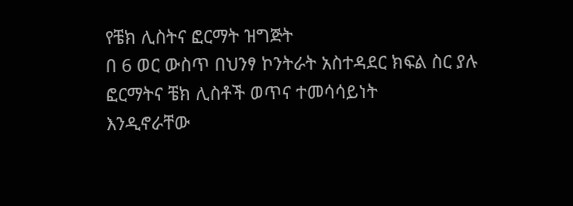የቼክ ሊስትና ፎርማት ዝግጅት
በ 6 ወር ውስጥ በህንፃ ኮንትራት አስተዳደር ክፍል ስር ያሉ ፎርማትና ቼክ ሊስቶች ወጥና ተመሳሳይነት
እንዲኖራቸው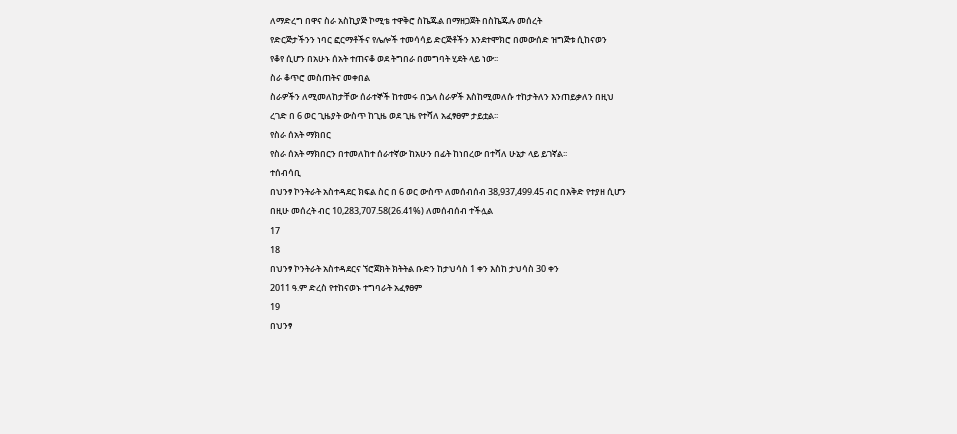ለማድረግ በዋና ስራ አስኪያጅ ኮሚቴ ተዋቅሮ ስኬጁል በማዘጋጀት በስኬጁሉ መሰረት
የድርጅታችንን ነባር ፎርማቶችና የሌሎች ተመሳሳይ ድርጅቶችን እንደተሞክሮ በመውሰድ ዝግጅቱ ሲከናወን
የቆየ ሲሆን በአሁኑ ሰአት ተጠናቆ ወደ ትግበራ በመግባት ሂደት ላይ ነው፡፡
ስራ ቆጥሮ መስጠትና መቀበል
ስራዎችን ለሚመለከታቸው ሰራተኞች ከተመሩ በኌላ ስራዎች እስከሚመለሱ ተከታትለን እንጠይቃለን በዚህ
ረገድ በ 6 ወር ጊዜያት ውስጥ ከጊዜ ወደ ጊዜ የተሻለ አፈፃፀም ታይቷል፡፡
የስራ ሰአት ማክበር
የስራ ሰአት ማክበርን በተመለከተ ሰራተኛው ከአሁን በፊት ከነበረው በተሻለ ሁኔታ ላይ ይገኛል፡፡
ተሰብሳቢ
በህንፃ ኮንትራት አስተዳደር ክፍል ስር በ 6 ወር ውስጥ ለመሰብሰብ 38,937,499.45 ብር በእቅድ የተያዘ ሲሆን
በዚሁ መሰረት ብር 10,283,707.58(26.41%) ለመሰብሰብ ተችሏል
17
18
በህንፃ ኮንትራት አስተዳደርና ኘሮጀክት ክትትል ቡድን ከታህሳስ 1 ቀን እስከ ታህሳስ 30 ቀን
2011 ዓ.ም ድረስ የተከናወኑ ተግባራት አፈፃፀም
19
በህንፃ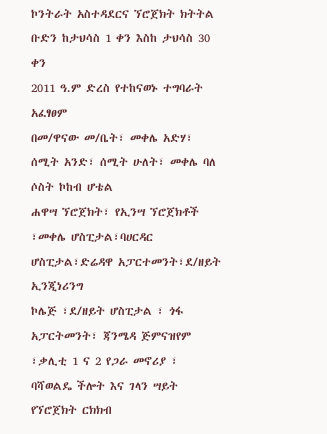ኮንትራት አስተዳደርና ኘሮጀክት ክትትል ቡድን ከታህሳስ 1 ቀን እስከ ታህሳስ 30 ቀን
2011 ዓ.ም ድረስ የተከናወኑ ተግባራት አፈፃፀም
በመ/ዋናው መ/ቤት፣ መቀሌ አድሃ፣ ሰሚት አንድ፣ ሰሚት ሁለት፣ መቀሌ ባለ ሶስት ኮከብ ሆቴል
ሐዋሣ ኘሮጀክት፣ የኢንሣ ኘሮጀክቶች ፣መቀሌ ሆስፒታል፣ባሀርዳር ሆስፒታል፣ድሬዳዋ አፓርተመንት፣ደ/ዘይት ኢንጂነሪንግ
ኮሌጅ ፣ደ/ዘይት ሆስፒታል ፣ ጎፋ አፓርትመንት፣ ጃንሜዳ ጅምናዝየም ፣ቃሊቲ 1 ና 2 የጋራ መኖሪያ ፣
ባሻወልዴ ችሎት እና ገላን ሣይት
የኘሮጀክት ርክክብ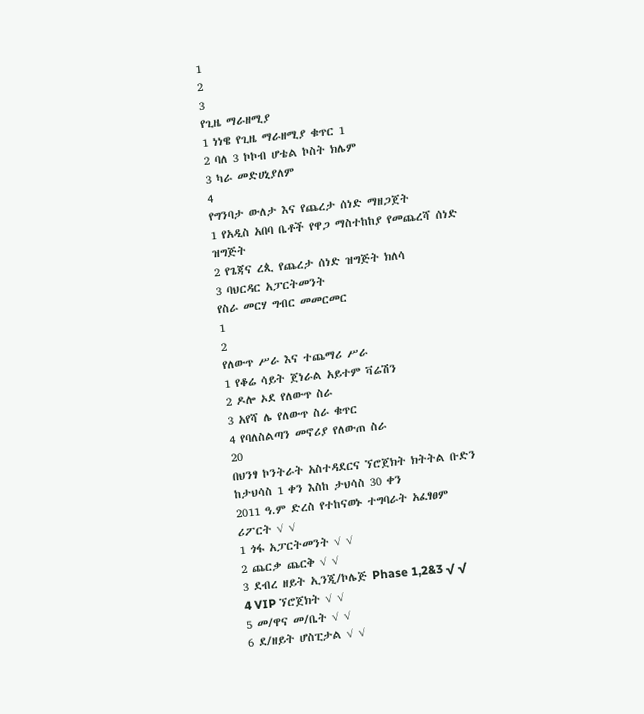1
2
3
የጊዜ ማራዘሚያ
1 ነነዌ የጊዜ ማራዘሚያ ቁጥር 1
2 ባለ 3 ኮኮብ ሆቴል ኮስት ክሌም
3 ካራ መድሀኒያለም
4
የግንባታ ውለታ እና የጨረታ ሰነድ ማዘጋጀት
1 የአዲስ አበባ ቤቶች የዋጋ ማስተከከያ የመጨረሻ ሰነድ ዝግጅት
2 የጌጃና ረጲ የጨረታ ሰነድ ዝግጅት ክለሳ
3 ባህርዳር አፓርትመንት
የስራ መርሃ ግብር መመርመር
1
2
የለውጥ ሥራ እና ተጨማሪ ሥራ
1 የቆሬ ሳይት ጀነራል አይተም ቫሬሽን
2 ዶሎ ኦደ የለውጥ ስራ
3 አየሻ ሌ የለውጥ ስራ ቁጥር
4 የባለስልጣን መኖሪያ የለውጠ ስራ
20
በህንፃ ኮንትራት አስተዳደርና ኘሮጀክት ክትትል ቡድን ከታህሳስ 1 ቀን እስከ ታህሳስ 30 ቀን
2011 ዓ.ም ድረስ የተከናወኑ ተግባራት አፈፃፀም
ሪፖርት √ √
1 ጎፋ አፓርትመንት √ √
2 ጨርቃ ጨርቅ √ √
3 ደብረ ዘይት ኢንጂ/ኮሌጅ Phase 1,2&3 √ √
4 VIP ኘሮጀክት √ √
5 መ/ዋና መ/ቤት √ √
6 ደ/ዘይት ሆስፒታል √ √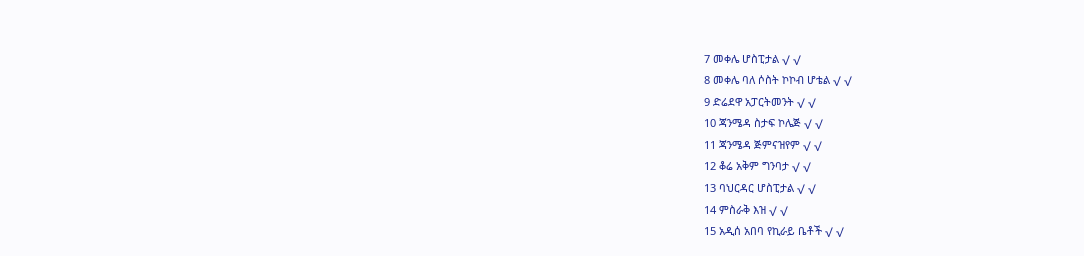7 መቀሌ ሆስፒታል √ √
8 መቀሌ ባለ ሶስት ኮኮብ ሆቴል √ √
9 ድሬደዋ አፓርትመንት √ √
10 ጃንሜዳ ስታፍ ኮሌጅ √ √
11 ጃንሜዳ ጅምናዝየም √ √
12 ቆሬ አቅም ግንባታ √ √
13 ባህርዳር ሆስፒታል √ √
14 ምስራቅ እዝ √ √
15 አዲሰ አበባ የኪራይ ቤቶች √ √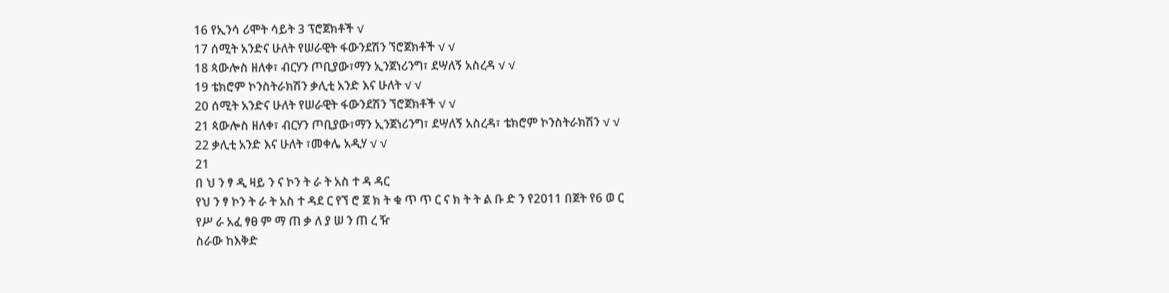16 የኢንሳ ሪሞት ሳይት 3 ፕሮጀክቶች √
17 ሰሚት አንድና ሁለት የሠራዊት ፋውንደሽን ኘሮጀክቶች √ √
18 ጳውሎስ ዘለቀ፣ ብርሃን ጦቢያው፣ማን ኢንጀነሪንግ፣ ደሣለኝ አስረዳ √ √
19 ቴክሮም ኮንስትራክሽን ቃሊቲ አንድ እና ሁለት √ √
20 ሰሚት አንድና ሁለት የሠራዊት ፋውንደሽን ኘሮጀክቶች √ √
21 ጳውሎስ ዘለቀ፣ ብርሃን ጦቢያው፣ማን ኢንጀነሪንግ፣ ደሣለኝ አስረዳ፣ ቴክሮም ኮንስትራክሽን √ √
22 ቃሊቲ አንድ እና ሁለት ፣መቀሌ አዲሃ √ √
21
በ ህ ን ፃ ዲ ዛይ ን ና ኮን ት ራ ት አስ ተ ዳ ዳር
የህ ን ፃ ኮን ት ራ ት አስ ተ ዳደ ር የኘ ሮ ጀ ክ ት ቁ ጥ ጥ ር ና ክ ት ት ል ቡ ድ ን የ2011 በጀት የ6 ወ ር
የሥ ራ አፈ ፃፀ ም ማ ጠ ቃ ለ ያ ሠ ን ጠ ረ ዥ
ስራው ከእቅድ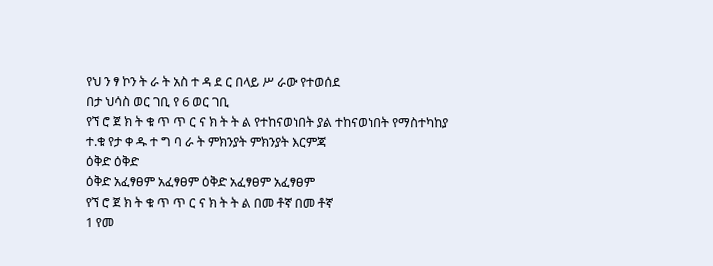የህ ን ፃ ኮን ት ራ ት አስ ተ ዳ ደ ር በላይ ሥ ራው የተወሰደ
በታ ህሳስ ወር ገቢ የ 6 ወር ገቢ
የኘ ሮ ጀ ክ ት ቁ ጥ ጥ ር ና ክ ት ት ል የተከናወነበት ያል ተከናወነበት የማስተካከያ
ተ.ቁ የታ ቀ ዱ ተ ግ ባ ራ ት ምክንያት ምክንያት እርምጃ
ዕቅድ ዕቅድ
ዕቅድ አፈፃፀም አፈፃፀም ዕቅድ አፈፃፀም አፈፃፀም
የኘ ሮ ጀ ክ ት ቁ ጥ ጥ ር ና ክ ት ት ል በመ ቶኛ በመ ቶኛ
1 የመ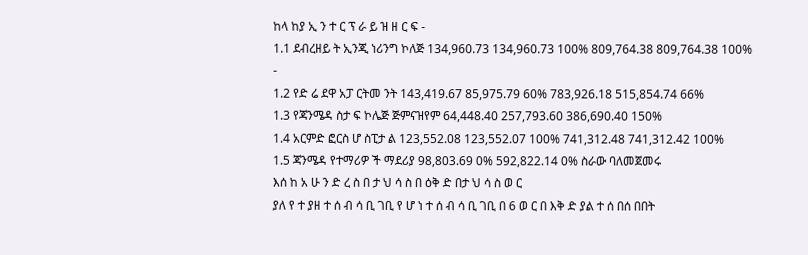ከላ ከያ ኢ ን ተ ር ፕ ራ ይ ዝ ዘ ር ፍ -
1.1 ደብረዘይ ት ኢንጂ ነሪንግ ኮለጅ 134,960.73 134,960.73 100% 809,764.38 809,764.38 100% -
1.2 የድ ሬ ደዋ አፓ ርትመ ንት 143,419.67 85,975.79 60% 783,926.18 515,854.74 66%
1.3 የጃንሜዳ ስታ ፍ ኮሌጅ ጅምናዝየም 64,448.40 257,793.60 386,690.40 150%
1.4 አርምድ ፎርስ ሆ ስፒታ ል 123,552.08 123,552.07 100% 741,312.48 741,312.42 100%
1.5 ጃንሜዳ የተማሪዎ ች ማደሪያ 98,803.69 0% 592,822.14 0% ስራው ባለመጀመሩ
እሰ ከ አ ሁ ን ድ ረ ስ በ ታ ህ ሳ ስ በ ዕቅ ድ በታ ህ ሳ ስ ወ ር
ያለ የ ተ ያዘ ተ ሰ ብ ሳ ቢ ገቢ የ ሆ ነ ተ ሰ ብ ሳ ቢ ገቢ በ 6 ወ ር በ እቅ ድ ያል ተ ሰ በሰ በበት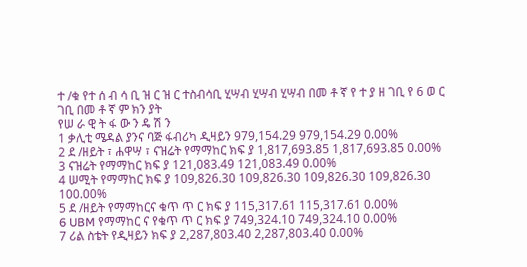ተ /ቁ የተ ሰ ብ ሳ ቢ ዝ ር ዝ ር ተስብሳቢ ሂሣብ ሂሣብ ሂሣብ በመ ቶ ኛ የ ተ ያ ዘ ገቢ የ 6 ወ ር ገቢ በመ ቶ ኛ ም ክን ያት
የሠ ራ ዊ ት ፋ ው ን ዴ ሽ ን
1 ቃሊቲ ሜዳል ያንና ባጅ ፋብሪካ ዲዛይን 979,154.29 979,154.29 0.00%
2 ደ /ዘይት ፣ ሐዋሣ ፣ ናዝሬት የማማከር ክፍ ያ 1,817,693.85 1,817,693.85 0.00%
3 ናዝሬት የማማከር ክፍ ያ 121,083.49 121,083.49 0.00%
4 ሠሚት የማማከር ክፍ ያ 109,826.30 109,826.30 109,826.30 109,826.30 100.00%
5 ደ /ዘይት የማማከርና ቁጥ ጥ ር ክፍ ያ 115,317.61 115,317.61 0.00%
6 UBM የማማከር ና የቁጥ ጥ ር ክፍ ያ 749,324.10 749,324.10 0.00%
7 ሪል ስቴት የዲዛይን ክፍ ያ 2,287,803.40 2,287,803.40 0.00%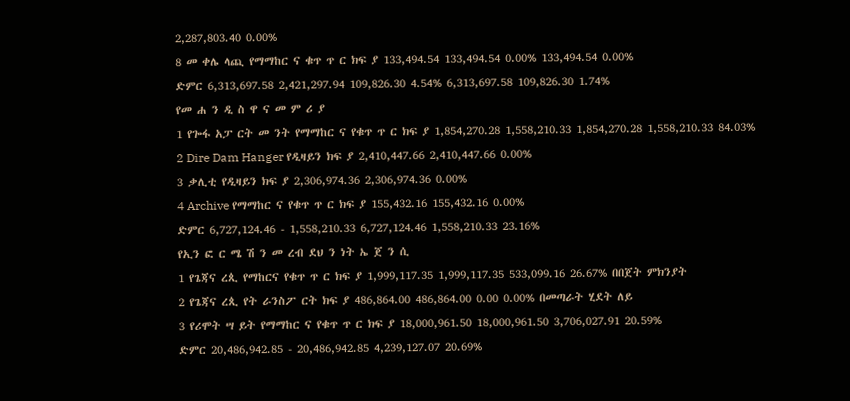2,287,803.40 0.00%
8 መ ቀሌ ላጪ የማማከር ና ቁጥ ጥ ር ክፍ ያ 133,494.54 133,494.54 0.00% 133,494.54 0.00%
ድምር 6,313,697.58 2,421,297.94 109,826.30 4.54% 6,313,697.58 109,826.30 1.74%
የመ ሐ ን ዲ ስ ዋ ና መ ም ሪ ያ
1 የጐፋ አፓ ርት መ ንት የማማከር ና የቁጥ ጥ ር ክፍ ያ 1,854,270.28 1,558,210.33 1,854,270.28 1,558,210.33 84.03%
2 Dire Dam Hanger የዲዛይን ክፍ ያ 2,410,447.66 2,410,447.66 0.00%
3 ቃሊቲ የዲዛይን ክፍ ያ 2,306,974.36 2,306,974.36 0.00%
4 Archive የማማከር ና የቁጥ ጥ ር ክፍ ያ 155,432.16 155,432.16 0.00%
ድምር 6,727,124.46 - 1,558,210.33 6,727,124.46 1,558,210.33 23.16%
የኢን ፎ ር ሜ ሽ ን መ ረብ ደህ ን ነት ኤ ጀ ን ሲ
1 የጌጃና ረጲ የማከርና የቁጥ ጥ ር ክፍ ያ 1,999,117.35 1,999,117.35 533,099.16 26.67% በበጀት ምክንያት
2 የጌጃና ረጲ የት ራንስፖ ርት ክፍ ያ 486,864.00 486,864.00 0.00 0.00% በመጣራት ሂደት ለይ
3 የሪሞት ሣ ይት የማማከር ና የቁጥ ጥ ር ክፍ ያ 18,000,961.50 18,000,961.50 3,706,027.91 20.59%
ድምር 20,486,942.85 - 20,486,942.85 4,239,127.07 20.69%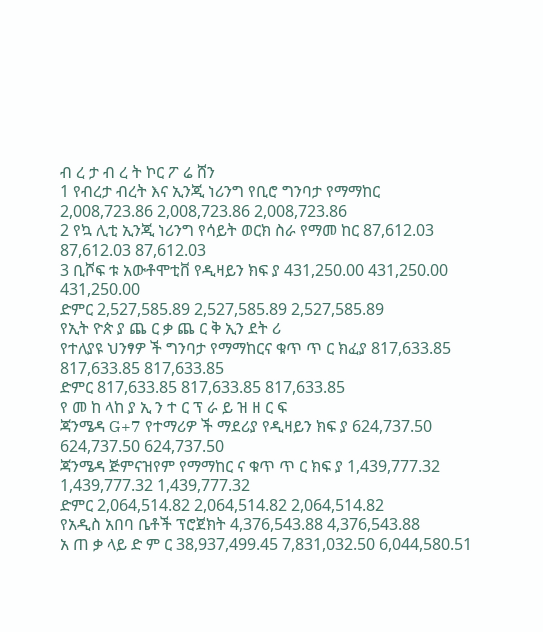ብ ረ ታ ብ ረ ት ኮር ፖ ሬ ሸን
1 የብረታ ብረት እና ኢንጂ ነሪንግ የቢሮ ግንባታ የማማከር 2,008,723.86 2,008,723.86 2,008,723.86
2 የኳ ሊቲ ኢንጂ ነሪንግ የሳይት ወርክ ስራ የማመ ከር 87,612.03 87,612.03 87,612.03
3 ቢሾፍ ቱ አውቶሞቲቨ የዲዛይን ክፍ ያ 431,250.00 431,250.00 431,250.00
ድምር 2,527,585.89 2,527,585.89 2,527,585.89
የኢት ዮጵ ያ ጨ ር ቃ ጨ ር ቅ ኢን ደት ሪ
የተለያዩ ህንፃዎ ች ግንባታ የማማከርና ቁጥ ጥ ር ክፈያ 817,633.85 817,633.85 817,633.85
ድምር 817,633.85 817,633.85 817,633.85
የ መ ከ ላከ ያ ኢ ን ተ ር ፕ ራ ይ ዝ ዘ ር ፍ
ጃንሜዳ G+7 የተማሪዎ ች ማደሪያ የዲዛይን ክፍ ያ 624,737.50 624,737.50 624,737.50
ጃንሜዳ ጅምናዝየም የማማከር ና ቁጥ ጥ ር ክፍ ያ 1,439,777.32 1,439,777.32 1,439,777.32
ድምር 2,064,514.82 2,064,514.82 2,064,514.82
የአዲስ አበባ ቤቶች ፕሮጀክት 4,376,543.88 4,376,543.88
አ ጠ ቃ ላይ ድ ም ር 38,937,499.45 7,831,032.50 6,044,580.51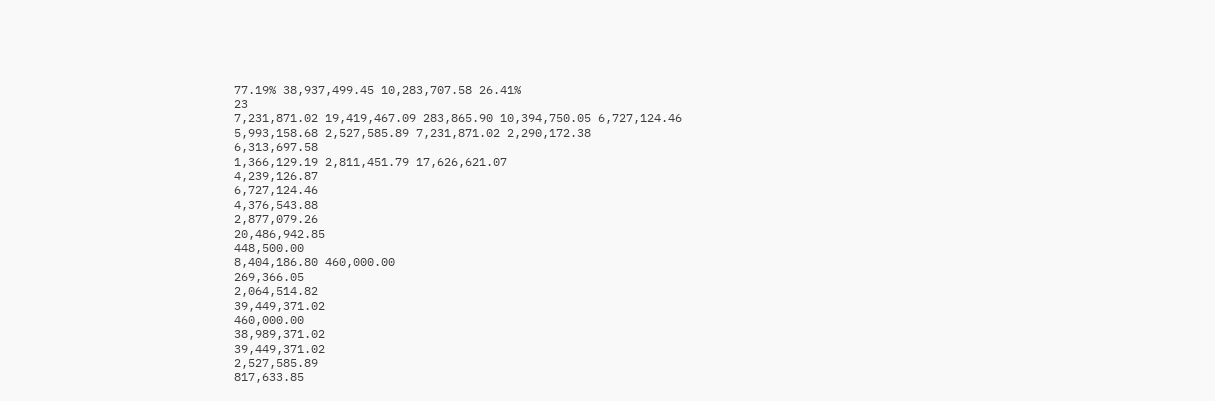77.19% 38,937,499.45 10,283,707.58 26.41%
23
7,231,871.02 19,419,467.09 283,865.90 10,394,750.05 6,727,124.46
5,993,158.68 2,527,585.89 7,231,871.02 2,290,172.38
6,313,697.58
1,366,129.19 2,811,451.79 17,626,621.07
4,239,126.87
6,727,124.46
4,376,543.88
2,877,079.26
20,486,942.85
448,500.00
8,404,186.80 460,000.00
269,366.05
2,064,514.82
39,449,371.02
460,000.00
38,989,371.02
39,449,371.02
2,527,585.89
817,633.85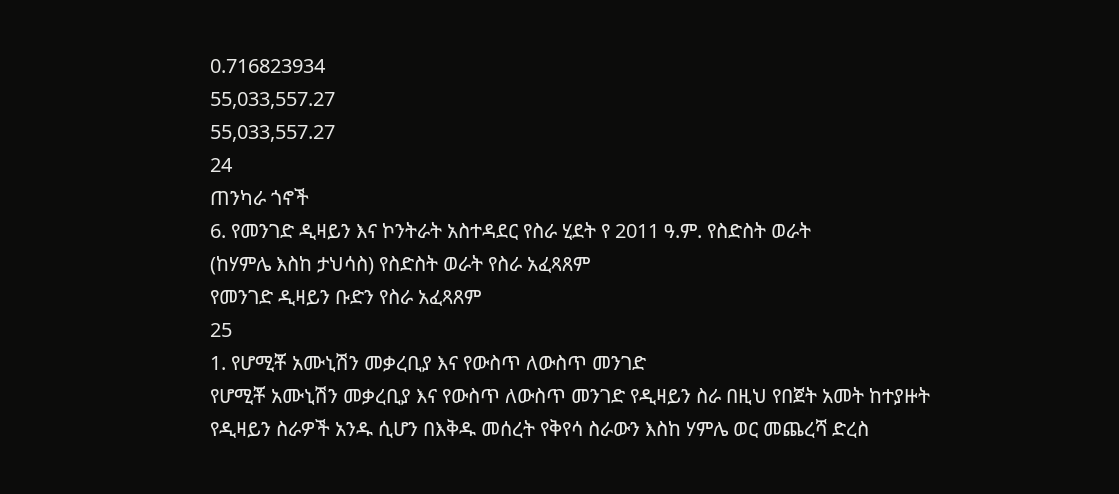0.716823934
55,033,557.27
55,033,557.27
24
ጠንካራ ጎኖች
6. የመንገድ ዲዛይን እና ኮንትራት አስተዳደር የስራ ሂደት የ 2011 ዓ.ም. የስድስት ወራት
(ከሃምሌ እስከ ታህሳስ) የስድስት ወራት የስራ አፈጻጸም
የመንገድ ዲዛይን ቡድን የስራ አፈጻጸም
25
1. የሆሚቾ አሙኒሽን መቃረቢያ እና የውስጥ ለውስጥ መንገድ
የሆሚቾ አሙኒሽን መቃረቢያ እና የውስጥ ለውስጥ መንገድ የዲዛይን ስራ በዚህ የበጀት አመት ከተያዙት
የዲዛይን ስራዎች አንዱ ሲሆን በእቅዱ መሰረት የቅየሳ ስራውን እስከ ሃምሌ ወር መጨረሻ ድረስ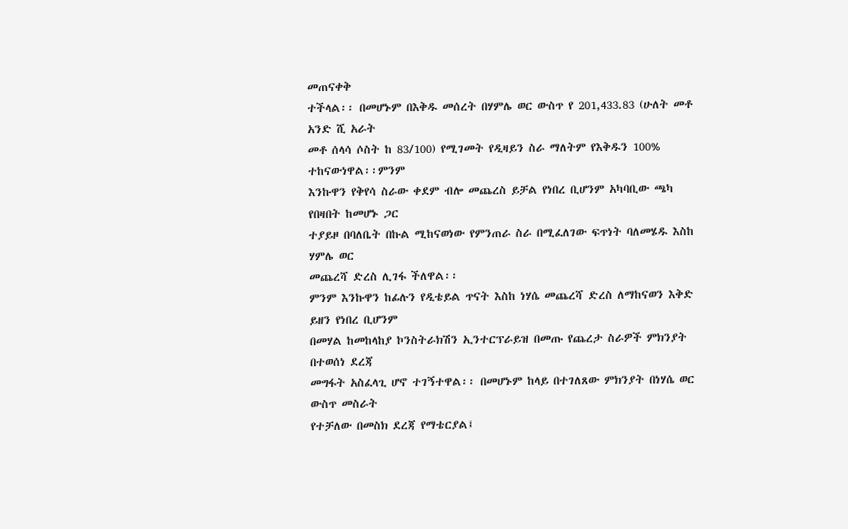መጠናቀቅ
ተችላል፡፡ በመሆኑም በእቅዱ መሰረት በሃምሌ ወር ውስጥ የ 201,433.83 (ሁለት መቶ አንድ ሺ አራት
መቶ ሰላሳ ሶስት ከ 83/100) የሚገመት የዲዛይን ስራ ማለትም የእቅዱን 100% ተከናውነዋል፡፡ምንም
እንኩዋን የቅየሳ ስራው ቀደም ብሎ መጨረስ ይቻል የነበረ ቢሆንም አካባቢው ጫካ የበዛበት ከመሆኑ ጋር
ተያይዞ በባለቤት በኩል ሚከናወነው የምንጠራ ስራ በሚፈለገው ፍጥነት ባለመሄዱ እስከ ሃምሌ ወር
መጨረሻ ድረስ ሊገፋ ችለዋል፡፡
ምንም እንኩዋን ከፊሉን የዲቴይል ጥናት እስከ ነሃሴ መጨረሻ ድረስ ለማከናወን እቅድ ይዘን የነበረ ቢሆንም
በመሃል ከመከላከያ ኮንስትራክሽን ኢንተርፕራይዝ በመጡ የጨረታ ስራዎች ምክንያት በተወሰነ ደረጃ
መግፋት አስፈላጊ ሆኖ ተገኝተዋል፡፡ በመሆኑም ከላይ በተገለጸው ምክንያት በነሃሴ ወር ውስጥ መስራት
የተቻለው በመስክ ደረጃ የማቴርያል፤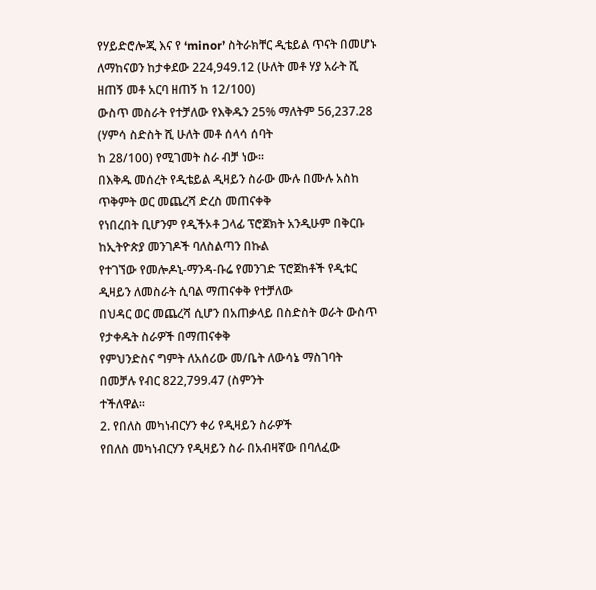የሃይድሮሎጂ እና የ ‘minor’ ስትራክቸር ዲቴይል ጥናት በመሆኑ
ለማከናወን ከታቀደው 224,949.12 (ሁለት መቶ ሃያ አራት ሺ ዘጠኝ መቶ አርባ ዘጠኝ ከ 12/100)
ውስጥ መስራት የተቻለው የእቅዱን 25% ማለትም 56,237.28 (ሃምሳ ስድስት ሺ ሁለት መቶ ሰላሳ ሰባት
ከ 28/100) የሚገመት ስራ ብቻ ነው፡፡
በእቅዱ መሰረት የዲቴይል ዲዛይን ስራው ሙሉ በሙሉ አስከ ጥቅምት ወር መጨረሻ ድረስ መጠናቀቅ
የነበረበት ቢሆንም የዲችኦቶ ጋላፊ ፕሮጀክት አንዲሁም በቅርቡ ከኢትዮጵያ መንገዶች ባለስልጣን በኩል
የተገኘው የመሎዶኒ-ማንዳ-ቡሬ የመንገድ ፕሮጀከቶች የዲቱር ዲዛይን ለመስራት ሲባል ማጠናቀቅ የተቻለው
በህዳር ወር መጨረሻ ሲሆን በአጠቃላይ በስድስት ወራት ውስጥ የታቀዱት ስራዎች በማጠናቀቅ
የምህንድስና ግምት ለአሰሪው መ/ቤት ለውሳኔ ማስገባት በመቻሉ የብር 822,799.47 (ስምንት
ተችለዋል፡፡
2. የበለስ መካነብርሃን ቀሪ የዲዛይን ስራዎች
የበለስ መካነብርሃን የዲዛይን ስራ በአብዛኛው በባለፈው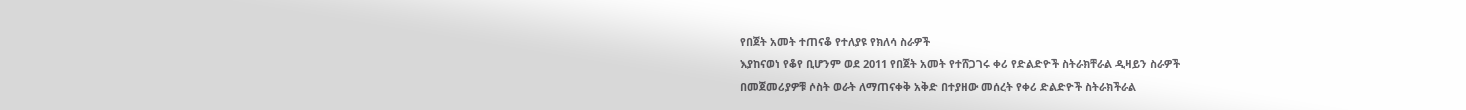የበጀት አመት ተጠናቆ የተለያዩ የክለሳ ስራዎች
እያከናወነ የቆየ ቢሆንም ወደ 2011 የበጀት አመት የተሸጋገሩ ቀሪ የድልድዮች ስትራክቸራል ዲዛይን ስራዎች
በመጀመሪያዎቹ ሶስት ወራት ለማጠናቀቅ አቅድ በተያዘው መሰረት የቀሪ ድልድዮች ስትራክችራል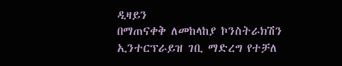ዲዛይን
በማጠናቀቅ ለመከላከያ ኮንስትራክሽን ኢንተርፕራይዝ ገቢ ማድረግ የተቻለ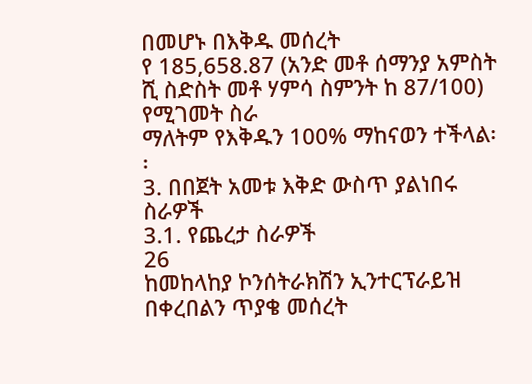በመሆኑ በእቅዱ መሰረት
የ 185,658.87 (አንድ መቶ ሰማንያ አምስት ሺ ስድስት መቶ ሃምሳ ስምንት ከ 87/100) የሚገመት ስራ
ማለትም የእቅዱን 100% ማከናወን ተችላል፡፡
3. በበጀት አመቱ እቅድ ውስጥ ያልነበሩ ስራዎች
3.1. የጨረታ ስራዎች
26
ከመከላከያ ኮንሰትራክሽን ኢንተርፕራይዝ በቀረበልን ጥያቄ መሰረት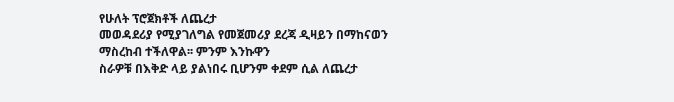የሁለት ፕሮጀክቶች ለጨረታ
መወዳደሪያ የሚያገለግል የመጀመሪያ ደረጃ ዲዛይን በማከናወን ማስረከብ ተችለዋል፡፡ ምንም እንኩዋን
ስራዎቹ በእቅድ ላይ ያልነበሩ ቢሆንም ቀደም ሲል ለጨረታ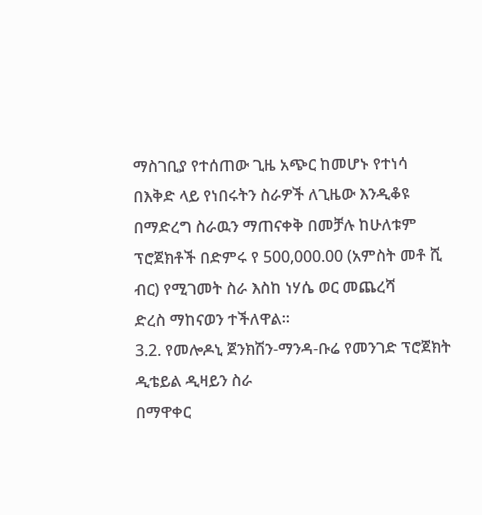ማስገቢያ የተሰጠው ጊዜ አጭር ከመሆኑ የተነሳ
በእቅድ ላይ የነበሩትን ስራዎች ለጊዜው እንዲቆዩ በማድረግ ስራዉን ማጠናቀቅ በመቻሉ ከሁለቱም
ፕሮጀክቶች በድምሩ የ 500,000.00 (አምስት መቶ ሺ ብር) የሚገመት ስራ እስከ ነሃሴ ወር መጨረሻ
ድረስ ማከናወን ተችለዋል፡፡
3.2. የመሎዶኒ ጀንክሽን-ማንዳ-ቡሬ የመንገድ ፕሮጀክት ዲቴይል ዲዛይን ስራ
በማዋቀር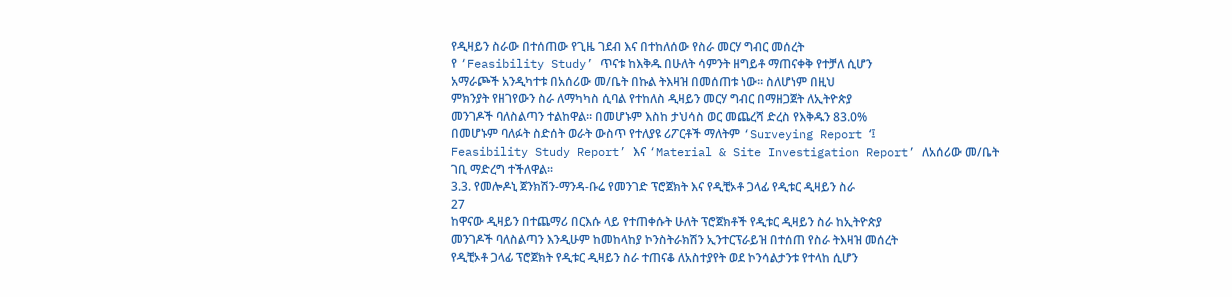የዲዛይን ስራው በተሰጠው የጊዜ ገደብ እና በተከለሰው የስራ መርሃ ግብር መሰረት
የ ‘Feasibility Study’ ጥናቱ ከእቅዱ በሁለት ሳምንት ዘግይቶ ማጠናቀቅ የተቻለ ሲሆን
አማራጮች አንዲካተቱ በአሰሪው መ/ቤት በኩል ትእዛዝ በመሰጠቱ ነው፡፡ ስለሆነም በዚህ
ምክንያት የዘገየውን ስራ ለማካካስ ሲባል የተከለስ ዲዛይን መርሃ ግብር በማዘጋጀት ለኢትዮጵያ
መንገዶች ባለስልጣን ተልከዋል፡፡ በመሆኑም እስከ ታህሳስ ወር መጨረሻ ድረስ የእቅዱን 83.0%
በመሆኑም ባለፉት ስድሰት ወራት ውስጥ የተለያዩ ሪፖርቶች ማለትም ‘Surveying Report ‘፤
Feasibility Study Report’ እና ‘Material & Site Investigation Report’ ለአሰሪው መ/ቤት
ገቢ ማድረግ ተችለዋል፡፡
3.3. የመሎዶኒ ጀንክሽን-ማንዳ-ቡሬ የመንገድ ፕሮጀክት እና የዲቺኦቶ ጋላፊ የዲቱር ዲዛይን ስራ
27
ከዋናው ዲዛይን በተጨማሪ በርእሱ ላይ የተጠቀሱት ሁለት ፕሮጀክቶች የዲቱር ዲዛይን ስራ ከኢትዮጵያ
መንገዶች ባለስልጣን እንዲሁም ከመከላከያ ኮንስትራክሽን ኢንተርፕራይዝ በተሰጠ የስራ ትእዛዝ መሰረት
የዲቺኦቶ ጋላፊ ፕሮጀክት የዲቱር ዲዛይን ስራ ተጠናቆ ለአስተያየት ወደ ኮንሳልታንቱ የተላከ ሲሆን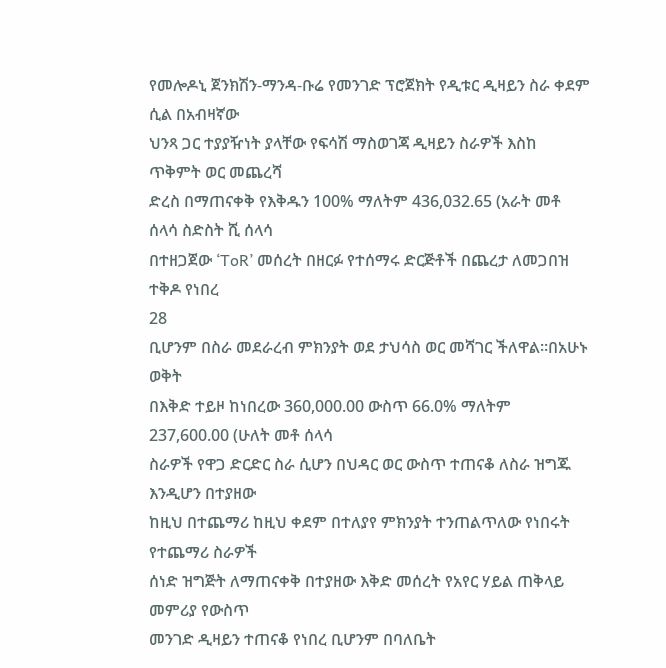የመሎዶኒ ጀንክሽን-ማንዳ-ቡሬ የመንገድ ፕሮጀክት የዲቱር ዲዛይን ስራ ቀደም ሲል በአብዛኛው
ህንጻ ጋር ተያያዥነት ያላቸው የፍሳሽ ማስወገጃ ዲዛይን ስራዎች እስከ ጥቅምት ወር መጨረሻ
ድረስ በማጠናቀቅ የእቅዱን 100% ማለትም 436,032.65 (አራት መቶ ሰላሳ ስድስት ሺ ሰላሳ
በተዘጋጀው ‘ToR’ መሰረት በዘርፉ የተሰማሩ ድርጅቶች በጨረታ ለመጋበዝ ተቅዶ የነበረ
28
ቢሆንም በስራ መደራረብ ምክንያት ወደ ታህሳስ ወር መሻገር ችለዋል፡፡በአሁኑ ወቅት
በእቅድ ተይዞ ከነበረው 360,000.00 ውስጥ 66.0% ማለትም 237,600.00 (ሁለት መቶ ሰላሳ
ስራዎች የዋጋ ድርድር ስራ ሲሆን በህዳር ወር ውስጥ ተጠናቆ ለስራ ዝግጁ እንዲሆን በተያዘው
ከዚህ በተጨማሪ ከዚህ ቀደም በተለያየ ምክንያት ተንጠልጥለው የነበሩት የተጨማሪ ስራዎች
ሰነድ ዝግጅት ለማጠናቀቅ በተያዘው እቅድ መሰረት የአየር ሃይል ጠቅላይ መምሪያ የውስጥ
መንገድ ዲዛይን ተጠናቆ የነበረ ቢሆንም በባለቤት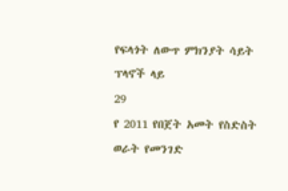የፍላጎት ለውጥ ምክንያት ሳይት ፕላኖች ላይ
29
የ 2011 የበጀት አመት የስድስት ወራት የመንገድ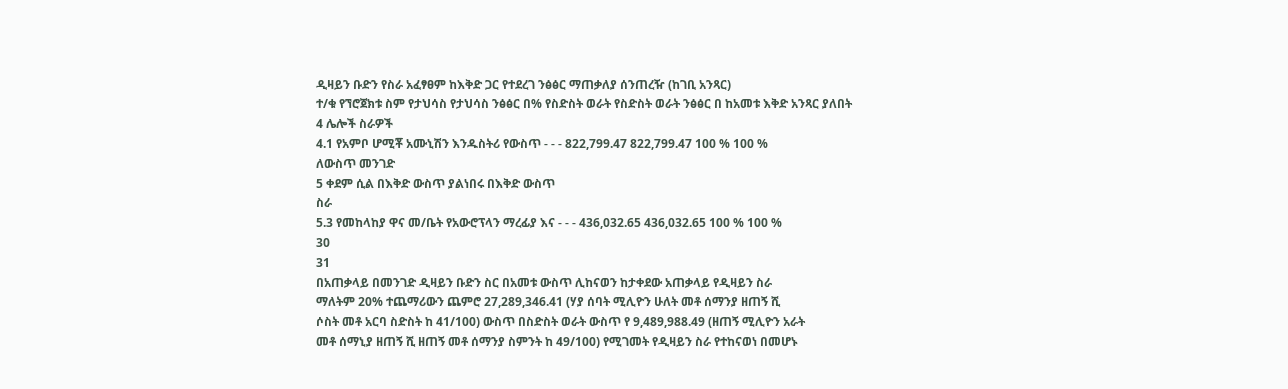ዲዛይን ቡድን የስራ አፈፃፀም ከእቅድ ጋር የተደረገ ንፅፅር ማጠቃለያ ሰንጠረዥ (ከገቢ አንጻር)
ተ/ቁ የኘሮጀክቱ ስም የታህሳስ የታህሳስ ንፅፅር በ% የስድስት ወራት የስድስት ወራት ንፅፅር በ ከአመቱ እቅድ አንጻር ያለበት
4 ሌሎች ስራዎች
4.1 የአምቦ ሆሚቾ አሙኒሽን እንዱስትሪ የውስጥ - - - 822,799.47 822,799.47 100 % 100 %
ለውስጥ መንገድ
5 ቀደም ሲል በእቅድ ውስጥ ያልነበሩ በእቅድ ውስጥ
ስራ
5.3 የመከላከያ ዋና መ/ቤት የአውሮፕላን ማረፊያ እና - - - 436,032.65 436,032.65 100 % 100 %
30
31
በአጠቃላይ በመንገድ ዲዛይን ቡድን ስር በአመቱ ውስጥ ሊከናወን ከታቀደው አጠቃላይ የዲዛይን ስራ
ማለትም 20% ተጨማሪውን ጨምሮ 27,289,346.41 (ሃያ ሰባት ሚሊዮን ሁለት መቶ ሰማንያ ዘጠኝ ሺ
ሶስት መቶ አርባ ስድስት ከ 41/100) ውስጥ በስድስት ወራት ውስጥ የ 9,489,988.49 (ዘጠኝ ሚሊዮን አራት
መቶ ሰማኒያ ዘጠኝ ሺ ዘጠኝ መቶ ሰማንያ ስምንት ከ 49/100) የሚገመት የዲዛይን ስራ የተከናወነ በመሆኑ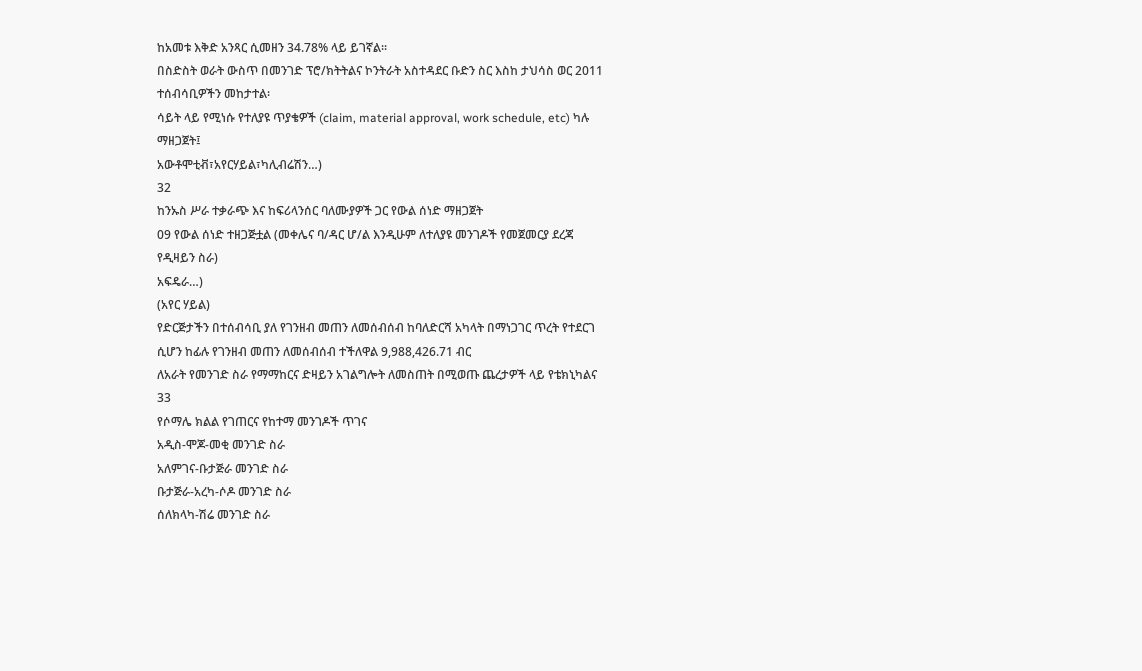ከአመቱ እቅድ አንጻር ሲመዘን 34.78% ላይ ይገኛል፡፡
በስድስት ወራት ውስጥ በመንገድ ፕሮ/ክትትልና ኮንትራት አስተዳደር ቡድን ስር እስከ ታህሳስ ወር 2011
ተሰብሳቢዎችን መከታተል፡
ሳይት ላይ የሚነሱ የተለያዩ ጥያቄዎች (claim, material approval, work schedule, etc) ካሉ
ማዘጋጀት፤
አውቶሞቲቭ፣አየርሃይል፣ካሊብሬሽን…)
32
ከንኡስ ሥራ ተቃራጭ እና ከፍሪላንሰር ባለሙያዎች ጋር የውል ሰነድ ማዘጋጀት
09 የውል ሰነድ ተዘጋጅቷል (መቀሌና ባ/ዳር ሆ/ል እንዲሁም ለተለያዩ መንገዶች የመጀመርያ ደረጃ
የዲዛይን ስራ)
አፍዴራ…)
(አየር ሃይል)
የድርጅታችን በተሰብሳቢ ያለ የገንዘብ መጠን ለመሰብሰብ ከባለድርሻ አካላት በማነጋገር ጥረት የተደርገ
ሲሆን ከፊሉ የገንዘብ መጠን ለመሰብሰብ ተችለዋል 9,988,426.71 ብር
ለአራት የመንገድ ስራ የማማከርና ድዛይን አገልግሎት ለመስጠት በሚወጡ ጨረታዎች ላይ የቴክኒካልና
33
የሶማሌ ክልል የገጠርና የከተማ መንገዶች ጥገና
አዲስ-ሞጆ-መቂ መንገድ ስራ
አለምገና-ቡታጅራ መንገድ ስራ
ቡታጅራ-አረካ-ሶዶ መንገድ ስራ
ሰለክላካ-ሽሬ መንገድ ስራ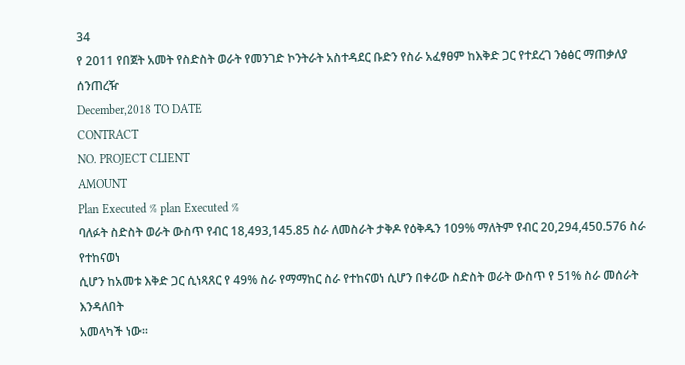34
የ 2011 የበጀት አመት የስድስት ወራት የመንገድ ኮንትራት አስተዳደር ቡድን የስራ አፈፃፀም ከእቅድ ጋር የተደረገ ንፅፅር ማጠቃለያ ሰንጠረዥ
December,2018 TO DATE
CONTRACT
NO. PROJECT CLIENT
AMOUNT
Plan Executed % plan Executed %
ባለፉት ስድስት ወራት ውስጥ የብር 18,493,145.85 ስራ ለመስራት ታቅዶ የዕቅዱን 109% ማለትም የብር 20,294,450.576 ስራ የተከናወነ
ሲሆን ከአመቱ እቅድ ጋር ሲነጻጸር የ 49% ስራ የማማከር ስራ የተከናወነ ሲሆን በቀሪው ስድስት ወራት ውስጥ የ 51% ስራ መሰራት እንዳለበት
አመላካች ነው፡፡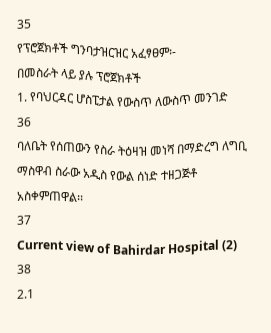35
የፕሮጀክቶች ግንባታዝርዝር አፈፃፀም፡-
በመስራት ላይ ያሉ ፕሮጀክቶች
1. የባህርዳር ሆስፒታል የውስጥ ለውስጥ መንገድ
36
ባለቤት የሰጠውን የስራ ትዕዛዝ መነሻ በማድረግ ለግቢ ማስዋብ ስራው አዲስ የውል ሰነድ ተዘጋጅቶ
አስቀምጠዋል፡፡
37
Current view of Bahirdar Hospital (2)
38
2.1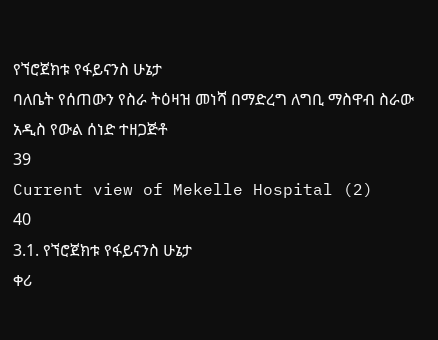የኘሮጀክቱ የፋይናንስ ሁኔታ
ባለቤት የሰጠውን የስራ ትዕዛዝ መነሻ በማድረግ ለግቢ ማስዋብ ስራው አዲስ የውል ሰነድ ተዘጋጅቶ
39
Current view of Mekelle Hospital (2)
40
3.1. የኘሮጀክቱ የፋይናንስ ሁኔታ
ቀሪ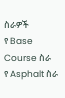ስራዎች
የ Base Course ስራ
የ Asphalt ስራ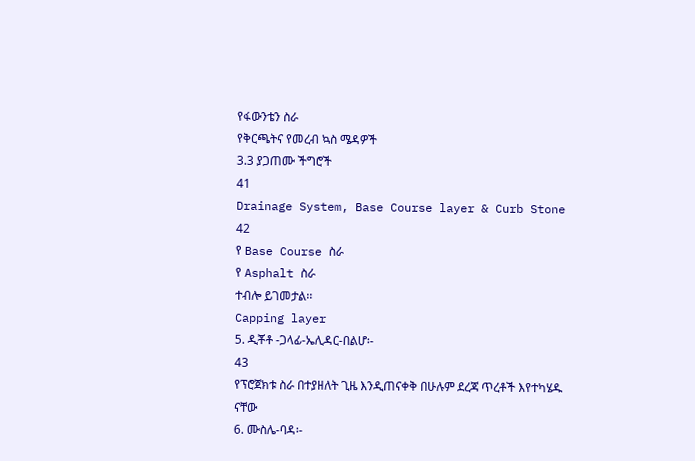የፋውንቴን ስራ
የቅርጫትና የመረብ ኳስ ሜዳዎች
3.3 ያጋጠሙ ችግሮች
41
Drainage System, Base Course layer & Curb Stone
42
የ Base Course ስራ
የ Asphalt ስራ
ተብሎ ይገመታል፡፡
Capping layer
5. ዲቾቶ -ጋላፊ-ኤሊዳር-በልሆ፡-
43
የፕሮጀክቱ ስራ በተያዘለት ጊዜ እንዲጠናቀቅ በሁሉም ደረጃ ጥረቶች እየተካሄዱ ናቸው
6. ሙስሌ-ባዳ፡-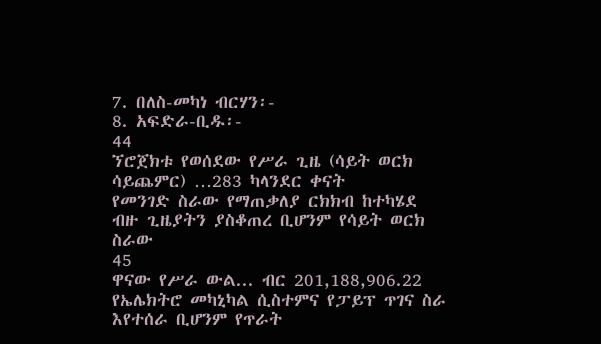7. በለስ-መካነ ብርሃን፡-
8. አፍድራ-ቢዱ፡-
44
ኘሮጀክቱ የወሰደው የሥራ ጊዜ (ሳይት ወርክ ሳይጨምር) …283 ካላንደር ቀናት
የመንገድ ስራው የማጠቃለያ ርክክብ ከተካሄደ ብዙ ጊዜያትን ያስቆጠረ ቢሆንም የሳይት ወርክ ስራው
45
ዋናው የሥራ ውል... ብር 201,188,906.22
የኤሌክትሮ መካኒካል ሲስተምና የፓይፕ ጥገና ስራ እየተሰራ ቢሆንም የጥራት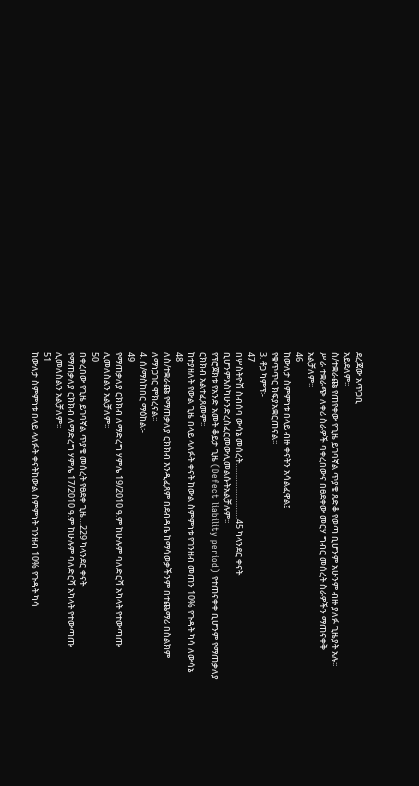ደረጃው አጥጋቢ
አይደለም፡፡
ስ/ተቋራጩ የጠየቀው የጊዜ ይገባኛል ጥያቄ ጸድቆ የወጣ ቢሆንም አሁንም ብዙ ያለፉ ጊዜያት አሉ፡፡
ሥራ ተቋራጭ ለቀሪ ስራዎች ባቀረበውና በፀደቀው መርሃ ግብር መሰረት ስራዎችን ማጠናቀቅ
አልቻለም፡፡
46
ከውለታ ስምምነቱ በላይ ብዙ ቀናትን አሳልፈዋል፤
የቁጥጥር ክፍያአቋርጠናል፡፡
3. ቶጋ ካምፕ፡-
47
በሦስትዮሽ ስብሰባ ውሳኔ መሰረት……………………45 ካላንደር ቀናት
ቢሆንምእስካሁንድረስፈርመውሊመልሱትአልቻሉም፡፡
የፕሮጀክቱ የአንድ አመት ቆይታ ጊዜ (Defect liability period) የተጠናቀቀ ቢሆንም የማጠቃለያ
ርክክብ አልተፈጸመም፡፡
ከተያዘለት የውል ጊዜ በላይ ላለፉት ቀናት ከውል ስምምነቱ የገንዘብ መጠን 10% የጉዳት ካሳ ለውሳኔ
48
ለስ/ተቋራጩ የማጠቃለያ ርክክብ እንዲፈጸም በደብዳቤ ከማሳወቃችንም በተጨማሪ በስልክም
ለማነጋገር ሞክረናል፡፡
4. ሰ/ማስከበር ማዕከል፡-
49
የማጠቃለያ ርክክብ ለማድረግ ሃምሌ 19/2010 ዓ.ም ከሁሉም ባለድርሻ አካላት የተውጣጡ
ሊመለስልን አልቻለም፡፡
50
በቀረበው የጊዜ ይገባኛል ጥያቄ መሰረት የፀደቀ ጊዜ…229 ካላንደር ቀናት
የማጠቃለያ ርክክብ ለማድረግ ሃምሌ 17/2010 ዓ.ም ከሁሉም ባለድርሻ አካላት የተውጣጡ
ሊመለስልን አልቻለም፡፡
51
ከውለታ ስምምነቱ በላይ ላለፉት ቀናትከውል ስምምነት ገንዘብ 10% የጉዳት ካሳ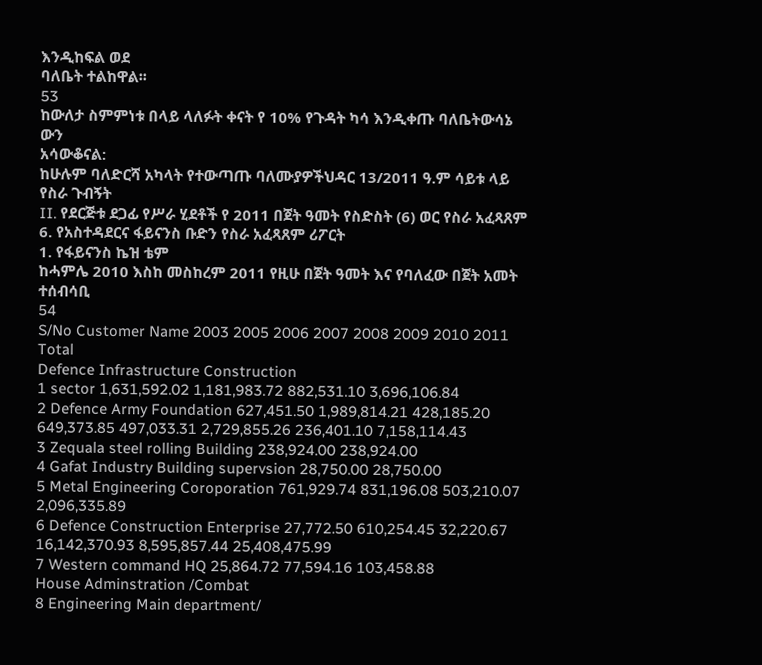እንዲከፍል ወደ
ባለቤት ተልከዋል፡፡
53
ከውለታ ስምምነቱ በላይ ላለፉት ቀናት የ 10% የጉዳት ካሳ እንዲቀጡ ባለቤትውሳኔ ውን
አሳውቆናል:
ከሁሉም ባለድርሻ አካላት የተውጣጡ ባለሙያዎችህዳር 13/2011 ዓ.ም ሳይቱ ላይ የስራ ጉብኝት
II. የደርጅቱ ደጋፊ የሥራ ሂደቶች የ 2011 በጀት ዓመት የስድስት (6) ወር የስራ አፈጻጸም
6. የአስተዳደርና ፋይናንስ ቡድን የስራ አፈጻጸም ሪፖርት
1. የፋይናንስ ኬዝ ቴም
ከሓምሌ 2010 እስከ መስከረም 2011 የዚሁ በጀት ዓመት እና የባለፈው በጀት አመት ተሰብሳቢ
54
S/No Customer Name 2003 2005 2006 2007 2008 2009 2010 2011 Total
Defence Infrastructure Construction
1 sector 1,631,592.02 1,181,983.72 882,531.10 3,696,106.84
2 Defence Army Foundation 627,451.50 1,989,814.21 428,185.20 649,373.85 497,033.31 2,729,855.26 236,401.10 7,158,114.43
3 Zequala steel rolling Building 238,924.00 238,924.00
4 Gafat Industry Building supervsion 28,750.00 28,750.00
5 Metal Engineering Coroporation 761,929.74 831,196.08 503,210.07 2,096,335.89
6 Defence Construction Enterprise 27,772.50 610,254.45 32,220.67 16,142,370.93 8,595,857.44 25,408,475.99
7 Western command HQ 25,864.72 77,594.16 103,458.88
House Adminstration /Combat
8 Engineering Main department/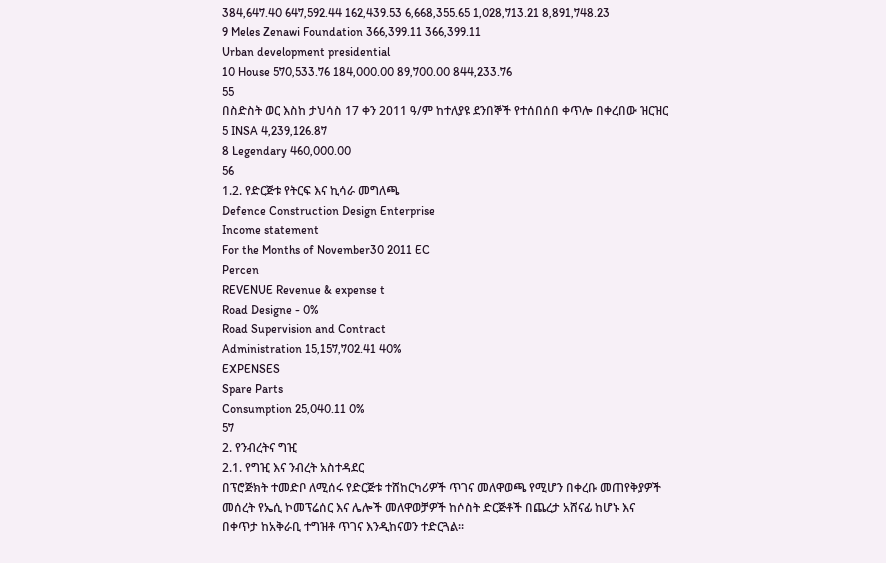384,647.40 647,592.44 162,439.53 6,668,355.65 1,028,713.21 8,891,748.23
9 Meles Zenawi Foundation 366,399.11 366,399.11
Urban development presidential
10 House 570,533.76 184,000.00 89,700.00 844,233.76
55
በስድስት ወር እስከ ታህሳስ 17 ቀን 2011 ዓ/ም ከተለያዩ ደንበኞች የተሰበሰበ ቀጥሎ በቀረበው ዝርዝር
5 INSA 4,239,126.87
8 Legendary 460,000.00
56
1.2. የድርጅቱ የትርፍ እና ኪሳራ መግለጫ
Defence Construction Design Enterprise
Income statement
For the Months of November30 2011 EC
Percen
REVENUE Revenue & expense t
Road Designe - 0%
Road Supervision and Contract
Administration 15,157,702.41 40%
EXPENSES
Spare Parts
Consumption 25,040.11 0%
57
2. የንብረትና ግዢ
2.1. የግዢ እና ንብረት አስተዳደር
በፕሮጅክት ተመድቦ ለሚሰሩ የድርጅቱ ተሸከርካሪዎች ጥገና መለዋወጫ የሚሆን በቀረቡ መጠየቅያዎች
መሰረት የኤሲ ኮመፕሬሰር እና ሌሎች መለዋወቻዎች ከሶስት ድርጅቶች በጨረታ አሸናፊ ከሆኑ እና
በቀጥታ ከአቅራቢ ተግዝቶ ጥገና እንዲከናወን ተድርጓል፡፡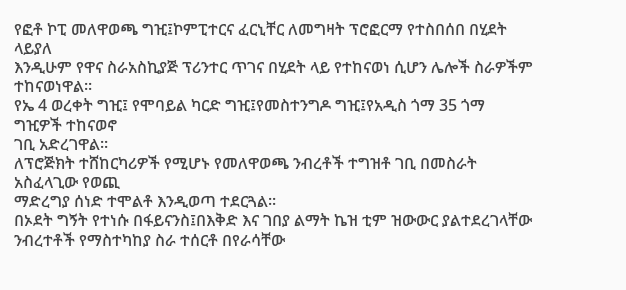የፎቶ ኮፒ መለዋወጫ ግዢ፤ኮምፒተርና ፈርኒቸር ለመግዛት ፕሮፎርማ የተስበሰበ በሂደት ላይያለ
እንዲሁም የዋና ስራአስኪያጅ ፕሪንተር ጥገና በሂደት ላይ የተከናወነ ሲሆን ሌሎች ስራዎችም
ተከናወነዋል፡፡
የኤ 4 ወረቀት ግዢ፤ የሞባይል ካርድ ግዢ፤የመስተንግዶ ግዢ፤የአዲስ ጎማ 35 ጎማ ግዢዎች ተከናወኖ
ገቢ አድረገዋል፡፡
ለፕሮጅክት ተሸከርካሪዎች የሚሆኑ የመለዋወጫ ንብረቶች ተግዝቶ ገቢ በመስራት አስፈላጊው የወጪ
ማድረግያ ሰነድ ተሞልቶ እንዲወጣ ተደርጓል፡፡
በኦደት ግኝት የተነሱ በፋይናንስ፤በእቅድ እና ገበያ ልማት ኬዝ ቲም ዝውውር ያልተደረገላቸው
ንብረተቶች የማስተካከያ ስራ ተሰርቶ በየራሳቸው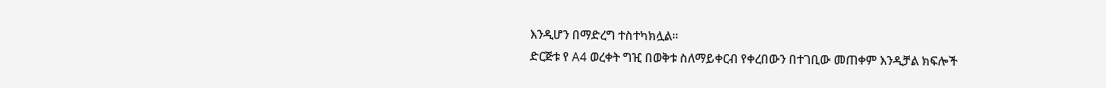እንዲሆን በማድረግ ተስተካክሏል፡፡
ድርጅቱ የ A4 ወረቀት ግዢ በወቅቱ ስለማይቀርብ የቀረበውን በተገቢው መጠቀም እንዲቻል ክፍሎች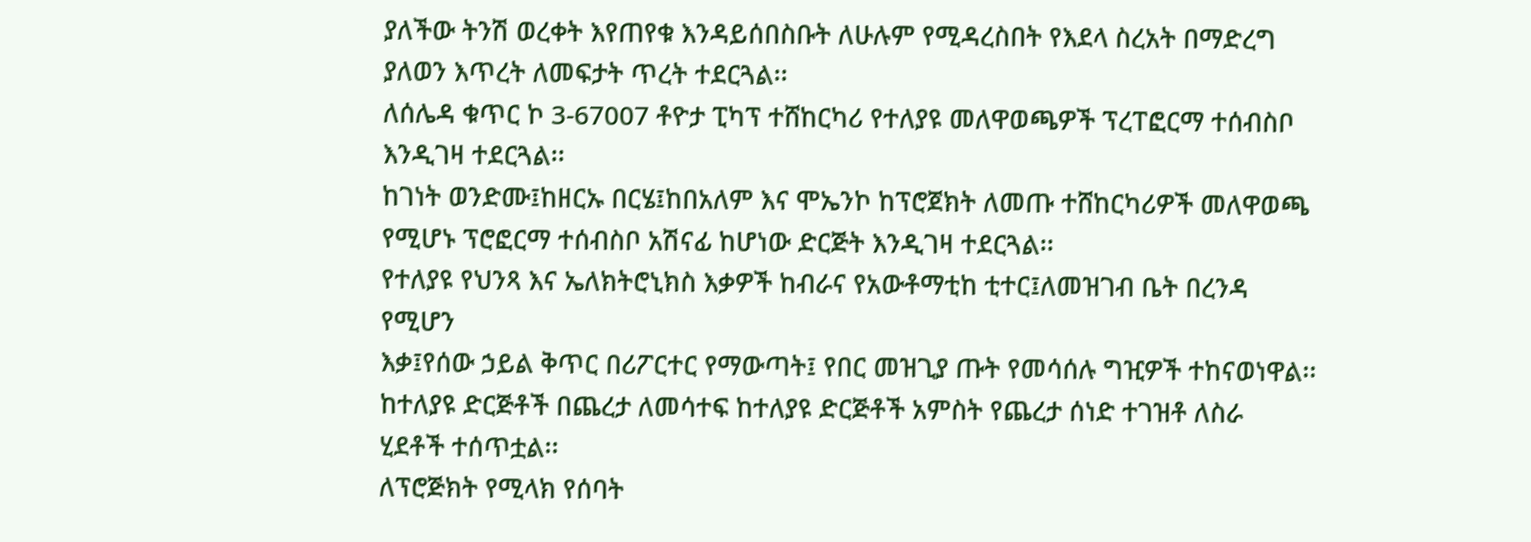ያለችው ትንሽ ወረቀት እየጠየቁ እንዳይሰበስቡት ለሁሉም የሚዳረስበት የእደላ ስረአት በማድረግ
ያለወን እጥረት ለመፍታት ጥረት ተደርጓል፡፡
ለሰሌዳ ቁጥር ኮ 3-67007 ቶዮታ ፒካፕ ተሸከርካሪ የተለያዩ መለዋወጫዎች ፕረፐፎርማ ተሰብስቦ
እንዲገዛ ተደርጓል፡፡
ከገነት ወንድሙ፤ከዘርኡ በርሄ፤ከበአለም እና ሞኤንኮ ከፕሮጀክት ለመጡ ተሸከርካሪዎች መለዋወጫ
የሚሆኑ ፕሮፎርማ ተሰብስቦ አሽናፊ ከሆነው ድርጅት እንዲገዛ ተደርጓል፡፡
የተለያዩ የህንጻ እና ኤለክትሮኒክስ እቃዎች ከብራና የአውቶማቲከ ቲተር፤ለመዝገብ ቤት በረንዳ የሚሆን
እቃ፤የሰው ኃይል ቅጥር በሪፖርተር የማውጣት፤ የበር መዝጊያ ጡት የመሳሰሉ ግዢዎች ተከናወነዋል፡፡
ከተለያዩ ድርጅቶች በጨረታ ለመሳተፍ ከተለያዩ ድርጅቶች አምስት የጨረታ ሰነድ ተገዝቶ ለስራ
ሂደቶች ተሰጥቷል፡፡
ለፕሮጅክት የሚላክ የሰባት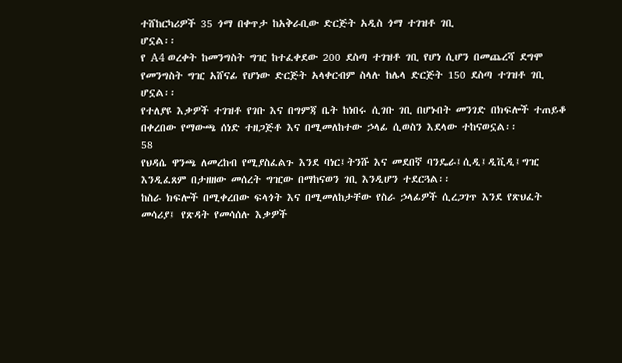ተሸከርካሪዎች 35 ጎማ በቀጥታ ከአቅራቢው ድርጅት አዲስ ጎማ ተገዝቶ ገቢ
ሆኗል፡፡
የ A4 ወረቀት ከመንግስት ግዢ ከተፈቀደው 200 ደስጣ ተገዝቶ ገቢ የሆነ ሲሆን በመጨረሻ ደግሞ
የመንግስት ግዢ አሸናፊ የሆነው ድርጅት አላቀርብም ስላሉ ከሌላ ድርጅት 150 ደስጣ ተገዝቶ ገቢ
ሆኗል፡፡
የተለያዩ እቃዎች ተገዝቶ የገቡ እና በግምጃ ቤት ከነበሩ ሲገቡ ገቢ በሆኑበት መንገድ በክፍሎች ተጠይቆ
በቀረበው የማውጫ ሰነድ ተዘጋጅቶ እና በሚመለከተው ኃላፊ ሲወስን እደላው ተከናወኗል፡፡
58
የህዳሴ ዋንጫ ለመረከብ የሚያስፈልጉ እንደ ባነር፤ትንሹ እና መደበኛ ባንዴራ፤ሲዲ፤ዲቪዲ፤ግዢ
እንዲፈጸም በታዘዘው መሰረት ግዢው በማከናወን ገቢ እንዲሆን ተደርጓል፡፡
ከስራ ክፍሎች በሚቀረበው ፍላጎት እና በሚመለከታቸው የስራ ኃላፊዎች ሲረጋገጥ እንደ የጽህፈት
መሳሪያ፤ የጽዳት የመሳሰሉ እቃዎች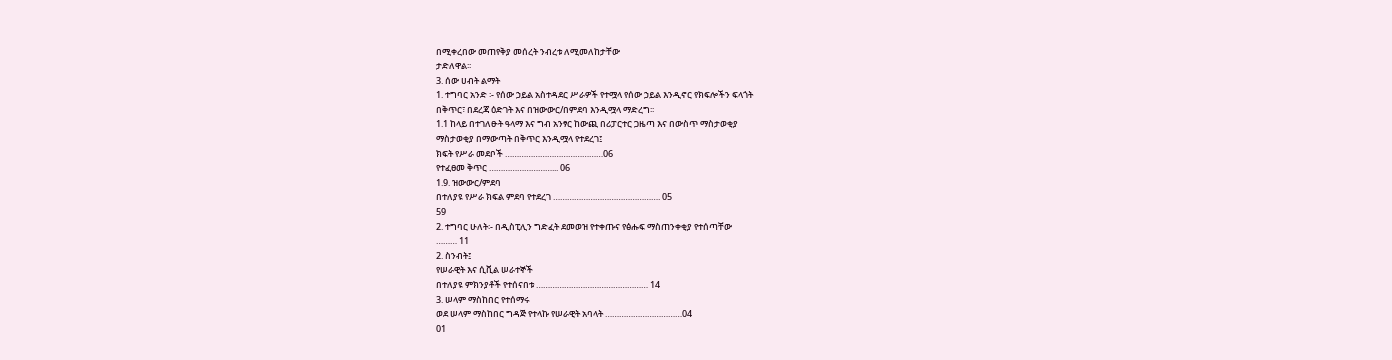በሚቀረበው መጠየቅያ መሰረት ንብረቱ ለሚመለከታቸው
ታድለዋል፡፡
3. ሰው ሀብት ልማት
1. ተግባር አንድ ፡- የሰው ኃይል አስተዳደር ሥራዎች የተሟላ የሰው ኃይል እንዲኖር የክፍሎችን ፍላጎት
በቅጥር፣ በደረጃ ዕድገት እና በዝውውር/በምደባ እንዲሟላ ማድረግ፡፡
1.1 ከላይ በተገለፁት ዓላማ እና ግብ አንፃር ከውጪ በሪፓርተር ጋዜጣ እና በውስጥ ማስታወቂያ
ማስታወቂያ በማውጣት በቅጥር እንዲሟላ የተደረገ፤
ክፍት የሥራ መደቦች ……………………………………06
የተፈፀመ ቅጥር ………………………... 06
1.9. ዝውውር/ምደባ
በተለያዩ የሥራ ክፍል ምደባ የተደረገ ………………………………………. 05
59
2. ተግባር ሁለት፡- በዲስፒሊን ግድፈት ደመወዝ የተቀጡና የፅሑፍ ማስጠንቀቂያ የተሰጣቸው
……… 11
2. ስንብት፤
የሠራዊት እና ሲቪል ሠራተኞች
በተለያዩ ምክንያቶች የተሰናበቱ ………………………………………… 14
3. ሠላም ማስከበር የተሰማሩ
ወደ ሠላም ማስከበር ግዳጅ የተላኩ የሠራዊት አባላት ……………………………04
01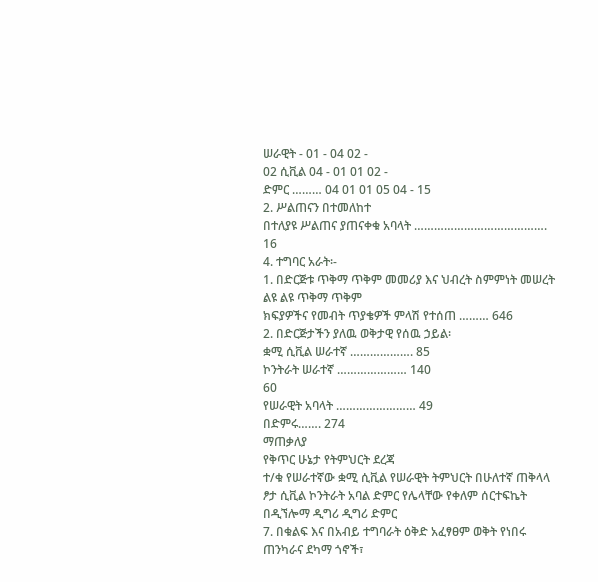ሠራዊት - 01 - 04 02 -
02 ሲቪል 04 - 01 01 02 -
ድምር ……… 04 01 01 05 04 - 15
2. ሥልጠናን በተመለከተ
በተለያዩ ሥልጠና ያጠናቀቁ አባላት …………………………………. 16
4. ተግባር አራት፡-
1. በድርጅቱ ጥቅማ ጥቅም መመሪያ እና ህብረት ስምምነት መሠረት ልዩ ልዩ ጥቅማ ጥቅም
ክፍያዎችና የመብት ጥያቄዎች ምላሽ የተሰጠ ……… 646
2. በድርጅታችን ያለዉ ወቅታዊ የሰዉ ኃይል፡
ቋሚ ሲቪል ሠራተኛ ………………. 85
ኮንትራት ሠራተኛ ………………… 140
60
የሠራዊት አባላት …………………… 49
በድምሩ……. 274
ማጠቃለያ
የቅጥር ሁኔታ የትምህርት ደረጃ
ተ/ቁ የሠራተኛው ቋሚ ሲቪል የሠራዊት ትምህርት በሁለተኛ ጠቅላላ
ፆታ ሲቪል ኮንትራት አባል ድምር የሌላቸው የቀለም ሰርተፍኬት በዲኘሎማ ዲግሪ ዲግሪ ድምር
7. በቁልፍ እና በአብይ ተግባራት ዕቅድ አፈፃፀም ወቅት የነበሩ ጠንካራና ደካማ ጎኖች፣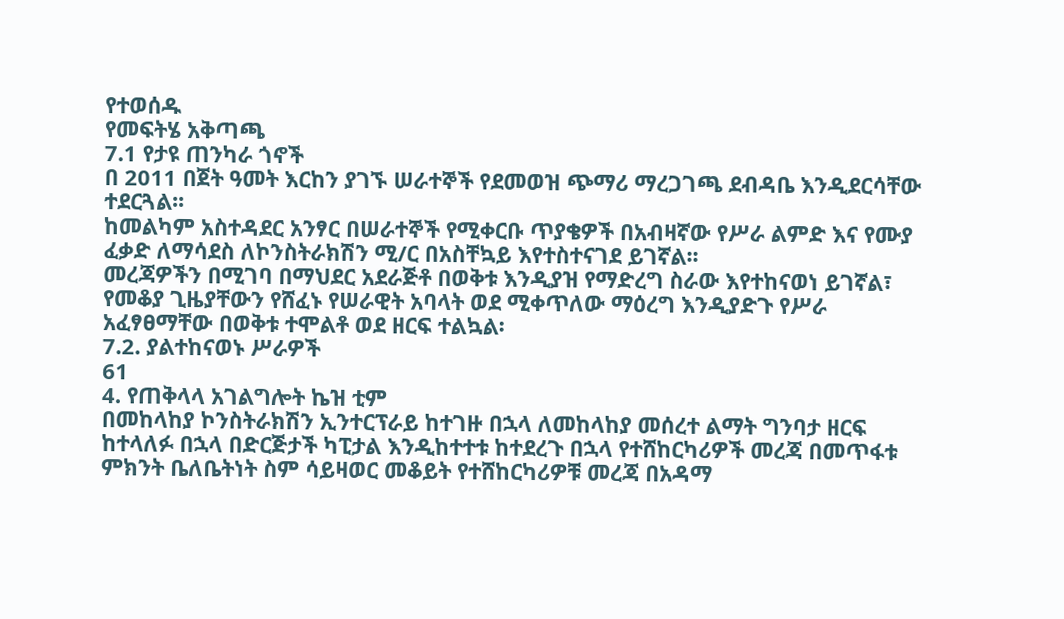የተወሰዱ
የመፍትሄ አቅጣጫ
7.1 የታዩ ጠንካራ ጎኖች
በ 2011 በጀት ዓመት እርከን ያገኙ ሠራተኞች የደመወዝ ጭማሪ ማረጋገጫ ደብዳቤ እንዲደርሳቸው
ተደርጓል፡፡
ከመልካም አስተዳደር አንፃር በሠራተኞች የሚቀርቡ ጥያቄዎች በአብዛኛው የሥራ ልምድ እና የሙያ
ፈቃድ ለማሳደስ ለኮንስትራክሽን ሚ/ር በአስቸኳይ እየተስተናገደ ይገኛል፡፡
መረጃዎችን በሚገባ በማህደር አደራጅቶ በወቅቱ እንዲያዝ የማድረግ ስራው እየተከናወነ ይገኛል፣
የመቆያ ጊዜያቸውን የሸፈኑ የሠራዊት አባላት ወደ ሚቀጥለው ማዕረግ እንዲያድጉ የሥራ
አፈፃፀማቸው በወቅቱ ተሞልቶ ወደ ዘርፍ ተልኳል፡
7.2. ያልተከናወኑ ሥራዎች
61
4. የጠቅላላ አገልግሎት ኬዝ ቲም
በመከላከያ ኮንስትራክሽን ኢንተርፕራይ ከተገዙ በኋላ ለመከላከያ መሰረተ ልማት ግንባታ ዘርፍ
ከተላለፉ በኋላ በድርጅታች ካፒታል እንዲከተተቱ ከተደረጉ በኋላ የተሸከርካሪዎች መረጃ በመጥፋቱ
ምክንት ቤለቤትነት ስም ሳይዛወር መቆይት የተሸከርካሪዎቹ መረጃ በአዳማ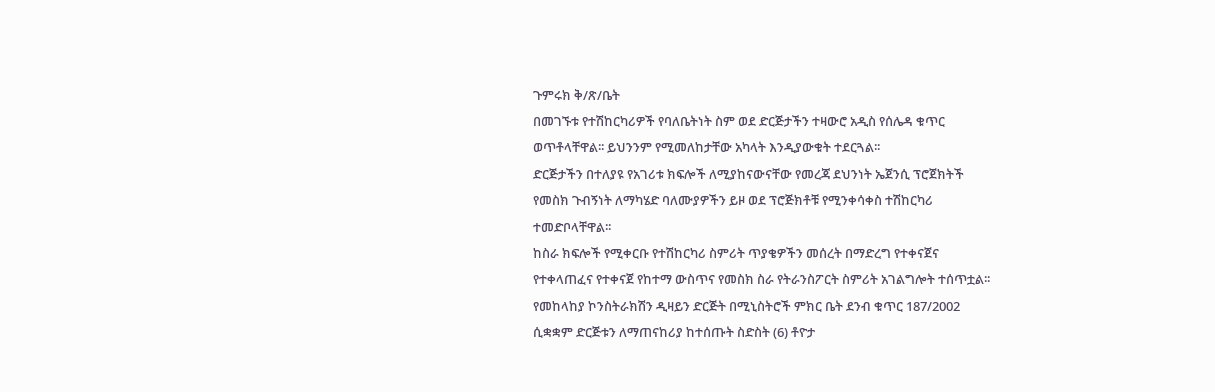ጉምሩክ ቅ/ጽ/ቤት
በመገኙቱ የተሽከርካሪዎች የባለቤትነት ስም ወደ ድርጅታችን ተዛውሮ አዲስ የሰሌዳ ቁጥር
ወጥቶላቸዋል፡፡ ይህንንም የሚመለከታቸው አካላት እንዲያውቁት ተደርጓል፡፡
ድርጅታችን በተለያዩ የአገሪቱ ክፍሎች ለሚያከናውናቸው የመረጃ ደህንነት ኤጀንሲ ፕሮጀክትች
የመስክ ጉብኝነት ለማካሄድ ባለሙያዎችን ይዞ ወደ ፕሮጅክቶቹ የሚንቀሳቀስ ተሽከርካሪ
ተመድቦላቸዋል፡፡
ከስራ ክፍሎች የሚቀርቡ የተሽከርካሪ ስምሪት ጥያቄዎችን መሰረት በማድረግ የተቀናጀና
የተቀላጠፈና የተቀናጀ የከተማ ውስጥና የመስክ ስራ የትራንስፖርት ስምሪት አገልግሎት ተሰጥቷል፡፡
የመከላከያ ኮንስትራክሽን ዲዛይን ድርጅት በሚኒስትሮች ምክር ቤት ደንብ ቁጥር 187/2002
ሲቋቋም ድርጅቱን ለማጠናከሪያ ከተሰጡት ስድስት (6) ቶዮታ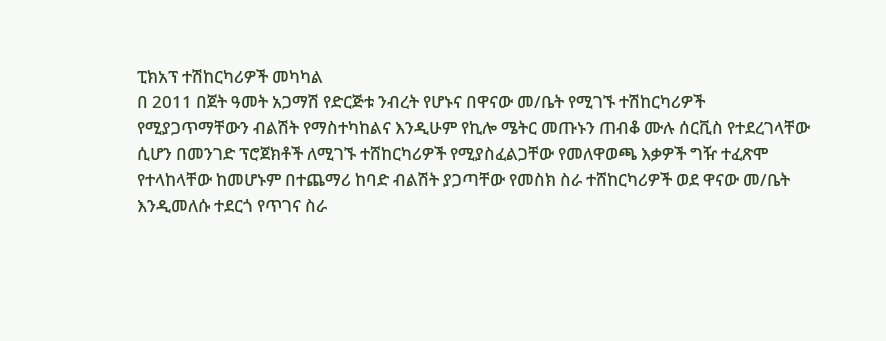ፒክአፕ ተሽከርካሪዎች መካካል
በ 2011 በጀት ዓመት አጋማሽ የድርጅቱ ንብረት የሆኑና በዋናው መ/ቤት የሚገኙ ተሽከርካሪዎች
የሚያጋጥማቸውን ብልሽት የማስተካከልና እንዲሁም የኪሎ ሜትር መጡኑን ጠብቆ ሙሉ ሰርቪስ የተደረገላቸው
ሲሆን በመንገድ ፕሮጀክቶች ለሚገኙ ተሸከርካሪዎች የሚያስፈልጋቸው የመለዋወጫ እቃዎች ግዥ ተፈጽሞ
የተላከላቸው ከመሆኑም በተጨማሪ ከባድ ብልሽት ያጋጣቸው የመስክ ስራ ተሸከርካሪዎች ወደ ዋናው መ/ቤት
እንዲመለሱ ተደርጎ የጥገና ስራ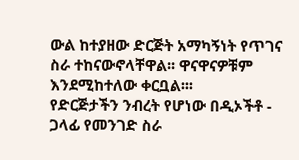ውል ከተያዘው ድርጅት አማካኝነት የጥገና ስራ ተከናውኖላቸዋል፡፡ ዋናዋናዎቹም
እንደሚከተለው ቀርቧል፡፡፡
የድርጅታችን ንብረት የሆነው በዲኦችቶ - ጋላፊ የመንገድ ስራ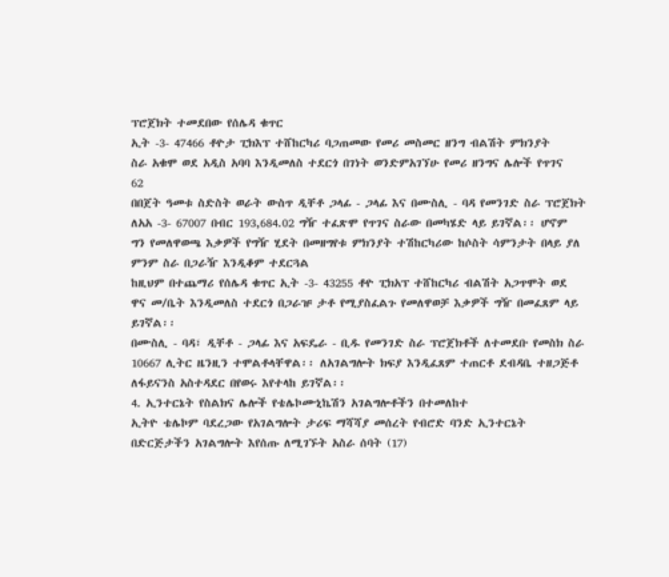ፕሮጀክት ተመደበው የሰሌዳ ቁጥር
ኢት -3- 47466 ቶዮታ ፒክእፕ ተሸከርካሪ ባጋጠመው የመሪ መስመር ዘንግ ብልሽት ምክንያት
ስራ አቁሞ ወደ አዲስ አባባ እንዲመለስ ተደርጎ በገነት ወንድምአገኘሁ የመሪ ዘንግና ሌሎች የጥገና
62
በበጀት ዓመቱ ስድስት ወራት ውስጥ ዲቸቶ ጋላፊ - ጋላፊ እና በሙስሊ - ባዳ የመንገድ ስራ ፕሮጀክት
ለአአ -3- 67007 በብር 193,684.02 ግዥ ተፈጽሞ የጥገና ስራው በመካሄድ ላይ ይገኛል፡፡ ሆኖም
ግን የመለዋወጫ እቃዎች የግዥ ሂደት በመዘግየቱ ምክንያት ተሽከርካሪው ከሶስት ሳምንታት በላይ ያለ
ምንም ስራ በጋራዥ እንዲቆም ተደርጓል
ከዚህም በተጨማሪ የሰሌዳ ቁጥር ኢት -3- 43255 ቶዮ ፒክአፕ ተሸከርካሪ ብልሽት አጋጥሞት ወደ
ዋና መ/ቤት እንዲመለስ ተደርጎ በጋራዡ ታቶ የሚያስፈልጉ የመለዋወቻ እቃዎች ግዥ በመፈጸም ላይ
ይገኛል፡፡
በሙስሊ - ባዳ፣ ዲቸቶ - ጋላፊ እና አፍዴራ - ቢዱ የመንገድ ስራ ፕሮጀክቶች ለተመደቡ የመስክ ስራ
10667 ሊትር ዜንዚን ተሞልቶላቸዋል፡፡ ለአገልግሎት ክፍያ እንዲፈጸም ተጠርቶ ደብዳቤ ተዘጋጅቶ
ለፋይናንስ አስተዳደር በየወሩ እየተላከ ይገኛል፡፡
4. ኢንተርኔት የስልክና ሌሎች የቴሌኮሙኒኬሽን አገልግሎቶችን በተመለከተ
ኢትዮ ቴሌኮም ባደረጋው የአገልግሎት ታሪፍ ማሻሻያ መሰረት የብሮድ ባንድ ኢንተርኔት
በድርጅታችን አገልግሎት እየሰጡ ለሚገኙት አስራ ሰባት (17)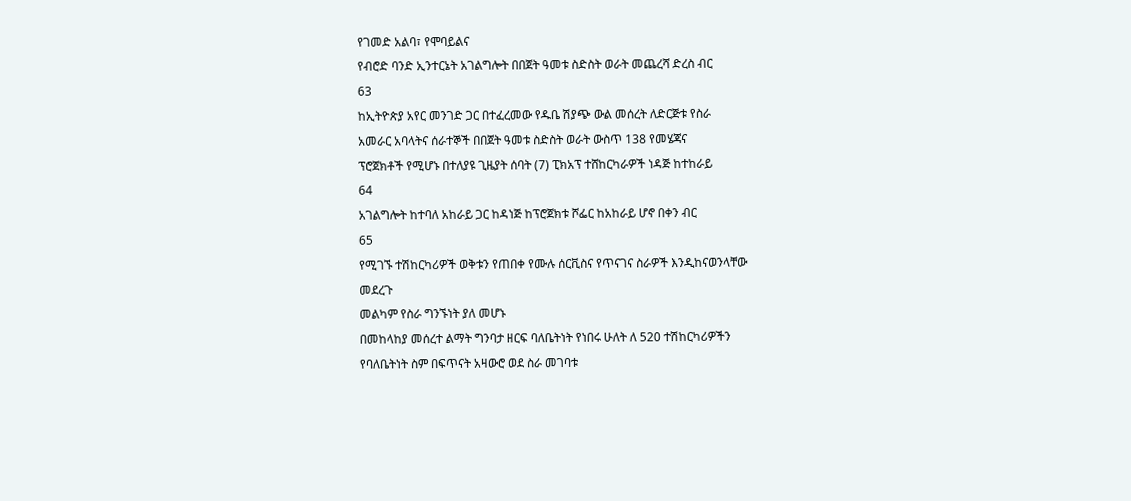የገመድ አልባ፣ የሞባይልና
የብሮድ ባንድ ኢንተርኔት አገልግሎት በበጀት ዓመቱ ስድስት ወራት መጨረሻ ድረስ ብር
63
ከኢትዮጵያ አየር መንገድ ጋር በተፈረመው የዱቤ ሽያጭ ውል መሰረት ለድርጅቱ የስራ
አመራር አባላትና ሰራተኞች በበጀት ዓመቱ ስድስት ወራት ውስጥ 138 የመሄጃና
ፕሮጀክቶች የሚሆኑ በተለያዩ ጊዜያት ሰባት (7) ፒክአፕ ተሸከርካራዎች ነዳጅ ከተከራይ
64
አገልግሎት ከተባለ አከራይ ጋር ከዳነጅ ከፕሮጀክቱ ሾፌር ከአከራይ ሆኖ በቀን ብር
65
የሚገኙ ተሽከርካሪዎች ወቅቱን የጠበቀ የሙሉ ሰርቪስና የጥናገና ስራዎች እንዲከናወንላቸው
መደረጉ
መልካም የስራ ግንኙነት ያለ መሆኑ
በመከላከያ መሰረተ ልማት ግንባታ ዘርፍ ባለቤትነት የነበሩ ሁለት ለ 520 ተሽከርካሪዎችን
የባለቤትነት ስም በፍጥናት አዛውሮ ወደ ስራ መገባቱ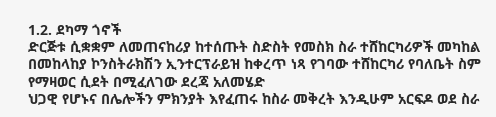1.2. ደካማ ጎኖች
ድርጅቱ ሲቋቋም ለመጠናከሪያ ከተሰጡት ስድስት የመስክ ስራ ተሸከርካሪዎች መካከል
በመከላከያ ኮንስትራክሽን ኢንተርፕራይዝ ከቀረጥ ነጻ የገባው ተሸከርካሪ የባለቤት ስም
የማዛወር ሲደት በሚፈለገው ደረጃ አለመሄድ
ህጋዊ የሆኑና በሌሎችን ምክንያት እየፈጠሩ ከስራ መቅረት እንዲሁም አርፍዶ ወደ ስራ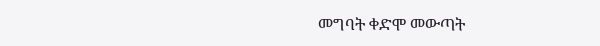መግባት ቀድሞ መውጣት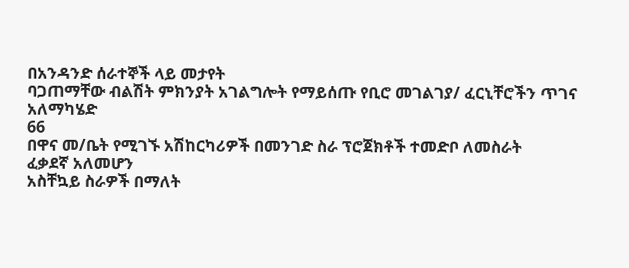በአንዳንድ ሰራተኞች ላይ መታየት
ባጋጠማቸው ብልሽት ምክንያት አገልግሎት የማይሰጡ የቢሮ መገልገያ/ ፈርኒቸሮችን ጥገና
አለማካሄድ
66
በዋና መ/ቤት የሚገኙ አሽከርካሪዎች በመንገድ ስራ ፕሮጀክቶች ተመድቦ ለመስራት
ፈቃደኛ አለመሆን
አስቸኳይ ስራዎች በማለት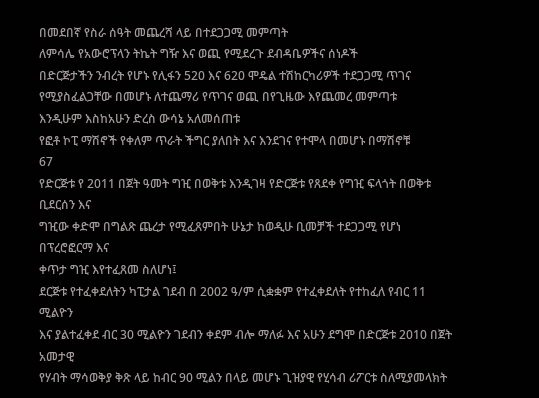በመደበኛ የስራ ሰዓት መጨረሻ ላይ በተደጋጋሚ መምጣት
ለምሳሌ የአውሮፕላን ትኬት ግዥ እና ወጪ የሚደረጉ ደብዳቤዎችና ሰነዶች
በድርጅታችን ንብረት የሆኑ የሊፋን 520 እና 620 ሞዴል ተሽከርካሪዎች ተደጋጋሚ ጥገና
የሚያስፈልጋቸው በመሆኑ ለተጨማሪ የጥገና ወጪ በየጊዜው እየጨመረ መምጣቱ
እንዲሁም እስከአሁን ድረስ ውሳኔ አለመሰጠቱ
የፎቶ ኮፒ ማሽኖች የቀለም ጥራት ችግር ያለበት እና እንደገና የተሞላ በመሆኑ በማሽኖቹ
67
የድርጅቱ የ 2011 በጀት ዓመት ግዢ በወቅቱ እንዲገዛ የድርጅቱ የጸደቀ የግዢ ፍላጎት በወቅቱ ቢደርሰን እና
ግዢው ቀድሞ በግልጽ ጨረታ የሚፈጸምበት ሁኔታ ከወዲሁ ቢመቻች ተደጋጋሚ የሆነ በፕረሮፎርማ እና
ቀጥታ ግዢ እየተፈጸመ ስለሆነ፤
ደርጅቱ የተፈቀደለትን ካፒታል ገደብ በ 2002 ዓ/ም ሲቋቋም የተፈቀደለት የተከፈለ የብር 11 ሚልዮን
እና ያልተፈቀደ ብር 30 ሚልዮን ገደብን ቀደም ብሎ ማለፉ እና አሁን ደግሞ በድርጅቱ 2010 በጀት አመታዊ
የሃብት ማሳወቅያ ቅጽ ላይ ከብር 90 ሚልን በላይ መሆኑ ጊዝያዊ የሂሳብ ሪፖርቱ ስለሚያመላክት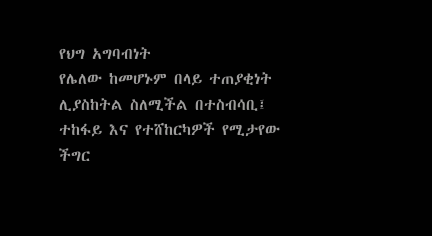የህግ አግባብነት
የሌለው ከመሆኑም በላይ ተጠያቂነት ሊያስከትል ስለሚችል በተስብሳቢ፤ ተከፋይ እና የተሸከርካዎች የሚታየው ችግር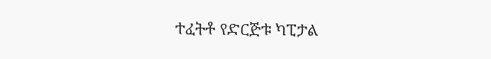ተፈትቶ የድርጅቱ ካፒታል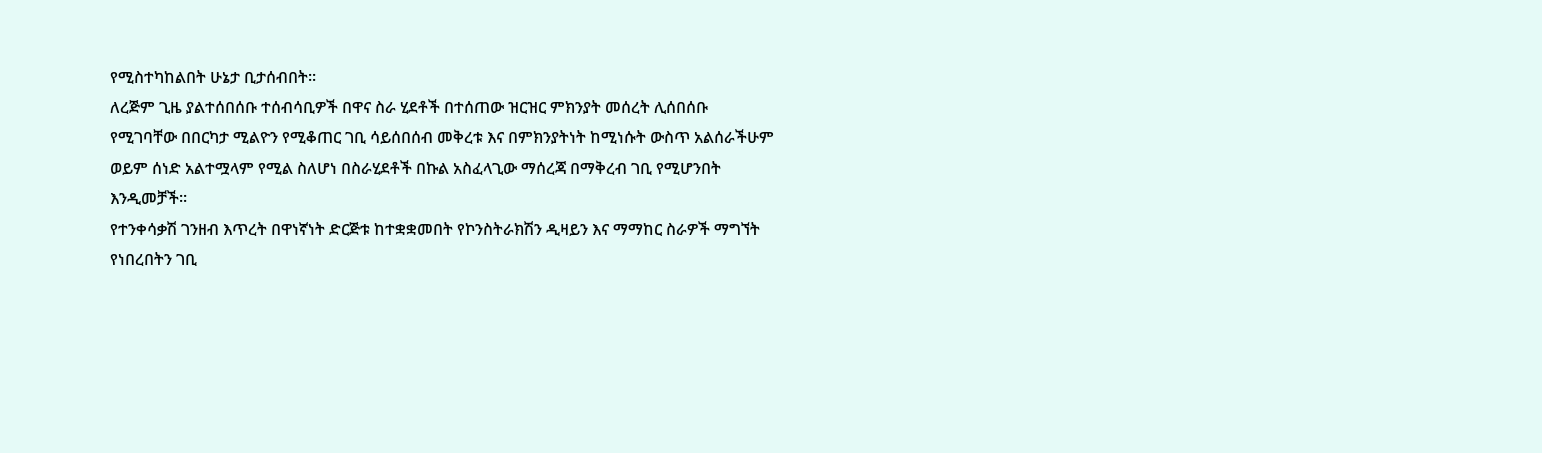የሚስተካከልበት ሁኔታ ቢታሰብበት፡፡
ለረጅም ጊዜ ያልተሰበሰቡ ተሰብሳቢዎች በዋና ስራ ሂደቶች በተሰጠው ዝርዝር ምክንያት መሰረት ሊሰበሰቡ
የሚገባቸው በበርካታ ሚልዮን የሚቆጠር ገቢ ሳይሰበሰብ መቅረቱ እና በምክንያትነት ከሚነሱት ውስጥ አልሰራችሁም
ወይም ሰነድ አልተሟላም የሚል ስለሆነ በስራሂደቶች በኩል አስፈላጊው ማሰረጃ በማቅረብ ገቢ የሚሆንበት
እንዲመቻች፡፡
የተንቀሳቃሽ ገንዘብ እጥረት በዋነኛነት ድርጅቱ ከተቋቋመበት የኮንስትራክሽን ዲዛይን እና ማማከር ስራዎች ማግኘት
የነበረበትን ገቢ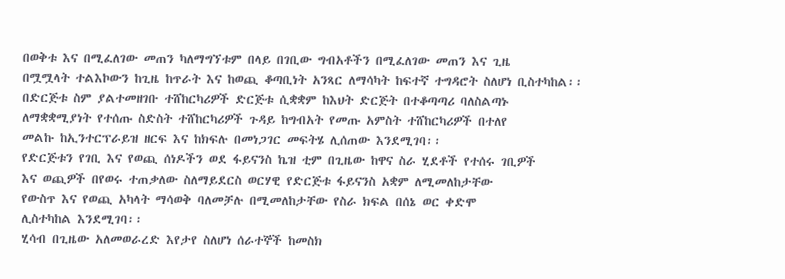በወቅቱ እና በሚፈለገው መጠን ካለማግኘቱም በላይ በገቢው ግብአቶችን በሚፈለገው መጠን እና ጊዜ
በሟሟላት ተልእኮውን ከጊዜ ከጥራት እና ከወጪ ቆጣቢነት አንጻር ለማሳካት ከፍተኛ ተግዳሮት ስለሆነ ቢስተካከል፡፡
በድርጅቱ ስም ያልተመዘገቡ ተሸከርካሪዎች ድርጅቱ ሲቋቋም ከእህት ድርጅት በተቆጣጣሪ ባለስልጣኑ
ለማቋቋሚያነት የተሰጡ ስድስት ተሸከርካሪዎች ጉዳይ ከግብአት የመጡ አምስት ተሸከርካሪዎች በተለየ
መልኩ ከኢንተርፕራይዝ ዘርፍ እና ከክፍሉ በመነጋገር መፍትሄ ሊሰጠው እንደሚገባ፡፡
የድርጅቱን የገቢ እና የወጪ ሰነዶችን ወደ ፋይናንስ ኬዝ ቲም በጊዜው ከዋና ስራ ሂደቶች የተሰሩ ገቢዎች
እና ወጪዎች በየወሩ ተጠቃለው ስለማይደርስ ወርሃዊ የድርጅቱ ፋይናንስ አቋም ለሚመለከታቸው
የውስጥ እና የወጪ አካላት ማሳወቅ ባለመቻሉ በሚመለከታቸው የስራ ክፍል በሰኔ ወር ቀድሞ
ሊስተካከል እንደሚገባ፡፡
ሂሳብ በጊዜው አለመወራረድ እየታየ ስለሆነ ሰራተኞች ከመስክ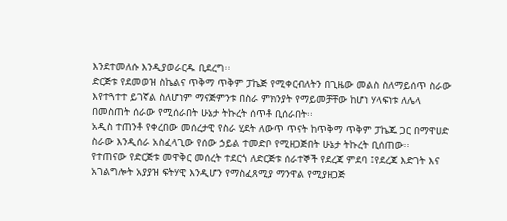እንደተመለሱ እንዲያወራርዱ ቢደረግ፡፡
ድርጅቱ የደመወዝ ስኬልና ጥቅማ ጥቅም ፓኬጅ የሚቀርብለትን በጊዜው መልስ ስለማይሰጥ ስራው
እየተጓተተ ይገኛል ስለሆነም ማናጅምንቱ በስራ ምክንያት የማይመቻቸው ከሆነ ሃላፍነቱ ለሌላ
በመስጠት ሰራው የሚሰራበት ሁኔታ ትኩረት ሰጥቶ ቢሰራበት፡፡
አዲስ ተጠንቶ የቀረበው መሰረታዊ የስራ ሂደት ለውጥ ጥናት ከጥቅማ ጥቅም ፓኬጁ ጋር በማዋሀድ
ስራው እንዲሰራ አስፈላጊው የሰው ኃይል ተመድቦ የሚዘጋጅበት ሁኔታ ትኩረት ቢሰጠው፡፡
የተጠናው የድርጅቱ መዋቅር መሰረት ተደርጎ ለድርጅቱ ሰራተኞች የደረጃ ምደባ ፤የደረጃ እድገት እና
አገልግሎት አያያዝ ፍትሃዊ እንዲሆን የማስፈጸሚያ ማንዋል የሚያዘጋጅ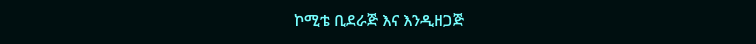ኮሚቴ ቢደራጅ እና እንዲዘጋጅ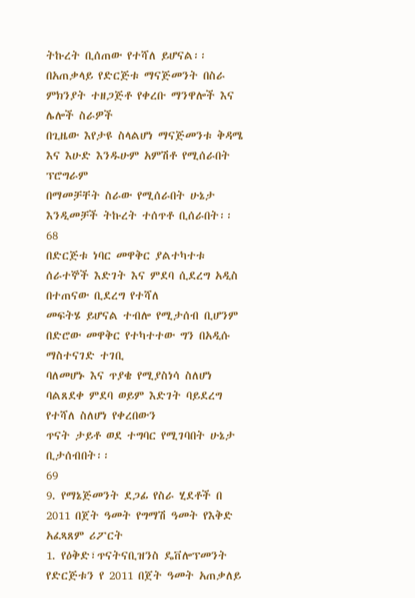ትኩረት ቢሰጠው የተሻለ ይሆናል፡፡
በአጠቃላይ የድርጅቱ ማናጅመንት በስራ ምክንያት ተዘጋጅቶ የቀረቡ ማንዋሎች እና ሌሎች ስራዎች
በጊዜው እየታዩ ስላልሆነ ማናጅመንቱ ቅዳሜ እና እሁድ እንዱሁም አምሽቶ የሚሰራበት ፕሮግራም
በማመቻቸት ስራው የሚሰራበት ሁኔታ እንዲመቻች ትኩረት ተሰጥቶ ቢሰራበት፡፡
68
በድርጅቱ ነባር መዋቅር ያልተካተቱ ሰራተኞች እድገት እና ምደባ ሲደረግ አዲስ በተጠናው ቢደረግ የተሻለ
መፍትሄ ይሆናል ተብሎ የሚታሰብ ቢሆንም በድሮው መዋቅር የተካተተው ግን በአዲሱ ማስተናገድ ተገቢ
ባለመሆኑ እና ጥያቄ የሚያስነሳ ስለሆነ ባልጸደቀ ምደባ ወይም እድገት ባይደረግ የተሻለ ስለሆነ የቀረበውን
ጥናት ታይቶ ወደ ተግባር የሚገባበት ሁኔታ ቢታሰብበት፡፡
69
9. የማኔጅመንት ደጋፊ የስራ ሂደቶች በ 2011 በጀት ዓመት የግማሽ ዓመት የእቅድ አፈጻጸም ሪፖርት
1. የዕቅድ፣ጥናትናቢዝንስ ዴቨሎፕመንት
የድርጅቱን የ 2011 በጀት ዓመት አጠቃለይ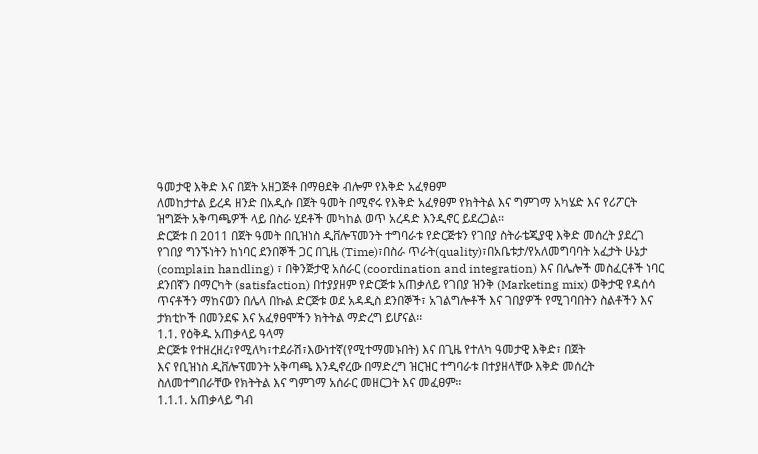ዓመታዊ እቅድ እና በጀት አዘጋጅቶ በማፀደቅ ብሎም የእቅድ አፈፃፀም
ለመከታተል ይረዳ ዘንድ በአዲሱ በጀት ዓመት በሚኖሩ የእቅድ አፈፃፀም የክትትል እና ግምገማ አካሄድ እና የሪፖርት
ዝግጅት አቅጣጫዎች ላይ በስራ ሂደቶች መካከል ወጥ አረዳድ እንዲኖር ይደረጋል፡፡
ድርጅቱ በ 2011 በጀት ዓመት በቢዝነስ ዲቨሎፕመንት ተግባራቱ የድርጅቱን የገበያ ስትራቴጂያዊ እቅድ መሰረት ያደረገ
የገበያ ግንኙነትን ከነባር ደንበኞች ጋር በጊዜ (Time)፣በስራ ጥራት(quality)፣በአቤቱታ/የአለመግባባት አፈታት ሁኔታ
(complain handling) ፣ በቅንጅታዊ አሰራር (coordination and integration) እና በሌሎች መስፈርቶች ነባር
ደንበኛን በማርካት (satisfaction) በተያያዘም የድርጅቱ አጠቃለይ የገበያ ዝንቅ (Marketing mix) ወቅታዊ የዳሰሳ
ጥናቶችን ማከናወን በሌላ በኩል ድርጅቱ ወደ አዳዲስ ደንበኞች፣ አገልግሎቶች እና ገበያዎች የሚገባበትን ስልቶችን እና
ታክቲኮች በመንደፍ እና አፈፃፀሞችን ክትትል ማድረግ ይሆናል፡፡
1.1. የዕቅዱ አጠቃላይ ዓላማ
ድርጅቱ የተዘረዘረ፣የሚለካ፣ተደራሽ፣እውነተኛ(የሚተማመኑበት) እና በጊዜ የተለካ ዓመታዊ እቅድ፣ በጀት
እና የቢዝነስ ዲቨሎፕመንት አቅጣጫ እንዲኖረው በማድረግ ዝርዝር ተግባራቱ በተያዘላቸው እቅድ መሰረት
ስለመተግበራቸው የክትትል እና ግምገማ አሰራር መዘርጋት እና መፈፀም፡፡
1.1.1. አጠቃላይ ግብ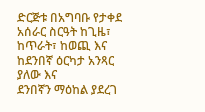ድርጅቱ በአግባቡ የታቀደ አሰራር ስርዓት ከጊዜ፣ ከጥራት፣ ከወጪ እና ከደንበኛ ዕርካታ አንጻር ያለው እና
ደንበኛን ማዕከል ያደረገ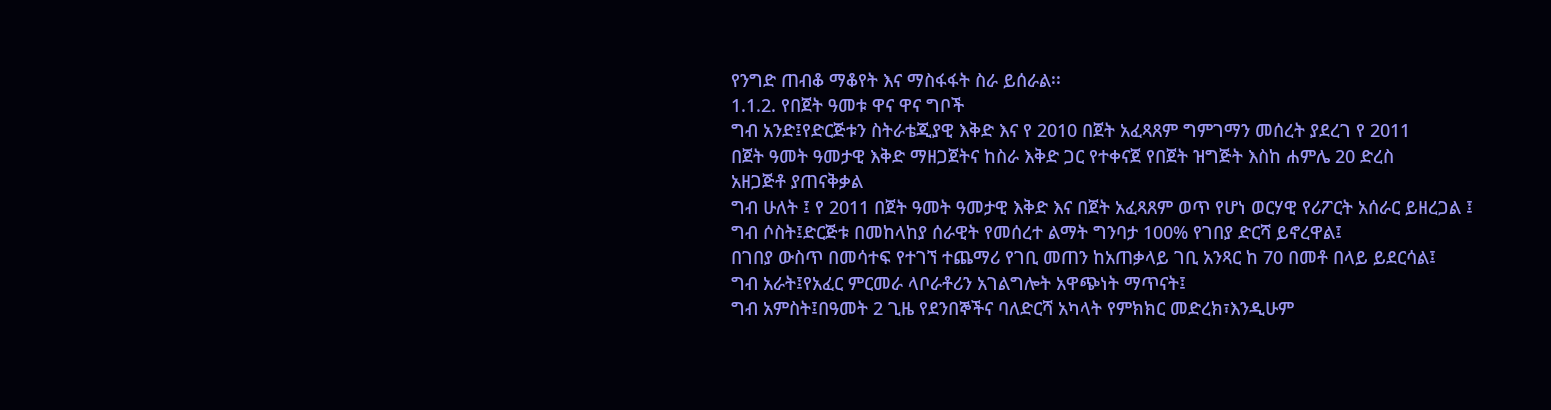የንግድ ጠብቆ ማቆየት እና ማስፋፋት ስራ ይሰራል፡፡
1.1.2. የበጀት ዓመቱ ዋና ዋና ግቦች
ግብ አንድ፤የድርጅቱን ስትራቴጂያዊ እቅድ እና የ 2010 በጀት አፈጻጸም ግምገማን መሰረት ያደረገ የ 2011
በጀት ዓመት ዓመታዊ እቅድ ማዘጋጀትና ከስራ እቅድ ጋር የተቀናጀ የበጀት ዝግጅት እስከ ሐምሌ 20 ድረስ
አዘጋጅቶ ያጠናቅቃል
ግብ ሁለት ፤ የ 2011 በጀት ዓመት ዓመታዊ እቅድ እና በጀት አፈጻጸም ወጥ የሆነ ወርሃዊ የሪፖርት አሰራር ይዘረጋል ፤
ግብ ሶስት፤ድርጅቱ በመከላከያ ሰራዊት የመሰረተ ልማት ግንባታ 100% የገበያ ድርሻ ይኖረዋል፤
በገበያ ውስጥ በመሳተፍ የተገኘ ተጨማሪ የገቢ መጠን ከአጠቃላይ ገቢ አንጻር ከ 70 በመቶ በላይ ይደርሳል፤
ግብ አራት፤የአፈር ምርመራ ላቦራቶሪን አገልግሎት አዋጭነት ማጥናት፤
ግብ አምስት፤በዓመት 2 ጊዜ የደንበኞችና ባለድርሻ አካላት የምክክር መድረክ፣እንዲሁም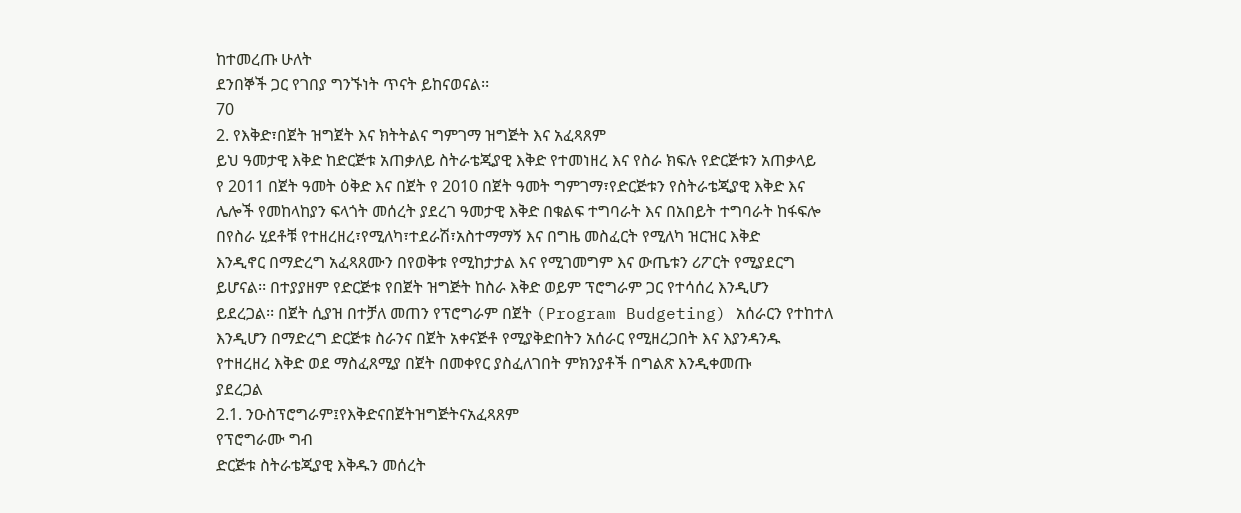ከተመረጡ ሁለት
ደንበኞች ጋር የገበያ ግንኙነት ጥናት ይከናወናል፡፡
70
2. የእቅድ፣በጀት ዝግጀት እና ክትትልና ግምገማ ዝግጅት እና አፈጻጸም
ይህ ዓመታዊ እቅድ ከድርጅቱ አጠቃለይ ስትራቴጂያዊ እቅድ የተመነዘረ እና የስራ ክፍሉ የድርጅቱን አጠቃላይ
የ 2011 በጀት ዓመት ዕቅድ እና በጀት የ 2010 በጀት ዓመት ግምገማ፣የድርጅቱን የስትራቴጂያዊ እቅድ እና
ሌሎች የመከላከያን ፍላጎት መሰረት ያደረገ ዓመታዊ እቅድ በቁልፍ ተግባራት እና በአበይት ተግባራት ከፋፍሎ
በየስራ ሂደቶቹ የተዘረዘረ፣የሚለካ፣ተደራሽ፣አስተማማኝ እና በግዜ መስፈርት የሚለካ ዝርዝር እቅድ
እንዲኖር በማድረግ አፈጻጸሙን በየወቅቱ የሚከታታል እና የሚገመግም እና ውጤቱን ሪፖርት የሚያደርግ
ይሆናል፡፡ በተያያዘም የድርጅቱ የበጀት ዝግጅት ከስራ እቅድ ወይም ፕሮግራም ጋር የተሳሰረ እንዲሆን
ይደረጋል፡፡ በጀት ሲያዝ በተቻለ መጠን የፕሮግራም በጀት (Program Budgeting) አሰራርን የተከተለ
እንዲሆን በማድረግ ድርጅቱ ስራንና በጀት አቀናጅቶ የሚያቅድበትን አሰራር የሚዘረጋበት እና እያንዳንዱ
የተዘረዘረ እቅድ ወደ ማስፈጸሚያ በጀት በመቀየር ያስፈለገበት ምክንያቶች በግልጽ እንዲቀመጡ
ያደረጋል
2.1. ንዑስፕሮግራም፤የእቅድናበጀትዝግጅትናአፈጻጸም
የፕሮግራሙ ግብ
ድርጅቱ ስትራቴጂያዊ እቅዱን መሰረት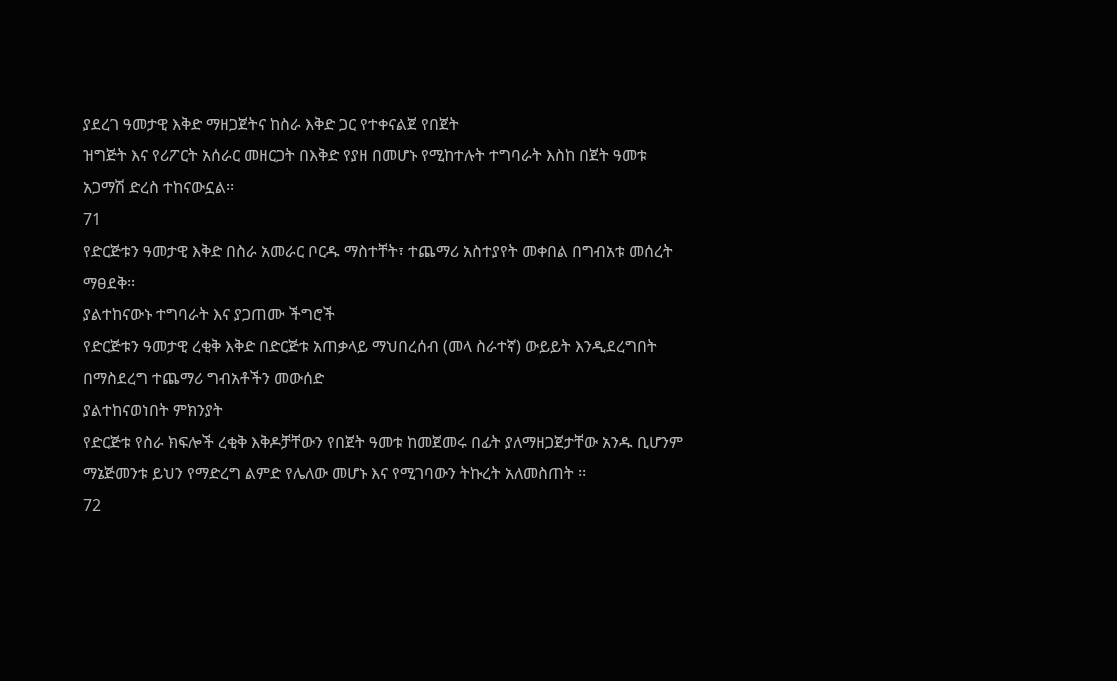ያደረገ ዓመታዊ እቅድ ማዘጋጀትና ከስራ እቅድ ጋር የተቀናልጀ የበጀት
ዝግጅት እና የሪፖርት አሰራር መዘርጋት በእቅድ የያዘ በመሆኑ የሚከተሉት ተግባራት እስከ በጀት ዓመቱ
አጋማሽ ድረስ ተከናውኗል፡፡
71
የድርጅቱን ዓመታዊ እቅድ በስራ አመራር ቦርዱ ማስተቸት፣ ተጨማሪ አስተያየት መቀበል በግብአቱ መሰረት
ማፀደቅ፡፡
ያልተከናውኑ ተግባራት እና ያጋጠሙ ችግሮች
የድርጅቱን ዓመታዊ ረቂቅ እቅድ በድርጅቱ አጠቃላይ ማህበረሰብ (መላ ስራተኛ) ውይይት እንዲደረግበት
በማስደረግ ተጨማሪ ግብአቶችን መውሰድ
ያልተከናወነበት ምክንያት
የድርጅቱ የስራ ክፍሎች ረቂቅ እቅዶቻቸውን የበጀት ዓመቱ ከመጀመሩ በፊት ያለማዘጋጀታቸው አንዱ ቢሆንም
ማኔጅመንቱ ይህን የማድረግ ልምድ የሌለው መሆኑ እና የሚገባውን ትኩረት አለመስጠት ፡፡
72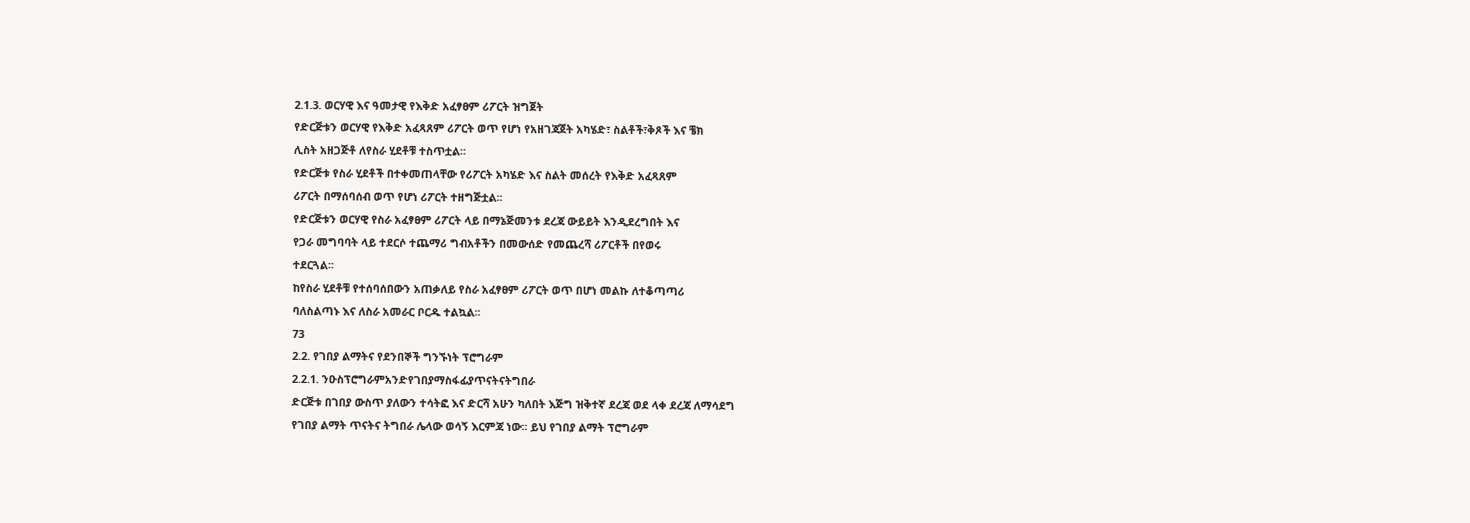2.1.3. ወርሃዊ እና ዓመታዊ የእቅድ አፈፃፀም ሪፖርት ዝግጀት
የድርጅቱን ወርሃዊ የእቅድ አፈጻጸም ሪፖርት ወጥ የሆነ የአዘገጃጀት አካሄድ፣ ስልቶች፣ቅጾች እና ቼክ
ሊስት አዘጋጅቶ ለየስራ ሂደቶቹ ተስጥቷል፡፡
የድርጅቱ የስራ ሂደቶች በተቀመጠላቸው የሪፖርት አካሄድ እና ስልት መሰረት የእቅድ አፈጻጸም
ሪፖርት በማሰባሰብ ወጥ የሆነ ሪፖርት ተዘግጅቷል፡፡
የድርጅቱን ወርሃዊ የስራ አፈፃፀም ሪፖርት ላይ በማኔጅመንቱ ደረጃ ውይይት እንዲደረግበት እና
የጋራ መግባባት ላይ ተደርሶ ተጨማሪ ግብአቶችን በመውሰድ የመጨረሻ ሪፖርቶች በየወሩ
ተደርጓል፡፡
ከየስራ ሂደቶቹ የተሰባሰበውን አጠቃለይ የስራ አፈፃፀም ሪፖርት ወጥ በሆነ መልኩ ለተቆጣጣሪ
ባለስልጣኑ እና ለስራ አመራር ቦርዱ ተልኳል፡፡
73
2.2. የገበያ ልማትና የደንበኞች ግንኙነት ፕሮግራም
2.2.1. ንዑስፕሮግራምአንድየገበያማስፋፊያጥናትናትግበራ
ድርጅቱ በገበያ ውስጥ ያለውን ተሳትፎ እና ድርሻ አሁን ካለበት እጅግ ዝቅተኛ ደረጃ ወደ ላቀ ደረጃ ለማሳደግ
የገበያ ልማት ጥናትና ትግበራ ሌላው ወሳኝ እርምጃ ነው፡፡ ይህ የገበያ ልማት ፕሮግራም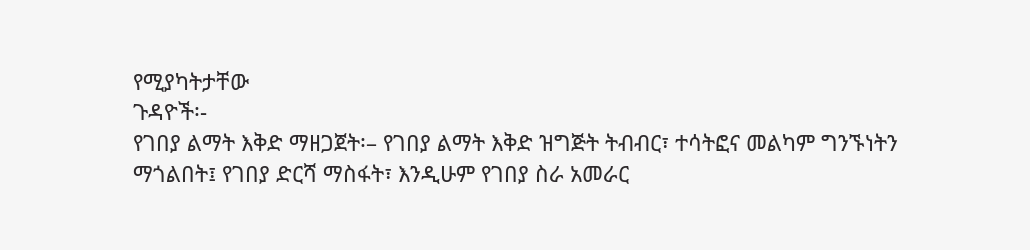የሚያካትታቸው
ጉዳዮች፡-
የገበያ ልማት እቅድ ማዘጋጀት፡– የገበያ ልማት እቅድ ዝግጅት ትብብር፣ ተሳትፎና መልካም ግንኙነትን
ማጎልበት፤ የገበያ ድርሻ ማስፋት፣ እንዲሁም የገበያ ስራ አመራር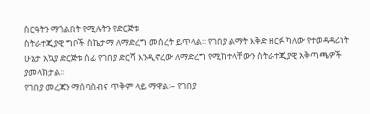ስርዓትን ማጎልበት የሚሉትን የድርጅቱ
ስትራተጂያዊ ግቦች ስኬታማ ለማድረግ መሰረት ይጥላል፡፡ የገበያ ልማት እቅድ ዘርፉ ካለው የተወዳዳሪነት
ሁኔታ አኳያ ድርጅቱ ሰፊ የገበያ ድርሻ እንዲኖረው ለማድረግ የሚከተላቸውን ስትራተጂያዊ አቅጣጫዎች
ያመላክታል፡፡
የገበያ መረጃን ማሰባሰብና ጥቅም ላይ ማዋል፡– የገበያ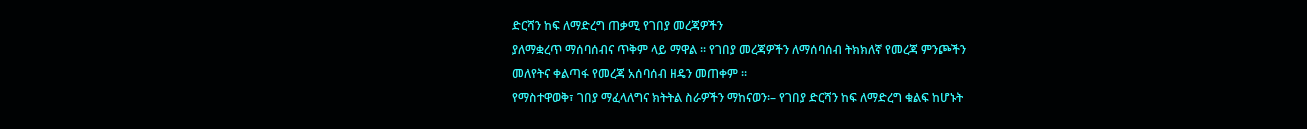ድርሻን ከፍ ለማድረግ ጠቃሚ የገበያ መረጃዎችን
ያለማቋረጥ ማሰባሰብና ጥቅም ላይ ማዋል ፡፡ የገበያ መረጃዎችን ለማሰባሰብ ትክክለኛ የመረጃ ምንጮችን
መለየትና ቀልጣፋ የመረጃ አሰባሰብ ዘዴን መጠቀም ፡፡
የማስተዋወቅ፣ ገበያ ማፈላለግና ክትትል ስራዎችን ማከናወን፡– የገበያ ድርሻን ከፍ ለማድረግ ቁልፍ ከሆኑት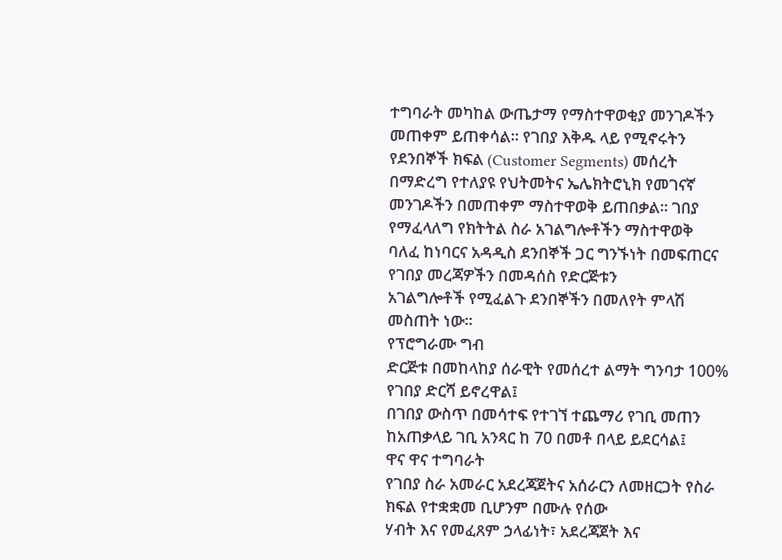ተግባራት መካከል ውጤታማ የማስተዋወቂያ መንገዶችን መጠቀም ይጠቀሳል፡፡ የገበያ እቅዱ ላይ የሚኖሩትን
የደንበኞች ክፍል (Customer Segments) መሰረት በማድረግ የተለያዩ የህትመትና ኤሌክትሮኒክ የመገናኛ
መንገዶችን በመጠቀም ማስተዋወቅ ይጠበቃል፡፡ ገበያ የማፈላለግ የክትትል ስራ አገልግሎቶችን ማስተዋወቅ
ባለፈ ከነባርና አዳዲስ ደንበኞች ጋር ግንኙነት በመፍጠርና የገበያ መረጃዎችን በመዳሰስ የድርጅቱን
አገልግሎቶች የሚፈልጉ ደንበኞችን በመለየት ምላሽ መስጠት ነው፡፡
የፕሮግራሙ ግብ
ድርጅቱ በመከላከያ ሰራዊት የመሰረተ ልማት ግንባታ 100% የገበያ ድርሻ ይኖረዋል፤
በገበያ ውስጥ በመሳተፍ የተገኘ ተጨማሪ የገቢ መጠን ከአጠቃላይ ገቢ አንጻር ከ 70 በመቶ በላይ ይደርሳል፤
ዋና ዋና ተግባራት
የገበያ ስራ አመራር አደረጃጀትና አሰራርን ለመዘርጋት የስራ ክፍል የተቋቋመ ቢሆንም በሙሉ የሰው
ሃብት እና የመፈጸም ኃላፊነት፣ አደረጃጀት እና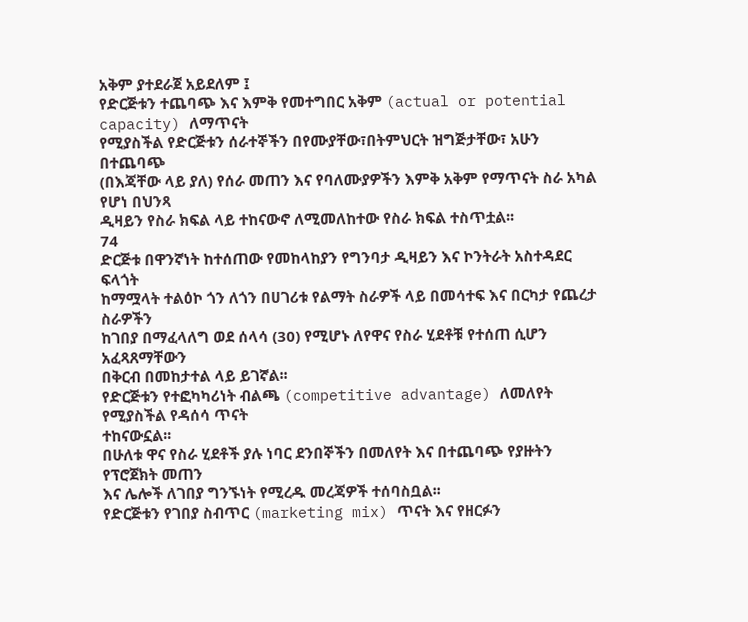አቅም ያተደራጀ አይደለም ፤
የድርጅቱን ተጨባጭ እና እምቅ የመተግበር አቅም (actual or potential capacity) ለማጥናት
የሚያስችል የድርጅቱን ሰራተኞችን በየሙያቸው፣በትምህርት ዝግጅታቸው፣ አሁን በተጨባጭ
(በእጃቸው ላይ ያለ) የሰራ መጠን እና የባለሙያዎችን እምቅ አቅም የማጥናት ስራ አካል የሆነ በህንጻ
ዲዛይን የስራ ክፍል ላይ ተከናውኖ ለሚመለከተው የስራ ክፍል ተስጥቷል፡፡
74
ድርጅቱ በዋንኛነት ከተሰጠው የመከላከያን የግንባታ ዲዛይን እና ኮንትራት አስተዳደር ፍላጎት
ከማሟላት ተልዕኮ ጎን ለጎን በሀገሪቱ የልማት ስራዎች ላይ በመሳተፍ እና በርካታ የጨረታ ስራዎችን
ከገበያ በማፈላለግ ወደ ሰላሳ (30) የሚሆኑ ለየዋና የስራ ሂደቶቹ የተሰጠ ሲሆን አፈጻጸማቸውን
በቅርብ በመከታተል ላይ ይገኛል፡፡
የድርጅቱን የተፎካካሪነት ብልጫ (competitive advantage) ለመለየት የሚያስችል የዳሰሳ ጥናት
ተከናውኗል፡፡
በሁለቱ ዋና የስራ ሂደቶች ያሉ ነባር ደንበኞችን በመለየት እና በተጨባጭ የያዙትን የፕሮጀክት መጠን
እና ሌሎች ለገበያ ግንኙነት የሚረዱ መረጃዎች ተሰባስቧል፡፡
የድርጅቱን የገበያ ስብጥር (marketing mix) ጥናት እና የዘርፉን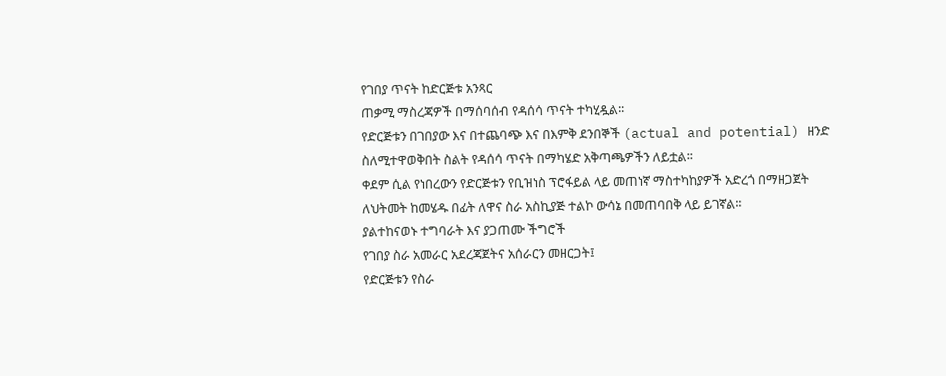የገበያ ጥናት ከድርጅቱ አንጻር
ጠቃሚ ማስረጃዎች በማሰባሰብ የዳሰሳ ጥናት ተካሂዷል፡፡
የድርጅቱን በገበያው እና በተጨባጭ እና በእምቅ ደንበኞች (actual and potential) ዘንድ
ስለሚተዋወቅበት ስልት የዳሰሳ ጥናት በማካሄድ አቅጣጫዎችን ለይቷል፡፡
ቀደም ሲል የነበረውን የድርጅቱን የቢዝነስ ፕሮፋይል ላይ መጠነኛ ማስተካከያዎች አድረጎ በማዘጋጀት
ለህትመት ከመሄዱ በፊት ለዋና ስራ አስኪያጅ ተልኮ ውሳኔ በመጠባበቅ ላይ ይገኛል፡፡
ያልተከናወኑ ተግባራት እና ያጋጠሙ ችግሮች
የገበያ ስራ አመራር አደረጃጀትና አሰራርን መዘርጋት፤
የድርጅቱን የስራ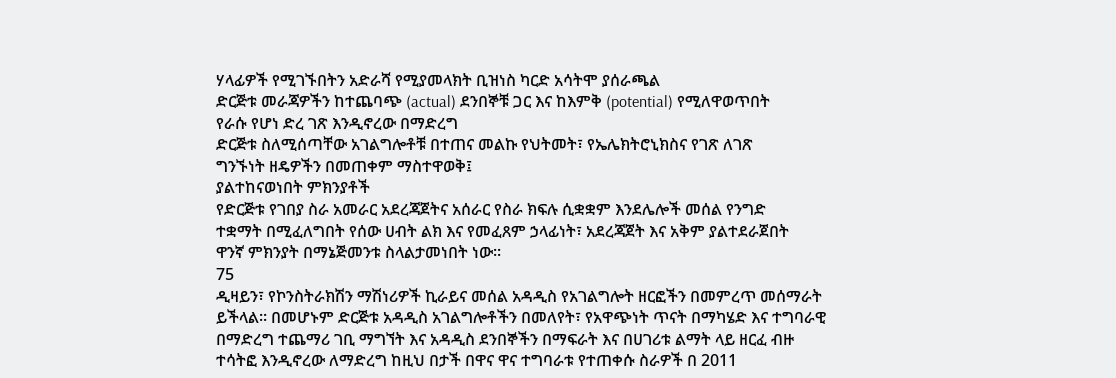ሃላፊዎች የሚገኙበትን አድራሻ የሚያመላክት ቢዝነስ ካርድ አሳትሞ ያሰራጫል
ድርጅቱ መራጃዎችን ከተጨባጭ (actual) ደንበኞቹ ጋር እና ከእምቅ (potential) የሚለዋወጥበት
የራሱ የሆነ ድረ ገጽ እንዲኖረው በማድረግ
ድርጅቱ ስለሚሰጣቸው አገልግሎቶቹ በተጠና መልኩ የህትመት፣ የኤሌክትሮኒክስና የገጽ ለገጽ
ግንኙነት ዘዴዎችን በመጠቀም ማስተዋወቅ፤
ያልተከናወነበት ምክንያቶች
የድርጅቱ የገበያ ስራ አመራር አደረጃጀትና አሰራር የስራ ክፍሉ ሲቋቋም እንደሌሎች መሰል የንግድ
ተቋማት በሚፈለግበት የሰው ሀብት ልክ እና የመፈጸም ኃላፊነት፣ አደረጃጀት እና አቅም ያልተደራጀበት
ዋንኛ ምክንያት በማኔጅመንቱ ስላልታመነበት ነው፡፡
75
ዲዛይን፣ የኮንስትራክሽን ማሽነሪዎች ኪራይና መሰል አዳዲስ የአገልግሎት ዘርፎችን በመምረጥ መሰማራት
ይችላል፡፡ በመሆኑም ድርጅቱ አዳዲስ አገልግሎቶችን በመለየት፣ የአዋጭነት ጥናት በማካሄድ እና ተግባራዊ
በማድረግ ተጨማሪ ገቢ ማግኘት እና አዳዲስ ደንበኞችን በማፍራት እና በሀገሪቱ ልማት ላይ ዘርፈ ብዙ
ተሳትፎ እንዲኖረው ለማድረግ ከዚህ በታች በዋና ዋና ተግባራቱ የተጠቀሱ ስራዎች በ 2011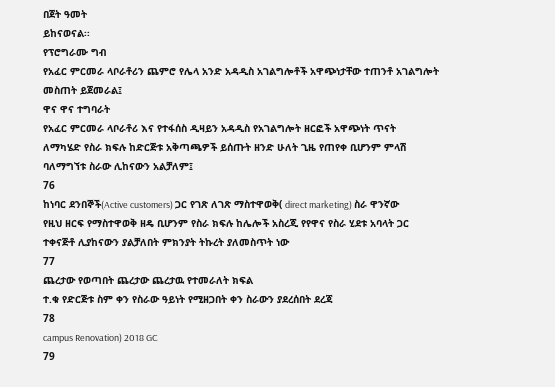በጀት ዓመት
ይከናወናል፡፡
የፕሮግራሙ ግብ
የአፈር ምርመራ ላቦራቶሪን ጨምሮ የሌላ አንድ አዳዲስ አገልግሎቶች አዋጭነታቸው ተጠንቶ አገልግሎት
መስጠት ይጀመራል፤
ዋና ዋና ተግባራት
የአፈር ምርመራ ላቦራቶሪ እና የተፋሰስ ዲዛይን አዳዲስ የአገልግሎት ዘርፎች አዋጭነት ጥናት
ለማካሄድ የስራ ክፍሉ ከድርጅቱ አቅጣጫዎች ይሰጡት ዘንድ ሁለት ጊዜ የጠየቀ ቢሆንም ምላሽ
ባለማግኘቱ ስራው ሊከናውን አልቻለም፤
76
ከነባር ደንበኞች(Active customers) ጋር የገጽ ለገጽ ማስተዋወቅ( direct marketing) ስራ ዋንኛው
የዚህ ዘርፍ የማስተዋወቅ ዘዴ ቢሆንም የስራ ክፍሉ ከሌሎች አስረጂ የየዋና የስራ ሂደቱ አባላት ጋር
ተቀናጅቶ ሊያከናውን ያልቻለበት ምክንያት ትኩረት ያለመስጥት ነው
77
ጨረታው የወጣበት ጨረታው ጨረታዉ የተመራለት ክፍል
ተ.ቁ የድርጅቱ ስም ቀን የስራው ዓይነት የሚዘጋበት ቀን ስራውን ያደረሰበት ደረጃ
78
campus Renovation) 2018 GC
79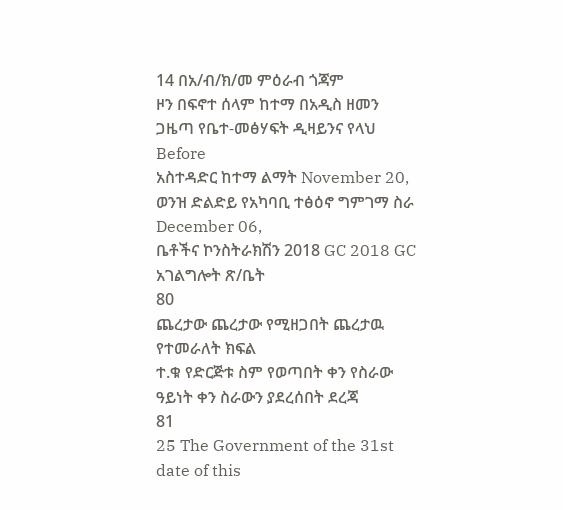14 በአ/ብ/ክ/መ ምዕራብ ጎጃም
ዞን በፍኖተ ሰላም ከተማ በአዲስ ዘመን ጋዜጣ የቤተ-መፅሃፍት ዲዛይንና የላህ Before
አስተዳድር ከተማ ልማት November 20, ወንዝ ድልድይ የአካባቢ ተፅዕኖ ግምገማ ስራ December 06,
ቤቶችና ኮንስትራክሽን 2018 GC 2018 GC
አገልግሎት ጽ/ቤት
80
ጨረታው ጨረታው የሚዘጋበት ጨረታዉ የተመራለት ክፍል
ተ.ቁ የድርጅቱ ስም የወጣበት ቀን የስራው ዓይነት ቀን ስራውን ያደረሰበት ደረጃ
81
25 The Government of the 31st date of this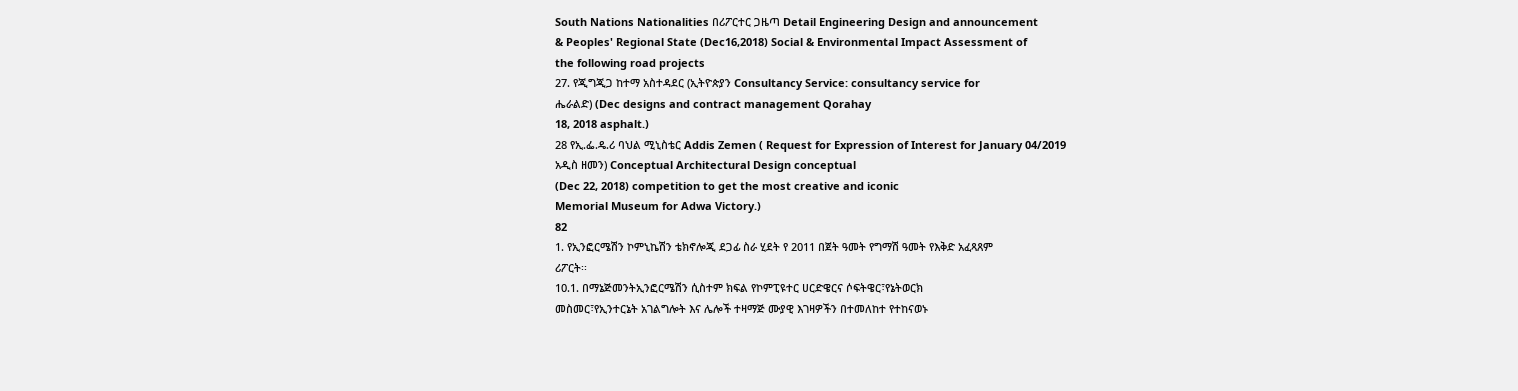South Nations Nationalities በሪፖርተር ጋዜጣ Detail Engineering Design and announcement
& Peoples' Regional State (Dec16,2018) Social & Environmental Impact Assessment of
the following road projects
27. የጂግጂጋ ከተማ አስተዳደር (ኢትዮጵያን Consultancy Service: consultancy service for
ሔራልድ) (Dec designs and contract management Qorahay
18, 2018 asphalt.)
28 የኢ.ፌ.ዴ.ሪ ባህል ሚኒስቴር Addis Zemen ( Request for Expression of Interest for January 04/2019
አዲስ ዘመን) Conceptual Architectural Design conceptual
(Dec 22, 2018) competition to get the most creative and iconic
Memorial Museum for Adwa Victory.)
82
1. የኢንፎርሜሽን ኮምኒኬሽን ቴክኖሎጂ ደጋፊ ስራ ሂደት የ 2011 በጀት ዓመት የግማሽ ዓመት የእቅድ አፈጻጸም
ሪፖርት፡፡
10.1. በማኔጅመንትኢንፎርሜሽን ሲስተም ክፍል የኮምፒዩተር ሀርድዌርና ሶፍትዌር፣የኔትወርክ
መስመር፣የኢንተርኔት አገልግሎት እና ሌሎች ተዛማጅ ሙያዊ እገዛዎችን በተመለከተ የተከናወኑ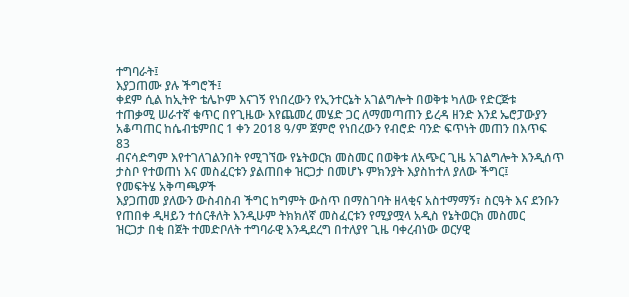ተግባራት፤
እያጋጠሙ ያሉ ችግሮች፤
ቀደም ሲል ከኢትዮ ቴሌኮም እናገኝ የነበረውን የኢንተርኔት አገልግሎት በወቅቱ ካለው የድርጅቱ
ተጠቃሚ ሠራተኛ ቁጥር በየጊዜው እየጨመረ መሄድ ጋር ለማመጣጠን ይረዳ ዘንድ እንደ ኤሮፓውያን
አቆጣጠር ከሴብቴምበር 1 ቀን 2018 ዓ/ም ጀምሮ የነበረውን የብሮድ ባንድ ፍጥነት መጠን በእጥፍ
83
ብናሳድግም እየተገለገልንበት የሚገኘው የኔትወርክ መስመር በወቅቱ ለአጭር ጊዜ አገልግሎት እንዲሰጥ
ታስቦ የተወጠነ እና መስፈርቱን ያልጠበቀ ዝርጋታ በመሆኑ ምክንያት እያስከተለ ያለው ችግር፤
የመፍትሄ አቅጣጫዎች
እያጋጠመ ያለውን ውስብስብ ችግር ከግምት ውስጥ በማስገባት ዘላቂና አስተማማኝ፣ ስርዓት እና ደንቡን
የጠበቀ ዲዛይን ተሰርቶለት እንዲሁም ትክክለኛ መስፈርቱን የሚያሟላ አዲስ የኔትወርክ መስመር
ዝርጋታ በቂ በጀት ተመድቦለት ተግባራዊ እንዲደረግ በተለያየ ጊዜ ባቀረብነው ወርሃዊ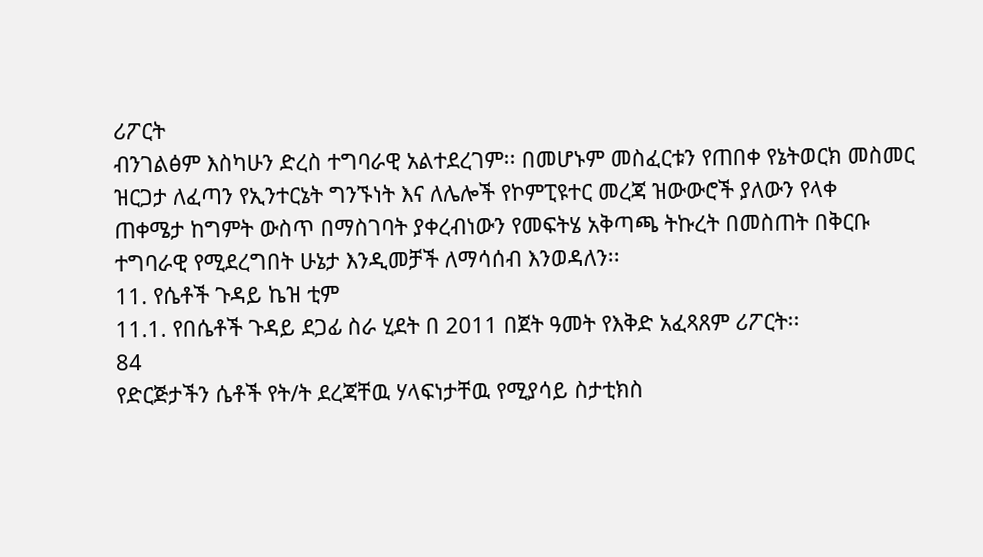ሪፖርት
ብንገልፅም እስካሁን ድረስ ተግባራዊ አልተደረገም፡፡ በመሆኑም መስፈርቱን የጠበቀ የኔትወርክ መስመር
ዝርጋታ ለፈጣን የኢንተርኔት ግንኙነት እና ለሌሎች የኮምፒዩተር መረጃ ዝውውሮች ያለውን የላቀ
ጠቀሜታ ከግምት ውስጥ በማስገባት ያቀረብነውን የመፍትሄ አቅጣጫ ትኩረት በመስጠት በቅርቡ
ተግባራዊ የሚደረግበት ሁኔታ እንዲመቻች ለማሳሰብ እንወዳለን፡፡
11. የሴቶች ጉዳይ ኬዝ ቲም
11.1. የበሴቶች ጉዳይ ደጋፊ ስራ ሂደት በ 2011 በጀት ዓመት የእቅድ አፈጻጸም ሪፖርት፡፡
84
የድርጅታችን ሴቶች የት/ት ደረጃቸዉ ሃላፍነታቸዉ የሚያሳይ ስታቲክስ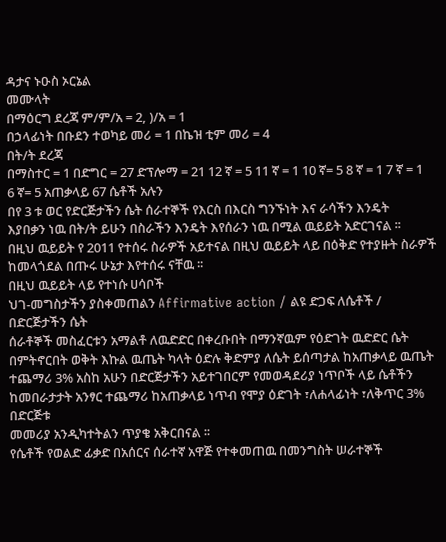ዳታና ኑዑስ ኦርኔል
መሙላት
በማዕርግ ደረጃ ም/ም/አ = 2, )/አ = 1
በኃላፊነት በቡደን ተወካይ መሪ = 1 በኬዝ ቲም መሪ = 4
በት/ት ደረጃ
በማስተር = 1 በድግር = 27 ድፕሎማ = 21 12 ኛ = 5 11 ኛ = 1 10 ኛ= 5 8 ኛ = 1 7 ኛ = 1
6 ኛ= 5 አጠቃላይ 67 ሴቶች አሉን
በየ 3 ቱ ወር የድርጅታችን ሴት ሰራተኞች የእርስ በእርስ ግንኙነት እና ራሳችን እንዴት
እያበቃን ነዉ በት/ት ይሁን በስራችን እንዴት እየሰራን ነዉ በሚል ዉይይት አድርገናል ፡፡
በዚህ ዉይይት የ 2011 የተሰሩ ስራዎች አይተናል በዚህ ዉይይት ላይ በዕቅድ የተያዙት ስራዎች
ከመላጎደል በጡሩ ሁኔታ እየተሰሩ ናቸዉ ፡፡
በዚህ ዉይይት ላይ የተነሱ ሀሳቦች
ህገ-መግስታችን ያስቀመጠልን Affirmative action / ልዩ ድጋፍ ለሴቶች / በድርጅታችን ሴት
ሰራቶኞች መስፈርቱን አማልቶ ለዉድድር በቀረቡበት በማንኛዉም የዕድገት ዉድድር ሴት
በምትኖርበት ወቅት እኩል ዉጤት ካላት ዕድሉ ቅድምያ ለሴት ይሰጣታል ከአጠቃላይ ዉጤት
ተጨማሪ 3% አስከ አሁን በድርጅታችን አይተገበርም የመወዳደሪያ ነጥቦች ላይ ሴቶችን
ከመበራታታት አንፃር ተጨማሪ ከአጠቃላይ ነጥብ የሞያ ዕድገት ፣ለሐላፊነት ፣ለቅጥር 3% በድርጅቱ
መመሪያ አንዲካተትልን ጥያቄ አቅርበናል ፡፡
የሴቶች የወልድ ፊቃድ በአሰርና ሰራተኛ አዋጅ የተቀመጠዉ በመንግስት ሠራተኞች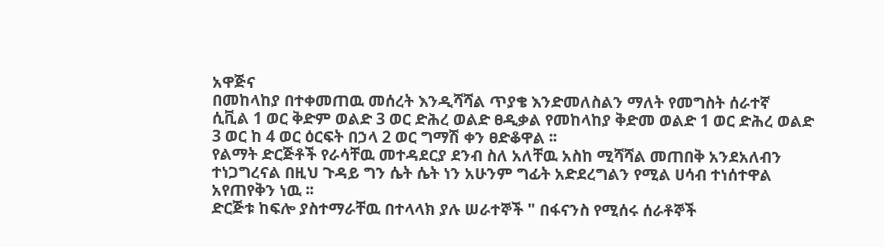አዋጅና
በመከላከያ በተቀመጠዉ መሰረት እንዲሻሻል ጥያቄ እንድመለስልን ማለት የመግስት ሰራተኛ
ሲቪል 1 ወር ቅድም ወልድ 3 ወር ድሕረ ወልድ ፀዲቃል የመከላከያ ቅድመ ወልድ 1 ወር ድሕረ ወልድ
3 ወር ከ 4 ወር ዕርፍት በኃላ 2 ወር ግማሽ ቀን ፀድቆዋል ፡፡
የልማት ድርጅቶች የራሳቸዉ መተዳደርያ ደንብ ስለ አለቸዉ አስከ ሚሻሻል መጠበቅ አንደአለብን
ተነጋግረናል በዚህ ጉዳይ ግን ሴት ሴት ነን አሁንም ግፊት አድደረግልን የሚል ሀሳብ ተነሰተዋል
አየጠየቅን ነዉ ፡፡
ድርጅቱ ከፍሎ ያስተማራቸዉ በተላላክ ያሉ ሠራተኞች " በፋናንስ የሚሰሩ ሰራቶኞች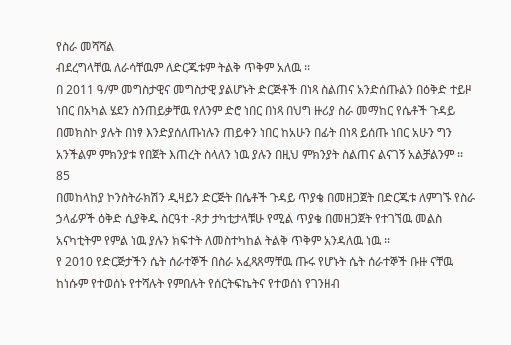የስራ መሻሻል
ብደረግላቸዉ ለራሳቸዉም ለድርጁቱም ትልቅ ጥቅም አለዉ ፡፡
በ 2011 ዓ/ም መግስታዊና መግስታዊ ያልሆኑት ድርጅቶች በነጻ ስልጠና አንድሰጡልን በዕቅድ ተይዞ
ነበር በአካል ሄደን ስንጠይቃቸዉ የለንም ድሮ ነበር በነጻ በህግ ዙሪያ ስራ መማከር የሴቶች ጉዳይ
በመክስኮ ያሉት በነፃ እንድያሰለጡነሉን ጠይቀን ነበር ከአሁን በፊት በነጻ ይሰጡ ነበር አሁን ግን
አንችልም ምክንያቱ የበጀት እጠረት ስላለን ነዉ ያሉን በዚህ ምክንያት ስልጠና ልናገኝ አልቻልንም ፡፡
85
በመከላከያ ኮንስትራክሽን ዲዛይን ድርጅት በሴቶች ጉዳይ ጥያቄ በመዘጋጀት በድርጁቱ ለምገኙ የስራ
ኃላፊዎች ዕቅድ ሲያቅዱ ስርዓተ -ጾታ ታካቲታላቹሁ የሚል ጥያቄ በመዘጋጀት የተገኘዉ መልስ
አናካቲትም የምል ነዉ ያሉን ክፍተት ለመስተካከል ትልቅ ጥቅም አንዳለዉ ነዉ ፡፡
የ 2010 የድርጅታችን ሴት ሰራተኞች በስራ አፈጻጸማቸዉ ጡሩ የሆኑት ሴት ሰራተኞች ቡዙ ናቸዉ
ከነሱም የተወሰኑ የተሻሉት የምበሉት የሰርትፍኬትና የተወሰነ የገንዘብ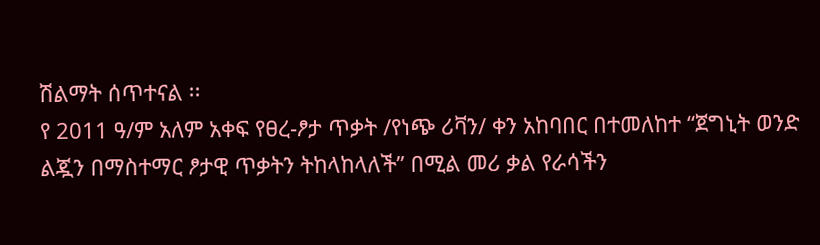ሽልማት ሰጥተናል ፡፡
የ 2011 ዓ/ም አለም አቀፍ የፀረ-ፆታ ጥቃት /የነጭ ሪቫን/ ቀን አከባበር በተመለከተ “ጀግኒት ወንድ
ልጇን በማስተማር ፆታዊ ጥቃትን ትከላከላለች” በሚል መሪ ቃል የራሳችን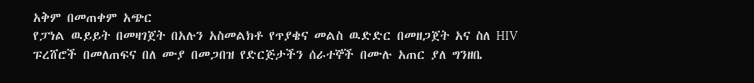አቅም በመጠቀም አጭር
የፓነል ዉይይት በመዛገጀት በአሉን አስመልክቶ የጥያቄና መልስ ዉድድር በመዘጋጀት አና ስለ HIV
ፑረሸሮች በመለጠፍና በለ ሙያ በመጋበዝ የድርጅታችን ሰራተኞች በሙሉ አጠር ያለ ግንዘቤ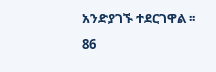አንድያገኙ ተደርገዋል ፡፡
86